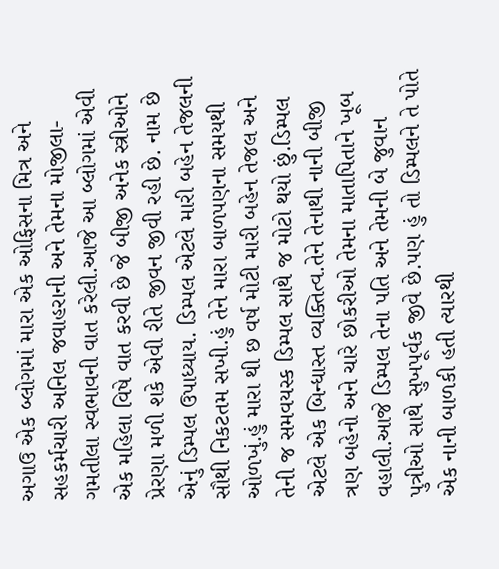અગાઉ એક બ્લોગમાં મારા એક ઓફિસના મિત્ર અને સહકર્મચારી અનિલ જવાહરાની અને તેમના મોજીલા-ગમતીલા સ્વભાવની વાત કરેલી.આજે આ બ્લોગમાં એવી એક મહિલા વિષે વાત કરવી છે જે બીજી અનેક સ્ત્રીઓને પ્રેરણા મળી શકે એવી રીતે જીવન જીવી રહી છે. નામ છે એનું ડિમ્પલ ઉપાધ્યાય. ડિમ્પલ એટલે મારી બહેન તેજલની સૌથી નિકટતમ સખી.હું તેને મારા બાળપણના સમયથી ઓળખું.હું મારા થી છ વર્ષ મોટી મારી બહેન તેજલ અને તેની જ સમવયસ્ક ડિમ્પલ સાથે જ મોટો થયો છું.ડિમ્પલ એટલે એક બિન્ધાસ્ત વ્યક્તિત્વ.તેને તેનાથી નાની બીજી ત્રણ બહેનો અને ચારે છોકરીઓ તેમના માતાપિતાને ખૂબ વહાલી.આજે ડિમ્પલ તેના પતિ અને તેમની બે જુવાન પુત્રીઓ સાથે સુખપૂર્વક જીવે છે.પણ હું તો ડિમ્પલને તે પોતે એક નાની બાળકી હતી ત્યારથી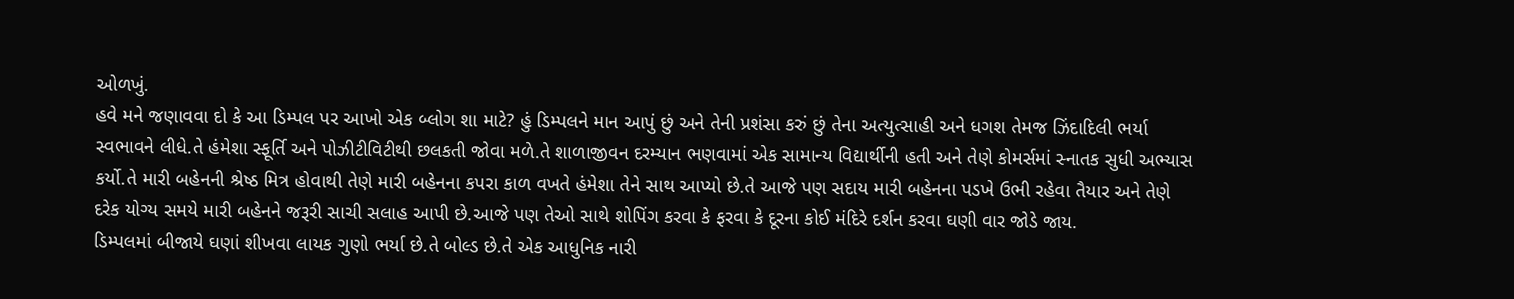ઓળખું.
હવે મને જણાવવા દો કે આ ડિમ્પલ પર આખો એક બ્લોગ શા માટે? હું ડિમ્પલને માન આપું છું અને તેની પ્રશંસા કરું છું તેના અત્યુત્સાહી અને ધગશ તેમજ ઝિંદાદિલી ભર્યા સ્વભાવને લીધે.તે હંમેશા સ્ફૂર્તિ અને પોઝીટીવિટીથી છલકતી જોવા મળે.તે શાળાજીવન દરમ્યાન ભણવામાં એક સામાન્ય વિદ્યાર્થીની હતી અને તેણે કોમર્સમાં સ્નાતક સુધી અભ્યાસ કર્યો.તે મારી બહેનની શ્રેષ્ઠ મિત્ર હોવાથી તેણે મારી બહેનના કપરા કાળ વખતે હંમેશા તેને સાથ આપ્યો છે.તે આજે પણ સદાય મારી બહેનના પડખે ઉભી રહેવા તૈયાર અને તેણે દરેક યોગ્ય સમયે મારી બહેનને જરૂરી સાચી સલાહ આપી છે.આજે પણ તેઓ સાથે શોપિંગ કરવા કે ફરવા કે દૂરના કોઈ મંદિરે દર્શન કરવા ઘણી વાર જોડે જાય.
ડિમ્પલમાં બીજાયે ઘણાં શીખવા લાયક ગુણો ભર્યા છે.તે બોલ્ડ છે.તે એક આધુનિક નારી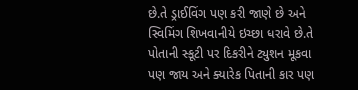છે.તે ડ્રાઈવિંગ પણ કરી જાણે છે અને સ્વિમિંગ શિખવાનીયે ઇચ્છા ધરાવે છે.તે પોતાની સ્કૂટી પર દિકરીને ટ્યુશન મૂકવા પણ જાય અને ક્યારેક પિતાની કાર પણ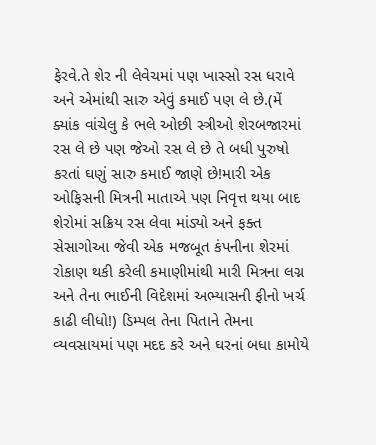ફેરવે.તે શેર ની લેવેચમાં પણ ખાસ્સો રસ ધરાવે અને એમાંથી સારુ એવું કમાઈ પણ લે છે.(મેં ક્યાંક વાંચેલુ કે ભલે ઓછી સ્ત્રીઓ શેરબજારમાં રસ લે છે પણ જેઓ રસ લે છે તે બધી પુરુષો કરતાં ઘણું સારુ કમાઈ જાણે છે!મારી એક ઓફિસની મિત્રની માતાએ પણ નિવૃત્ત થયા બાદ શેરોમાં સક્રિય રસ લેવા માંડ્યો અને ફક્ત સેસાગોઆ જેવી એક મજબૂત કંપનીના શેરમાં રોકાણ થકી કરેલી કમાણીમાંથી મારી મિત્રના લગ્ન અને તેના ભાઈની વિદેશમાં અભ્યાસની ફીનો ખર્ચ કાઢી લીધો!) ડિમ્પલ તેના પિતાને તેમના વ્યવસાયમાં પણ મદદ કરે અને ઘરનાં બધા કામોયે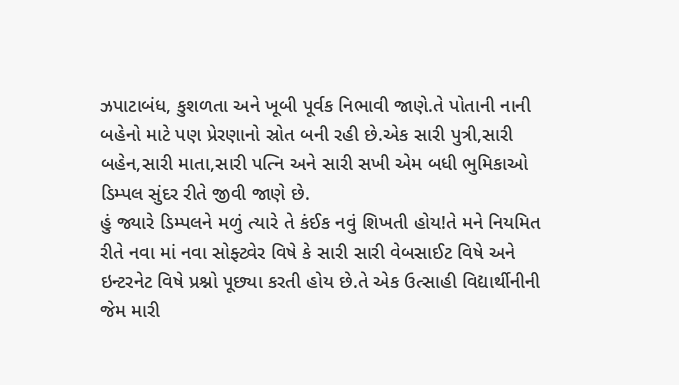ઝપાટાબંધ, કુશળતા અને ખૂબી પૂર્વક નિભાવી જાણે.તે પોતાની નાની બહેનો માટે પણ પ્રેરણાનો સ્રોત બની રહી છે.એક સારી પુત્રી,સારી બહેન,સારી માતા,સારી પત્નિ અને સારી સખી એમ બધી ભુમિકાઓ ડિમ્પલ સુંદર રીતે જીવી જાણે છે.
હું જ્યારે ડિમ્પલને મળું ત્યારે તે કંઈક નવું શિખતી હોય!તે મને નિયમિત રીતે નવા માં નવા સોફ્ટ્વેર વિષે કે સારી સારી વેબસાઈટ વિષે અને ઇન્ટરનેટ વિષે પ્રશ્નો પૂછ્યા કરતી હોય છે.તે એક ઉત્સાહી વિદ્યાર્થીનીની જેમ મારી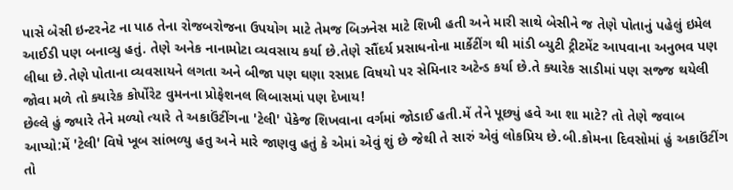પાસે બેસી ઇન્ટરનેટ ના પાઠ તેના રોજબરોજના ઉપયોગ માટે તેમજ બિઝનેસ માટે શિખી હતી અને મારી સાથે બેસીને જ તેણે પોતાનું પહેલું ઇમેલ આઈડી પણ બનાવ્યુ હતું. તેણે અનેક નાનામોટા વ્યવસાય કર્યા છે.તેણે સૌંદર્ય પ્રસાધનોના માર્કેટીંગ થી માંડી બ્યુટી ટ્રીટમેંટ આપવાના અનુભવ પણ લીધા છે.તેણે પોતાના વ્યવસાયને લગતા અને બીજા પણ ઘણા રસપ્રદ વિષયો પર સેમિનાર અટેન્ડ કર્યા છે.તે ક્યારેક સાડીમાં પણ સજ્જ થયેલી જોવા મળે તો ક્યારેક કોર્પોરેટ વુમનના પ્રોફેશનલ લિબાસમાં પણ દેખાય!
છેલ્લે હું જ્યારે તેને મળ્યો ત્યારે તે અકાઉંટીંગના 'ટેલી' પેકેજ શિખવાના વર્ગમાં જોડાઈ હતી.મેં તેને પૂછ્યું હવે આ શા માટે? તો તેણે જવાબ આપ્યો:મેં 'ટેલી' વિષે ખૂબ સાંભળ્યુ હતુ અને મારે જાણવુ હતું કે એમાં એવું શું છે જેથી તે સારું એવું લોકપ્રિય છે.બી.કોમના દિવસોમાં હું અકાઉંટીંગ તો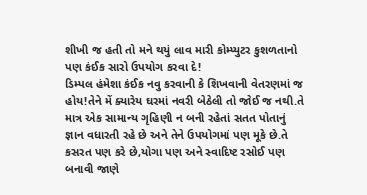શીખી જ હતી તો મને થયું લાવ મારી કોમ્પ્યુટર કુશળતાનો પણ કંઈક સારો ઉપયોગ કરવા દે!
ડિમ્પલ હંમેશા કંઈક નવુ કરવાની કે શિખવાની વેતરણમાં જ હોય!તેને મેં ક્યારેય ઘરમાં નવરી બેઠેલી તો જોઈ જ નથી.તે માત્ર એક સામાન્ય ગૃહિણી ન બની રહેતાં સતત પોતાનું જ્ઞાન વધારતી રહે છે અને તેને ઉપયોગમાં પણ મૂકે છે.તે કસરત પણ કરે છે,યોગા પણ અને સ્વાદિષ્ટ રસોઈ પણ બનાવી જાણે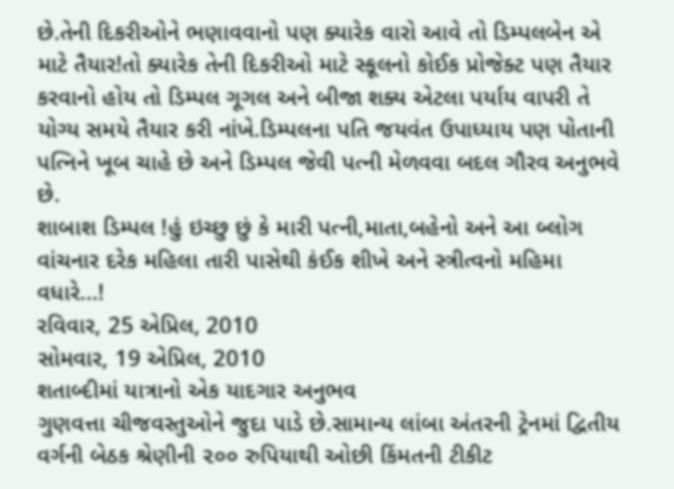છે.તેની દિકરીઓને ભણાવવાનો પણ ક્યારેક વારો આવે તો ડિમ્પલબેન એ માટે તૈયાર!તો ક્યારેક તેની દિકરીઓ માટે સ્કૂલનો કોઈક પ્રોજેક્ટ પણ તૈયાર કરવાનો હોય તો ડિમ્પલ ગૂગલ અને બીજા શક્ય એટલા પર્યાય વાપરી તે યોગ્ય સમયે તૈયાર કરી નાંખે.ડિમ્પલના પતિ જયવંત ઉપાધ્યાય પણ પોતાની પત્નિને ખૂબ ચાહે છે અને ડિમ્પલ જેવી પત્ની મેળવવા બદલ ગૌરવ અનુભવે છે.
શાબાશ ડિમ્પલ !હું ઇચ્છુ છું કે મારી પત્ની,માતા,બહેનો અને આ બ્લોગ વાંચનાર દરેક મહિલા તારી પાસેથી કંઈક શીખે અને સ્ત્રીત્વનો મહિમા વધારે...!
રવિવાર, 25 એપ્રિલ, 2010
સોમવાર, 19 એપ્રિલ, 2010
શતાબ્દીમાં યાત્રાનો એક યાદગાર અનુભવ
ગુણવત્તા ચીજવસ્તુઓને જુદા પાડે છે.સામાન્ય લાંબા અંતરની ટ્રેનમાં દ્વિતીય વર્ગની બેઠક શ્રેણીની ૨૦૦ રુપિયાથી ઓછી કિંમતની ટીકીટ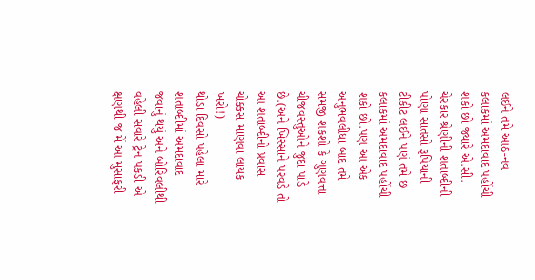લઈને તમે આઠ-નવ કલાકમાં અમદાવાદ પહોંચી શકો છો જ્યારે એ.સી. ચેરકાર શ્રેણીની શતાબ્દીની પોણા સાતસો રૂપિયાની ટીકીટ લઈને પણં તમે છ કલાકમાં અમદાવાદ પહોંચી શકો છો.પણ આ એક અનુભવલીધા બાદ તમે સમજી શકશો કે ગુણવત્તા ચીજવસ્તુઓને જુદા પાડે છે.(અને ખિસ્સાને પરવડે તો આ શતાબ્દીનો પ્રવાસ ચોક્કસ માણવા લાયક ખરો!)
થોડા દિવસો પહેલા મારે શતાબ્દીમાં અમદાવાદ જવાનું થયું અને બોરિવલીથી વહેલી સવારે ટ્રેન પકડી એ ક્ષણથી જ મેં આ મુસાફરી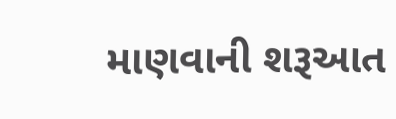માણવાની શરૂઆત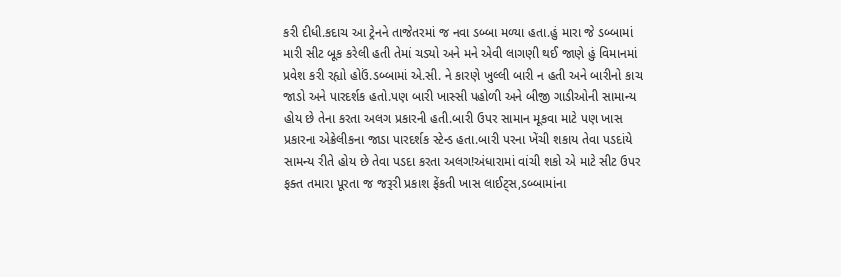કરી દીધી.કદાચ આ ટ્રેનને તાજેતરમાં જ નવા ડબ્બા મળ્યા હતા.હું મારા જે ડબ્બામાં મારી સીટ બૂક કરેલી હતી તેમાં ચડ્યો અને મને એવી લાગણી થઈ જાણે હું વિમાનમાં પ્રવેશ કરી રહ્યો હોઉં.ડબ્બામાં એ.સી. ને કારણે ખુલ્લી બારી ન હતી અને બારીનો કાચ જાડો અને પારદર્શક હતો.પણ બારી ખાસ્સી પહોળી અને બીજી ગાડીઓની સામાન્ય હોય છે તેના કરતા અલગ પ્રકારની હતી.બારી ઉપર સામાન મૂકવા માટે પણ ખાસ પ્રકારના એક્રેલીકના જાડા પારદર્શક સ્ટેન્ડ હતા.બારી પરના ખેંચી શકાય તેવા પડદાંયે સામન્ય રીતે હોય છે તેવા પડદા કરતા અલગ!અંધારામાં વાંચી શકો એ માટે સીટ ઉપર ફક્ત તમારા પૂરતા જ જરૂરી પ્રકાશ ફેંકતી ખાસ લાઈટ્સ,ડબ્બામાંના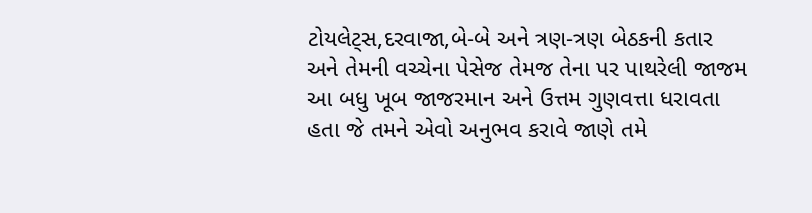ટોયલેટ્સ,દરવાજા,બે-બે અને ત્રણ-ત્રણ બેઠકની કતાર અને તેમની વચ્ચેના પેસેજ તેમજ તેના પર પાથરેલી જાજમ આ બધુ ખૂબ જાજરમાન અને ઉત્તમ ગુણવત્તા ધરાવતા હતા જે તમને એવો અનુભવ કરાવે જાણે તમે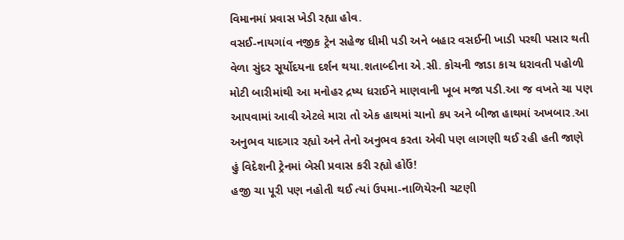વિમાનમાં પ્રવાસ ખેડી રહ્યા હોવ.
વસઈ-નાયગાંવ નજીક ટ્રેન સહેજ ધીમી પડી અને બહાર વસઈની ખાડી પરથી પસાર થતી વેળા સુંદર સૂર્યોદયના દર્શન થયા.શતાબ્દીના એ.સી. કોચની જાડા કાચ ધરાવતી પહોળી મોટી બારીમાંથી આ મનોહર દ્રષ્ય ધરાઈને માણવાની ખૂબ મજા પડી.આ જ વખતે ચા પણ આપવામાં આવી એટલે મારા તો એક હાથમાં ચાનો કપ અને બીજા હાથમાં અખબાર.આ અનુભવ યાદગાર રહ્યો અને તેનો અનુભવ કરતા એવી પણ લાગણી થઈ રહી હતી જાણે હું વિદેશની ટ્રેનમાં બેસી પ્રવાસ કરી રહ્યો હોઉં!
હજી ચા પૂરી પણ નહોતી થઈ ત્યાં ઉપમા-નાળિયેરની ચટણી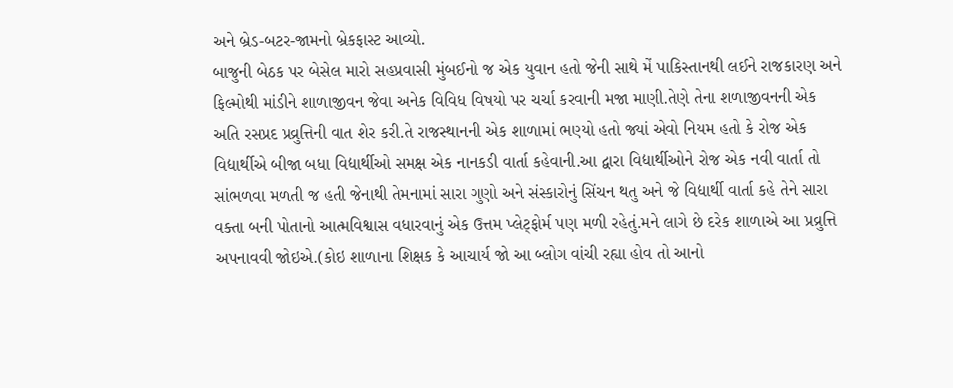અને બ્રેડ-બટર-જામનો બ્રેકફાસ્ટ આવ્યો.
બાજુની બેઠક પર બેસેલ મારો સહપ્રવાસી મુંબઈનો જ એક યુવાન હતો જેની સાથે મેં પાકિસ્તાનથી લઈને રાજકારણ અને ફિલ્મોથી માંડીને શાળાજીવન જેવા અનેક વિવિધ વિષયો પર ચર્ચા કરવાની મજા માણી.તેણે તેના શળાજીવનની એક અતિ રસપ્રદ પ્રવ્રુત્તિની વાત શેર કરી.તે રાજસ્થાનની એક શાળામાં ભણ્યો હતો જ્યાં એવો નિયમ હતો કે રોજ એક વિદ્યાર્થીએ બીજા બધા વિદ્યાર્થીઓ સમક્ષ એક નાનકડી વાર્તા કહેવાની.આ દ્વારા વિદ્યાર્થીઓને રોજ એક નવી વાર્તા તો સાંભળવા મળતી જ હતી જેનાથી તેમનામાં સારા ગુણો અને સંસ્કારોનું સિંચન થતુ અને જે વિદ્યાર્થી વાર્તા કહે તેને સારા વક્તા બની પોતાનો આત્મવિશ્વાસ વધારવાનું એક ઉત્તમ પ્લેટ્ફોર્મ પણ મળી રહેતું.મને લાગે છે દરેક શાળાએ આ પ્રવ્રુત્તિ અપનાવવી જોઇએ.(કોઇ શાળાના શિક્ષક કે આચાર્ય જો આ બ્લોગ વાંચી રહ્યા હોવ તો આનો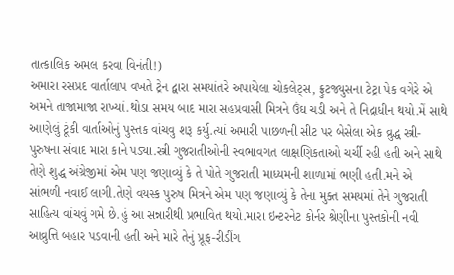તાત્કાલિક અમલ કરવા વિનંતી!)
અમારા રસપ્રદ વાર્તાલાપ વખતે ટ્રેન દ્વારા સમયાંતરે અપાયેલા ચોકલેટ્સ, ફ્રુટજ્યુસના ટેટ્રા પેક વગેરે એ અમને તાજામાજા રાખ્યાં.થોડા સમય બાદ મારા સહપ્રવાસી મિત્રને ઉંઘ ચડી અને તે નિદ્રાધીન થયો.મેં સાથે આણેલું ટૂંકી વાર્તાઓનું પુસ્તક વાંચવુ શરૂ કર્યુ.ત્યાં અમારી પાછળની સીટ પર બેસેલા એક વ્રુદ્ધ સ્ત્રી-પુરુષના સંવાદ મારા કાને પડ્યા.સ્ત્રી ગુજરાતીઓની સ્વભાવગત લાક્ષણિકતાઓ ચર્ચી રહી હતી અને સાથે તેણે શુદ્ધ અંગ્રેજીમાં એમ પણ જણાવ્યું કે તે પોતે ગુજરાતી માધ્યમની શાળામાં ભણી હતી.મને એ સાંભળી નવાઈ લાગી.તેણે વયસ્ક પુરુષ મિત્રને એમ પણ જણાવ્યું કે તેના મુક્ત સમયમાં તેને ગુજરાતી સાહિત્ય વાંચવું ગમે છે.હું આ સન્નારીથી પ્રભાવિત થયો.મારા ઇન્ટરનેટ કોર્નર શ્રેણીના પુસ્તકોની નવી આવ્રુત્તિ બહાર પડવાની હતી અને મારે તેનું પ્રૂફ-રીડીંગ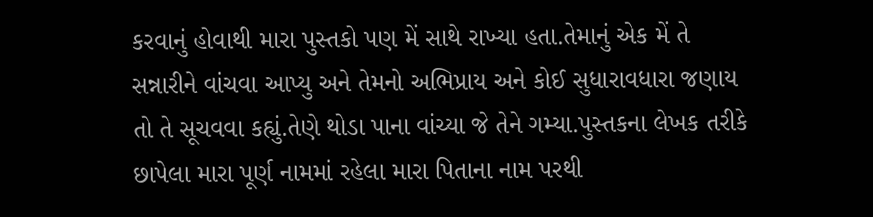કરવાનું હોવાથી મારા પુસ્તકો પણ મેં સાથે રાખ્યા હતા.તેમાનું એક મેં તે સન્નારીને વાંચવા આપ્યુ અને તેમનો અભિપ્રાય અને કોઈ સુધારાવધારા જણાય તો તે સૂચવવા કહ્યું.તેણે થોડા પાના વાંચ્યા જે તેને ગમ્યા.પુસ્તકના લેખક તરીકે છાપેલા મારા પૂર્ણ નામમાં રહેલા મારા પિતાના નામ પરથી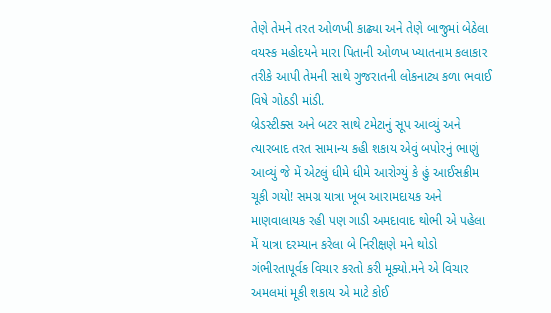તેણે તેમને તરત ઓળખી કાઢ્યા અને તેણે બાજુમાં બેઠેલા વયસ્ક મહોદયને મારા પિતાની ઓળખ ખ્યાતનામ કલાકાર તરીકે આપી તેમની સાથે ગુજરાતની લોકનાટ્ય કળા ભવાઈ વિષે ગોઠડી માંડી.
બ્રેડસ્ટીક્સ અને બટર સાથે ટમેટાનું સૂપ આવ્યું અને ત્યારબાદ તરત સામાન્ય કહી શકાય એવું બપોરનું ભાણું આવ્યું જે મેં એટલું ધીમે ધીમે આરોગ્યું કે હું આઈસક્રીમ ચૂકી ગયો! સમગ્ર યાત્રા ખૂબ આરામદાયક અને માણવાલાયક રહી પણ ગાડી અમદાવાદ થોભી એ પહેલા મેં યાત્રા દરમ્યાન કરેલા બે નિરીક્ષણે મને થોડો ગંભીરતાપૂર્વક વિચાર કરતો કરી મૂક્યો.મને એ વિચાર અમલમાં મૂકી શકાય એ માટે કોઈ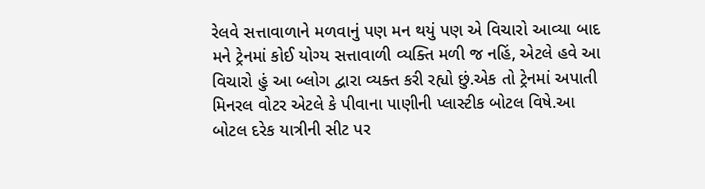રેલવે સત્તાવાળાને મળવાનું પણ મન થયું પણ એ વિચારો આવ્યા બાદ મને ટ્રેનમાં કોઈ યોગ્ય સત્તાવાળી વ્યક્તિ મળી જ નહિં, એટલે હવે આ વિચારો હું આ બ્લોગ દ્વારા વ્યક્ત કરી રહ્યો છું.એક તો ટ્રેનમાં અપાતી મિનરલ વોટર એટલે કે પીવાના પાણીની પ્લાસ્ટીક બોટલ વિષે.આ બોટલ દરેક યાત્રીની સીટ પર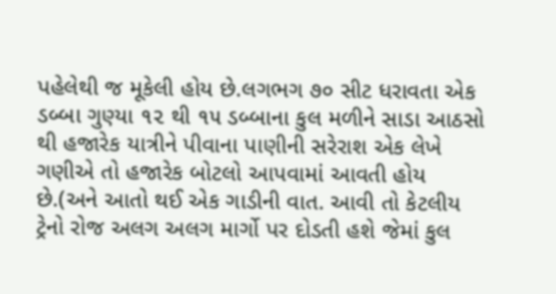પહેલેથી જ મૂકેલી હોય છે.લગભગ ૭૦ સીટ ધરાવતા એક ડબ્બા ગુણ્યા ૧૨ થી ૧૫ ડબ્બાના કુલ મળીને સાડા આઠસો થી હજારેક યાત્રીને પીવાના પાણીની સરેરાશ એક લેખે ગણીએ તો હજારેક બોટલો આપવામાં આવતી હોય છે.(અને આતો થઈ એક ગાડીની વાત. આવી તો કેટલીય ટ્રેનો રોજ અલગ અલગ માર્ગો પર દોડતી હશે જેમાં કુલ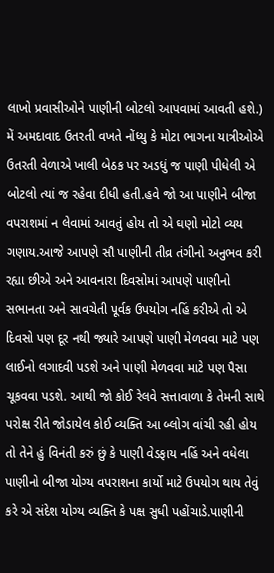લાખો પ્રવાસીઓને પાણીની બોટલો આપવામાં આવતી હશે.) મેં અમદાવાદ ઉતરતી વખતે નોંધ્યુ કે મોટા ભાગના યાત્રીઓએ ઉતરતી વેળાએ ખાલી બેઠક પર અડધું જ પાણી પીધેલી એ બોટલો ત્યાં જ રહેવા દીધી હતી.હવે જો આ પાણીને બીજા વપરાશમાં ન લેવામાં આવતું હોય તો એ ઘણો મોટો વ્યય ગણાય.આજે આપણે સૌ પાણીની તીવ્ર તંગીનો અનુભવ કરી રહ્યા છીએ અને આવનારા દિવસોમાં આપણે પાણીનો સભાનતા અને સાવચેતી પૂર્વક ઉપયોગ નહિં કરીએ તો એ દિવસો પણ દૂર નથી જ્યારે આપણે પાણી મેળવવા માટે પણ લાઈનો લગાદવી પડશે અને પાણી મેળવવા માટે પણ પૈસા ચૂકવવા પડશે. આથી જો કોઈ રેલવે સત્તાવાળા કે તેમની સાથે પરોક્ષ રીતે જોડાયેલ કોઈ વ્યક્તિ આ બ્લોગ વાંચી રહી હોય તો તેને હું વિનંતી કરું છું કે પાણી વેડફાય નહિં અને વધેલા પાણીનો બીજા યોગ્ય વપરાશના કાર્યો માટે ઉપયોગ થાય તેવું કરે એ સંદેશ યોગ્ય વ્યક્તિ કે પક્ષ સુધી પહોંચાડે.પાણીની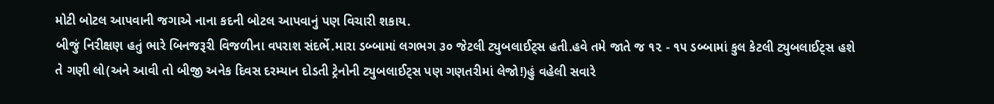મોટી બોટલ આપવાની જગાએ નાના કદની બોટલ આપવાનું પણ વિચારી શકાય.
બીજું નિરીક્ષણ હતું ભારે બિનજરૂરી વિજળીના વપરાશ સંદર્ભે.મારા ડબ્બામાં લગભગ ૩૦ જેટલી ટ્યુબલાઈટ્સ હતી.હવે તમે જાતે જ ૧૨ - ૧૫ ડબ્બામાં કુલ કેટલી ટ્યુબલાઈટ્સ હશે તે ગણી લો(અને આવી તો બીજી અનેક દિવસ દરમ્યાન દોડતી ટ્રેનોની ટ્યુબલાઈટ્સ પણ ગણતરીમાં લેજો!)હું વહેલી સવારે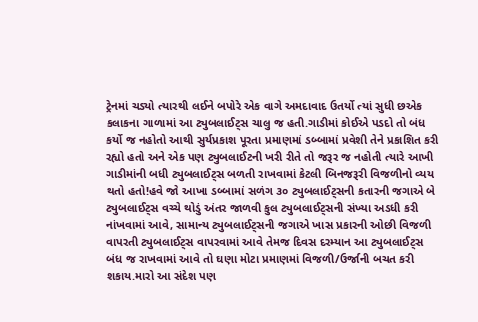ટ્રેનમાં ચડ્યો ત્યારથી લઈને બપોરે એક વાગે અમદાવાદ ઉતર્યો ત્યાં સુધી છએક કલાકના ગાળામાં આ ટ્યુબલાઈટ્સ ચાલુ જ હતી.ગાડીમાં કોઈએ પડદો તો બંધ કર્યો જ નહોતો આથી સુર્યપ્રકાશ પૂરતા પ્રમાણમાં ડબ્બામાં પ્રવેશી તેને પ્રકાશિત કરી રહ્યો હતો અને એક પણ ટ્યુબલાઈટની ખરી રીતે તો જરૂર જ નહોતી ત્યારે આખી ગાડીમાંની બધી ટ્યુબલાઈટ્સ બળતી રાખવામાં કેટલી બિનજરૂરી વિજળીનો વ્યય થતો હતો!હવે જો આખા ડબ્બામાં સળંગ ૩૦ ટ્યુબલાઈટ્સની કતારની જગાએ બે ટ્યુબલાઈટ્સ વચ્ચે થોડું અંતર જાળવી કુલ ટ્યુબલાઈટ્સની સંખ્યા અડધી કરી નાંખવામાં આવે, સામાન્ય ટ્યુબલાઈટ્સની જગાએ ખાસ પ્રકારની ઓછી વિજળી વાપરતી ટ્યુબલાઈટ્સ વાપરવામાં આવે તેમજ દિવસ દરમ્યાન આ ટ્યુબલાઈટ્સ બંધ જ રાખવામાં આવે તો ઘણા મોટા પ્રમાણમાં વિજળી/ઉર્જાની બચત કરી શકાય.મારો આ સંદેશ પણ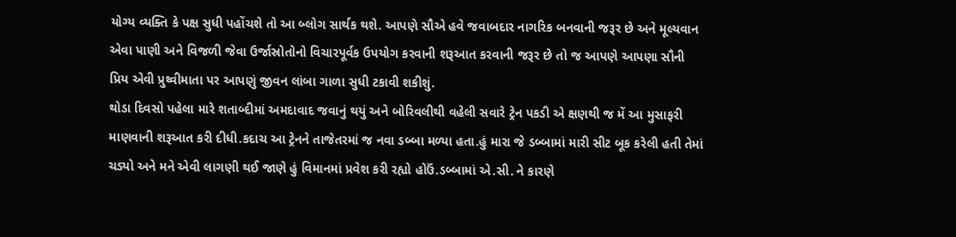યોગ્ય વ્યક્તિ કે પક્ષ સુધી પહોંચશે તો આ બ્લોગ સાર્થક થશે. આપણે સૌએ હવે જવાબદાર નાગરિક બનવાની જરૂર છે અને મૂલ્યવાન એવા પાણી અને વિજળી જેવા ઉર્જાસ્રોતોનો વિચારપૂર્વક ઉપયોગ કરવાની શરૂઆત કરવાની જરૂર છે તો જ આપણે આપણા સૌની પ્રિય એવી પ્રુથ્વીમાતા પર આપણું જીવન લાંબા ગાળા સુધી ટકાવી શકીશું.
થોડા દિવસો પહેલા મારે શતાબ્દીમાં અમદાવાદ જવાનું થયું અને બોરિવલીથી વહેલી સવારે ટ્રેન પકડી એ ક્ષણથી જ મેં આ મુસાફરી માણવાની શરૂઆત કરી દીધી.કદાચ આ ટ્રેનને તાજેતરમાં જ નવા ડબ્બા મળ્યા હતા.હું મારા જે ડબ્બામાં મારી સીટ બૂક કરેલી હતી તેમાં ચડ્યો અને મને એવી લાગણી થઈ જાણે હું વિમાનમાં પ્રવેશ કરી રહ્યો હોઉં.ડબ્બામાં એ.સી. ને કારણે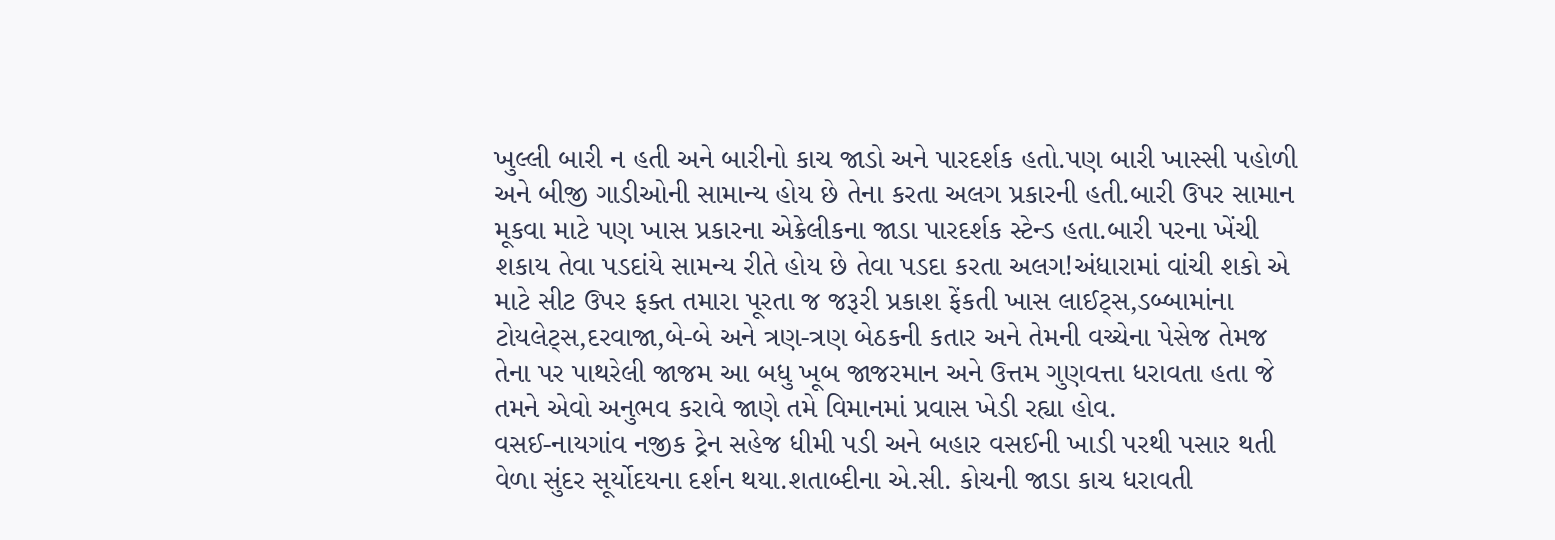ખુલ્લી બારી ન હતી અને બારીનો કાચ જાડો અને પારદર્શક હતો.પણ બારી ખાસ્સી પહોળી અને બીજી ગાડીઓની સામાન્ય હોય છે તેના કરતા અલગ પ્રકારની હતી.બારી ઉપર સામાન મૂકવા માટે પણ ખાસ પ્રકારના એક્રેલીકના જાડા પારદર્શક સ્ટેન્ડ હતા.બારી પરના ખેંચી શકાય તેવા પડદાંયે સામન્ય રીતે હોય છે તેવા પડદા કરતા અલગ!અંધારામાં વાંચી શકો એ માટે સીટ ઉપર ફક્ત તમારા પૂરતા જ જરૂરી પ્રકાશ ફેંકતી ખાસ લાઈટ્સ,ડબ્બામાંના ટોયલેટ્સ,દરવાજા,બે-બે અને ત્રણ-ત્રણ બેઠકની કતાર અને તેમની વચ્ચેના પેસેજ તેમજ તેના પર પાથરેલી જાજમ આ બધુ ખૂબ જાજરમાન અને ઉત્તમ ગુણવત્તા ધરાવતા હતા જે તમને એવો અનુભવ કરાવે જાણે તમે વિમાનમાં પ્રવાસ ખેડી રહ્યા હોવ.
વસઈ-નાયગાંવ નજીક ટ્રેન સહેજ ધીમી પડી અને બહાર વસઈની ખાડી પરથી પસાર થતી વેળા સુંદર સૂર્યોદયના દર્શન થયા.શતાબ્દીના એ.સી. કોચની જાડા કાચ ધરાવતી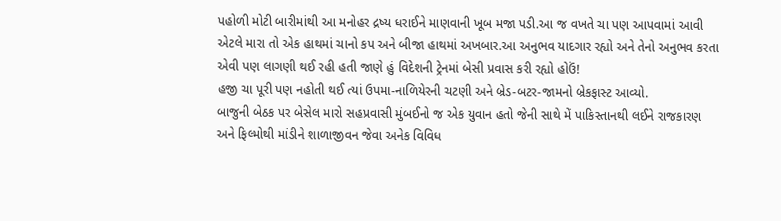પહોળી મોટી બારીમાંથી આ મનોહર દ્રષ્ય ધરાઈને માણવાની ખૂબ મજા પડી.આ જ વખતે ચા પણ આપવામાં આવી એટલે મારા તો એક હાથમાં ચાનો કપ અને બીજા હાથમાં અખબાર.આ અનુભવ યાદગાર રહ્યો અને તેનો અનુભવ કરતા એવી પણ લાગણી થઈ રહી હતી જાણે હું વિદેશની ટ્રેનમાં બેસી પ્રવાસ કરી રહ્યો હોઉં!
હજી ચા પૂરી પણ નહોતી થઈ ત્યાં ઉપમા-નાળિયેરની ચટણી અને બ્રેડ-બટર-જામનો બ્રેકફાસ્ટ આવ્યો.
બાજુની બેઠક પર બેસેલ મારો સહપ્રવાસી મુંબઈનો જ એક યુવાન હતો જેની સાથે મેં પાકિસ્તાનથી લઈને રાજકારણ અને ફિલ્મોથી માંડીને શાળાજીવન જેવા અનેક વિવિધ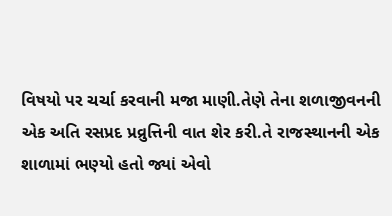વિષયો પર ચર્ચા કરવાની મજા માણી.તેણે તેના શળાજીવનની એક અતિ રસપ્રદ પ્રવ્રુત્તિની વાત શેર કરી.તે રાજસ્થાનની એક શાળામાં ભણ્યો હતો જ્યાં એવો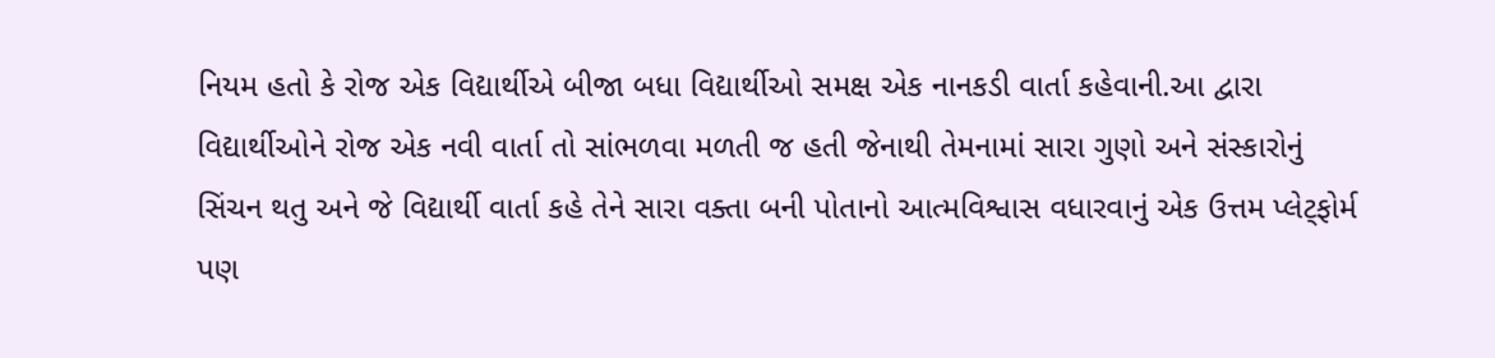નિયમ હતો કે રોજ એક વિદ્યાર્થીએ બીજા બધા વિદ્યાર્થીઓ સમક્ષ એક નાનકડી વાર્તા કહેવાની.આ દ્વારા વિદ્યાર્થીઓને રોજ એક નવી વાર્તા તો સાંભળવા મળતી જ હતી જેનાથી તેમનામાં સારા ગુણો અને સંસ્કારોનું સિંચન થતુ અને જે વિદ્યાર્થી વાર્તા કહે તેને સારા વક્તા બની પોતાનો આત્મવિશ્વાસ વધારવાનું એક ઉત્તમ પ્લેટ્ફોર્મ પણ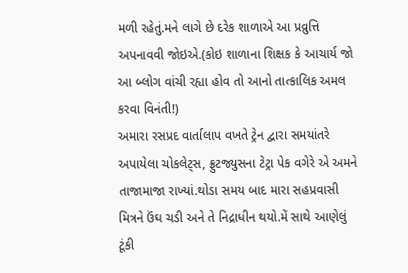મળી રહેતું.મને લાગે છે દરેક શાળાએ આ પ્રવ્રુત્તિ અપનાવવી જોઇએ.(કોઇ શાળાના શિક્ષક કે આચાર્ય જો આ બ્લોગ વાંચી રહ્યા હોવ તો આનો તાત્કાલિક અમલ કરવા વિનંતી!)
અમારા રસપ્રદ વાર્તાલાપ વખતે ટ્રેન દ્વારા સમયાંતરે અપાયેલા ચોકલેટ્સ, ફ્રુટજ્યુસના ટેટ્રા પેક વગેરે એ અમને તાજામાજા રાખ્યાં.થોડા સમય બાદ મારા સહપ્રવાસી મિત્રને ઉંઘ ચડી અને તે નિદ્રાધીન થયો.મેં સાથે આણેલું ટૂંકી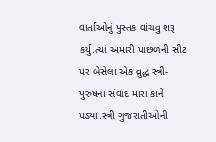વાર્તાઓનું પુસ્તક વાંચવુ શરૂ કર્યુ.ત્યાં અમારી પાછળની સીટ પર બેસેલા એક વ્રુદ્ધ સ્ત્રી-પુરુષના સંવાદ મારા કાને પડ્યા.સ્ત્રી ગુજરાતીઓની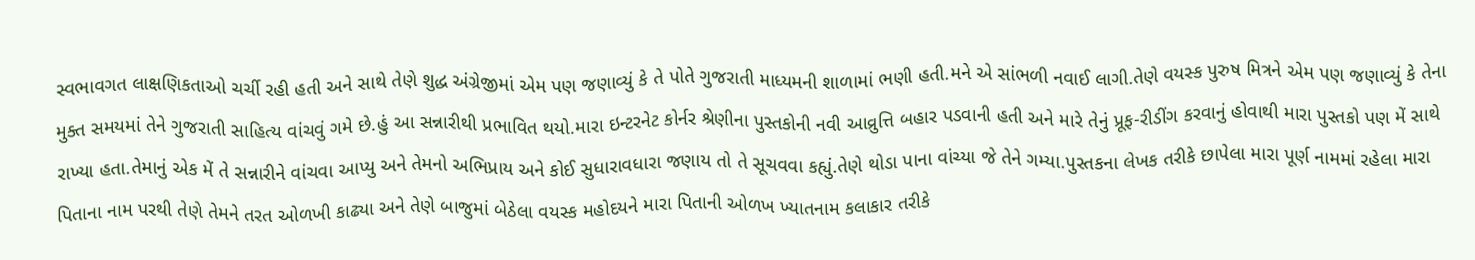સ્વભાવગત લાક્ષણિકતાઓ ચર્ચી રહી હતી અને સાથે તેણે શુદ્ધ અંગ્રેજીમાં એમ પણ જણાવ્યું કે તે પોતે ગુજરાતી માધ્યમની શાળામાં ભણી હતી.મને એ સાંભળી નવાઈ લાગી.તેણે વયસ્ક પુરુષ મિત્રને એમ પણ જણાવ્યું કે તેના મુક્ત સમયમાં તેને ગુજરાતી સાહિત્ય વાંચવું ગમે છે.હું આ સન્નારીથી પ્રભાવિત થયો.મારા ઇન્ટરનેટ કોર્નર શ્રેણીના પુસ્તકોની નવી આવ્રુત્તિ બહાર પડવાની હતી અને મારે તેનું પ્રૂફ-રીડીંગ કરવાનું હોવાથી મારા પુસ્તકો પણ મેં સાથે રાખ્યા હતા.તેમાનું એક મેં તે સન્નારીને વાંચવા આપ્યુ અને તેમનો અભિપ્રાય અને કોઈ સુધારાવધારા જણાય તો તે સૂચવવા કહ્યું.તેણે થોડા પાના વાંચ્યા જે તેને ગમ્યા.પુસ્તકના લેખક તરીકે છાપેલા મારા પૂર્ણ નામમાં રહેલા મારા પિતાના નામ પરથી તેણે તેમને તરત ઓળખી કાઢ્યા અને તેણે બાજુમાં બેઠેલા વયસ્ક મહોદયને મારા પિતાની ઓળખ ખ્યાતનામ કલાકાર તરીકે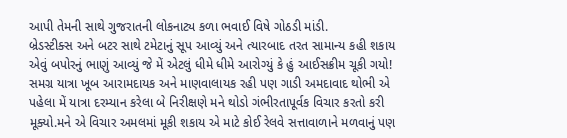આપી તેમની સાથે ગુજરાતની લોકનાટ્ય કળા ભવાઈ વિષે ગોઠડી માંડી.
બ્રેડસ્ટીક્સ અને બટર સાથે ટમેટાનું સૂપ આવ્યું અને ત્યારબાદ તરત સામાન્ય કહી શકાય એવું બપોરનું ભાણું આવ્યું જે મેં એટલું ધીમે ધીમે આરોગ્યું કે હું આઈસક્રીમ ચૂકી ગયો! સમગ્ર યાત્રા ખૂબ આરામદાયક અને માણવાલાયક રહી પણ ગાડી અમદાવાદ થોભી એ પહેલા મેં યાત્રા દરમ્યાન કરેલા બે નિરીક્ષણે મને થોડો ગંભીરતાપૂર્વક વિચાર કરતો કરી મૂક્યો.મને એ વિચાર અમલમાં મૂકી શકાય એ માટે કોઈ રેલવે સત્તાવાળાને મળવાનું પણ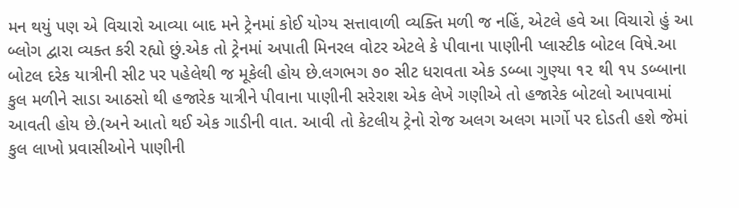મન થયું પણ એ વિચારો આવ્યા બાદ મને ટ્રેનમાં કોઈ યોગ્ય સત્તાવાળી વ્યક્તિ મળી જ નહિં, એટલે હવે આ વિચારો હું આ બ્લોગ દ્વારા વ્યક્ત કરી રહ્યો છું.એક તો ટ્રેનમાં અપાતી મિનરલ વોટર એટલે કે પીવાના પાણીની પ્લાસ્ટીક બોટલ વિષે.આ બોટલ દરેક યાત્રીની સીટ પર પહેલેથી જ મૂકેલી હોય છે.લગભગ ૭૦ સીટ ધરાવતા એક ડબ્બા ગુણ્યા ૧૨ થી ૧૫ ડબ્બાના કુલ મળીને સાડા આઠસો થી હજારેક યાત્રીને પીવાના પાણીની સરેરાશ એક લેખે ગણીએ તો હજારેક બોટલો આપવામાં આવતી હોય છે.(અને આતો થઈ એક ગાડીની વાત. આવી તો કેટલીય ટ્રેનો રોજ અલગ અલગ માર્ગો પર દોડતી હશે જેમાં કુલ લાખો પ્રવાસીઓને પાણીની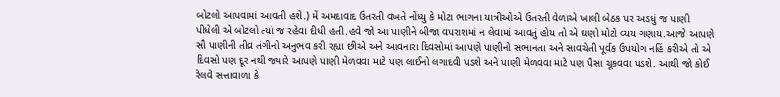બોટલો આપવામાં આવતી હશે.) મેં અમદાવાદ ઉતરતી વખતે નોંધ્યુ કે મોટા ભાગના યાત્રીઓએ ઉતરતી વેળાએ ખાલી બેઠક પર અડધું જ પાણી પીધેલી એ બોટલો ત્યાં જ રહેવા દીધી હતી.હવે જો આ પાણીને બીજા વપરાશમાં ન લેવામાં આવતું હોય તો એ ઘણો મોટો વ્યય ગણાય.આજે આપણે સૌ પાણીની તીવ્ર તંગીનો અનુભવ કરી રહ્યા છીએ અને આવનારા દિવસોમાં આપણે પાણીનો સભાનતા અને સાવચેતી પૂર્વક ઉપયોગ નહિં કરીએ તો એ દિવસો પણ દૂર નથી જ્યારે આપણે પાણી મેળવવા માટે પણ લાઈનો લગાદવી પડશે અને પાણી મેળવવા માટે પણ પૈસા ચૂકવવા પડશે. આથી જો કોઈ રેલવે સત્તાવાળા કે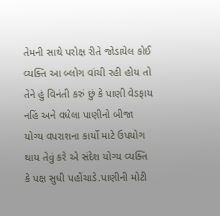તેમની સાથે પરોક્ષ રીતે જોડાયેલ કોઈ વ્યક્તિ આ બ્લોગ વાંચી રહી હોય તો તેને હું વિનંતી કરું છું કે પાણી વેડફાય નહિં અને વધેલા પાણીનો બીજા યોગ્ય વપરાશના કાર્યો માટે ઉપયોગ થાય તેવું કરે એ સંદેશ યોગ્ય વ્યક્તિ કે પક્ષ સુધી પહોંચાડે.પાણીની મોટી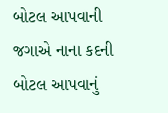બોટલ આપવાની જગાએ નાના કદની બોટલ આપવાનું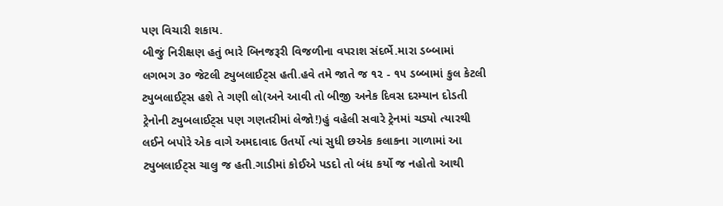પણ વિચારી શકાય.
બીજું નિરીક્ષણ હતું ભારે બિનજરૂરી વિજળીના વપરાશ સંદર્ભે.મારા ડબ્બામાં લગભગ ૩૦ જેટલી ટ્યુબલાઈટ્સ હતી.હવે તમે જાતે જ ૧૨ - ૧૫ ડબ્બામાં કુલ કેટલી ટ્યુબલાઈટ્સ હશે તે ગણી લો(અને આવી તો બીજી અનેક દિવસ દરમ્યાન દોડતી ટ્રેનોની ટ્યુબલાઈટ્સ પણ ગણતરીમાં લેજો!)હું વહેલી સવારે ટ્રેનમાં ચડ્યો ત્યારથી લઈને બપોરે એક વાગે અમદાવાદ ઉતર્યો ત્યાં સુધી છએક કલાકના ગાળામાં આ ટ્યુબલાઈટ્સ ચાલુ જ હતી.ગાડીમાં કોઈએ પડદો તો બંધ કર્યો જ નહોતો આથી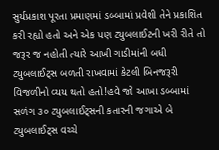સુર્યપ્રકાશ પૂરતા પ્રમાણમાં ડબ્બામાં પ્રવેશી તેને પ્રકાશિત કરી રહ્યો હતો અને એક પણ ટ્યુબલાઈટની ખરી રીતે તો જરૂર જ નહોતી ત્યારે આખી ગાડીમાંની બધી ટ્યુબલાઈટ્સ બળતી રાખવામાં કેટલી બિનજરૂરી વિજળીનો વ્યય થતો હતો!હવે જો આખા ડબ્બામાં સળંગ ૩૦ ટ્યુબલાઈટ્સની કતારની જગાએ બે ટ્યુબલાઈટ્સ વચ્ચે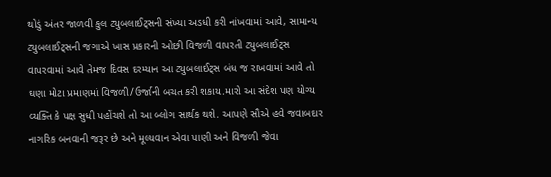થોડું અંતર જાળવી કુલ ટ્યુબલાઈટ્સની સંખ્યા અડધી કરી નાંખવામાં આવે, સામાન્ય ટ્યુબલાઈટ્સની જગાએ ખાસ પ્રકારની ઓછી વિજળી વાપરતી ટ્યુબલાઈટ્સ વાપરવામાં આવે તેમજ દિવસ દરમ્યાન આ ટ્યુબલાઈટ્સ બંધ જ રાખવામાં આવે તો ઘણા મોટા પ્રમાણમાં વિજળી/ઉર્જાની બચત કરી શકાય.મારો આ સંદેશ પણ યોગ્ય વ્યક્તિ કે પક્ષ સુધી પહોંચશે તો આ બ્લોગ સાર્થક થશે. આપણે સૌએ હવે જવાબદાર નાગરિક બનવાની જરૂર છે અને મૂલ્યવાન એવા પાણી અને વિજળી જેવા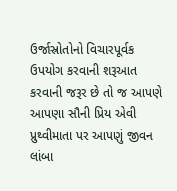ઉર્જાસ્રોતોનો વિચારપૂર્વક ઉપયોગ કરવાની શરૂઆત કરવાની જરૂર છે તો જ આપણે આપણા સૌની પ્રિય એવી પ્રુથ્વીમાતા પર આપણું જીવન લાંબા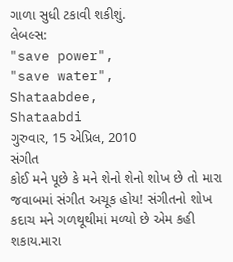ગાળા સુધી ટકાવી શકીશું.
લેબલ્સ:
"save power",
"save water",
Shataabdee,
Shataabdi
ગુરુવાર, 15 એપ્રિલ, 2010
સંગીત
કોઈ મને પૂછે કે મને શેનો શેનો શોખ છે તો મારા જવાબમાં સંગીત અચૂક હોય! સંગીતનો શોખ કદાચ મને ગળથૂથીમાં મળ્યો છે એમ કહી શકાય.મારા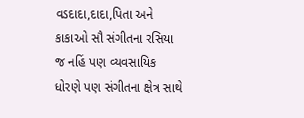વડદાદા,દાદા,પિતા અને કાકાઓ સૌ સંગીતના રસિયા જ નહિં પણ વ્યવસાયિક ધોરણે પણ સંગીતના ક્ષેત્ર સાથે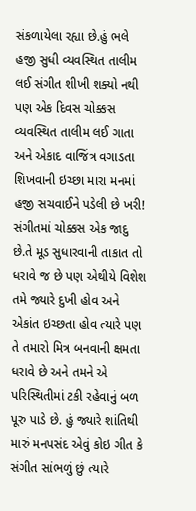સંકળાયેલા રહ્યા છે.હું ભલે હજી સુધી વ્યવસ્થિત તાલીમ લઈ સંગીત શીખી શક્યો નથી પણ એક દિવસ ચોક્કસ વ્યવસ્થિત તાલીમ લઈ ગાતા અને એકાદ વાજિંત્ર વગાડતા શિખવાની ઇચ્છા મારા મનમાં હજી સચવાઈને પડેલી છે ખરી!
સંગીતમાં ચોક્કસ એક જાદુ છે.તે મૂડ સુધારવાની તાકાત તો ધરાવે જ છે પણ એથીયે વિશેશ તમે જ્યારે દુખી હોવ અને એકાંત ઇચ્છતા હોવ ત્યારે પણ તે તમારો મિત્ર બનવાની ક્ષમતા ધરાવે છે અને તમને એ પરિસ્થિતીમાં ટકી રહેવાનું બળ પૂરુ પાડે છે. હું જ્યારે શાંતિથી મારું મનપસંદ એવું કોઇ ગીત કે સંગીત સાંભળું છું ત્યારે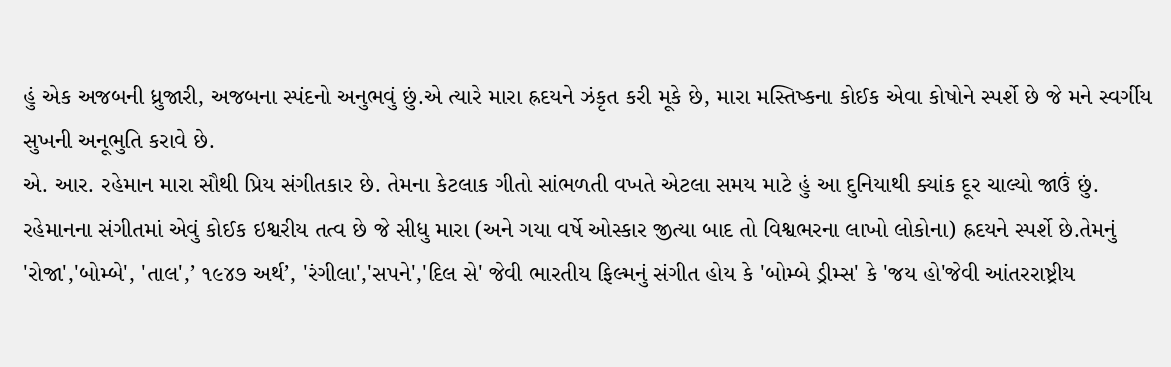હું એક અજબની ધ્રુજારી, અજબના સ્પંદનો અનુભવું છું.એ ત્યારે મારા હ્રદયને ઝંકૃત કરી મૂકે છે, મારા મસ્તિષ્કના કોઈક એવા કોષોને સ્પર્શે છે જે મને સ્વર્ગીય સુખની અનૂભુતિ કરાવે છે.
એ. આર. રહેમાન મારા સૌથી પ્રિય સંગીતકાર છે. તેમના કેટલાક ગીતો સાંભળતી વખતે એટલા સમય માટે હું આ દુનિયાથી ક્યાંક દૂર ચાલ્યો જાઉં છું. રહેમાનના સંગીતમાં એવું કોઈક ઇશ્વરીય તત્વ છે જે સીધુ મારા (અને ગયા વર્ષે ઓસ્કાર જીત્યા બાદ તો વિશ્વભરના લાખો લોકોના) હ્રદયને સ્પર્શે છે.તેમનું 'રોજા','બોમ્બે', 'તાલ',’ ૧૯૪૭ અર્થ’, 'રંગીલા','સપને','દિલ સે' જેવી ભારતીય ફિલ્મનું સંગીત હોય કે 'બોમ્બે ડ્રીમ્સ' કે 'જય હો'જેવી આંતરરાષ્ટ્રીય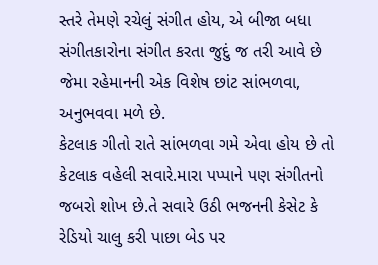સ્તરે તેમણે રચેલું સંગીત હોય, એ બીજા બધા સંગીતકારોના સંગીત કરતા જુદું જ તરી આવે છે જેમા રહેમાનની એક વિશેષ છાંટ સાંભળવા, અનુભવવા મળે છે.
કેટલાક ગીતો રાતે સાંભળવા ગમે એવા હોય છે તો કેટલાક વહેલી સવારે.મારા પપ્પાને પણ સંગીતનો જબરો શોખ છે.તે સવારે ઉઠી ભજનની કેસેટ કે રેડિયો ચાલુ કરી પાછા બેડ પર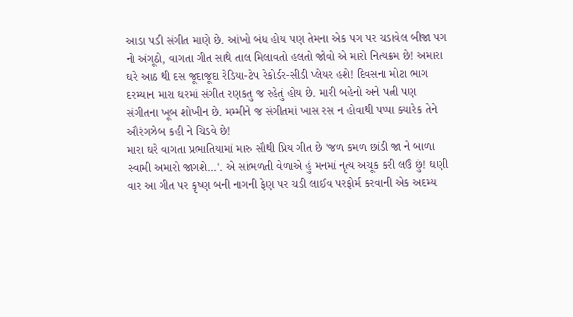આડા પડી સંગીત માણે છે. આંખો બંધ હોય પણ તેમના એક પગ પર ચડાવેલ બીજા પગ નો અંગૂઠો, વાગતા ગીત સાથે તાલ મિલાવતો હલતો જોવો એ મારો નિત્યક્રમ છે! અમારા ઘરે આઠ થી દસ જૂદાજૂદા રેડિયા-ટેપ રેકોર્ડર-સીડી પ્લેયર હશે! દિવસના મોટા ભાગ દરમ્યાન મારા ઘરમાં સંગીત રણકતુ જ રહેતું હોય છે. મારી બહેનો અને પત્ની પણ સંગીતના ખૂબ શોખીન છે. મમ્મીને જ સંગીતમાં ખાસ રસ ન હોવાથી પપ્પા ક્યારેક તેને ઔરંગઝેબ કહી ને ચિડવે છે!
મારા ઘરે વાગતા પ્રભાતિયામાં મારુ સૌથી પ્રિય ગીત છે 'જળ કમળ છાંડી જા ને બાળા સ્વામી અમારો જાગશે...'. એ સાંભળતી વેળાએ હું મનમાં નૃત્ય અચૂક કરી લઉં છું! ઘણી વાર આ ગીત પર કૃષ્ણ બની નાગની ફેણ પર ચડી લાઈવ પરફોર્મ કરવાની એક અદમ્ય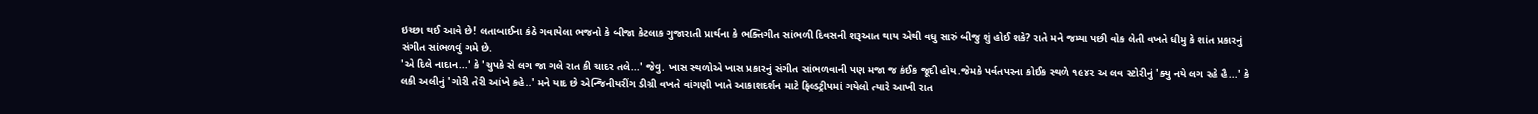ઇચ્છા થઈ આવે છે! લતાબાઈના કંઠે ગવાયેલા ભજનો કે બીજા કેટલાક ગુજારાતી પ્રાર્થના કે ભક્તિગીત સાંભળી દિવસની શરૂઆત થાય એથી વધુ સારું બીજુ શું હોઈ શકે? રાતે મને જમ્યા પછી વોક લેતી વખતે ધીમુ કે શાંત પ્રકારનું સંગીત સાંભળવું ગમે છે.
'એ દિલે નાદાન...' કે 'ચુપકે સે લગ જા ગલે રાત કી ચાદર તલે...' જેવુ. ખાસ સ્થળોએ ખાસ પ્રકારનું સંગીત સાંભળવાની પણ મજા જ કંઈક જૂદી હોય.જેમકે પર્વતપરના કોઈક સ્થળે ૧૯૪૨ અ લવ સ્ટોરીનું 'ક્યુ નયે લગ રહે હૈ...' કે લકી અલીનું 'ગોરી તેરી આંખે કહે..' મને યાદ છે એન્જિનીયરીંગ ડીગ્રી વખતે વાંગણી ખાતે આકાશદર્શન માટે ફિલ્ડટ્રીપમાં ગયેલો ત્યારે આખી રાત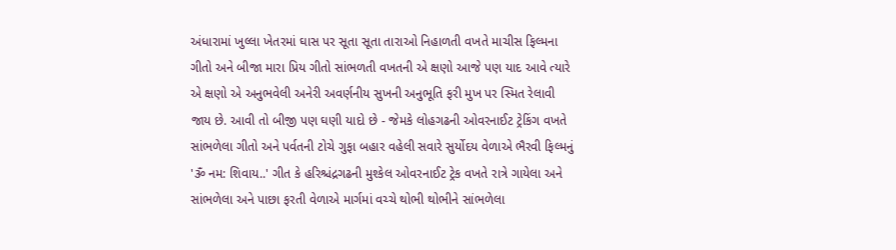અંધારામાં ખુલ્લા ખેતરમાં ઘાસ પર સૂતા સૂતા તારાઓ નિહાળતી વખતે માચીસ ફિલ્મના ગીતો અને બીજા મારા પ્રિય ગીતો સાંભળતી વખતની એ ક્ષણો આજે પણ યાદ આવે ત્યારે એ ક્ષણો એ અનુભવેલી અનેરી અવર્ણનીય સુખની અનુભૂતિ ફરી મુખ પર સ્મિત રેલાવી જાય છે. આવી તો બીજી પણ ઘણી યાદો છે - જેમકે લોહગઢની ઓવરનાઈટ ટ્રેકિંગ વખતે સાંભળેલા ગીતો અને પર્વતની ટોચે ગુફા બહાર વહેલી સવારે સુર્યોદય વેળાએ ભૈરવી ફિલ્મનું 'ૐ નમ: શિવાય..' ગીત કે હરિશ્ચંદ્રગઢની મુશ્કેલ ઓવરનાઈટ ટ્રેક વખતે રાત્રે ગાયેલા અને સાંભળેલા અને પાછા ફરતી વેળાએ માર્ગમાં વચ્ચે થોભી થોભીને સાંભળેલા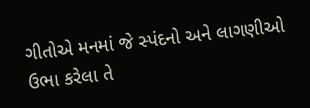ગીતોએ મનમાં જે સ્પંદનો અને લાગણીઓ ઉભા કરેલા તે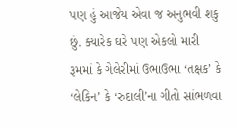પણ હું આજેય એવા જ અનુભવી શકુ છું. ક્યારેક ઘરે પણ એકલો મારી રૂમમાં કે ગેલેરીમાં ઉભાઉભા ‘તક્ષક’ કે ‘લેકિન’ કે ‘રુદાલી’ના ગીતો સાંભળવા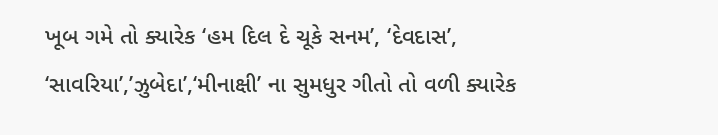ખૂબ ગમે તો ક્યારેક ‘હમ દિલ દે ચૂકે સનમ’, ‘દેવદાસ’, ‘સાવરિયા’,’ઝુબેદા’,‘મીનાક્ષી’ ના સુમધુર ગીતો તો વળી ક્યારેક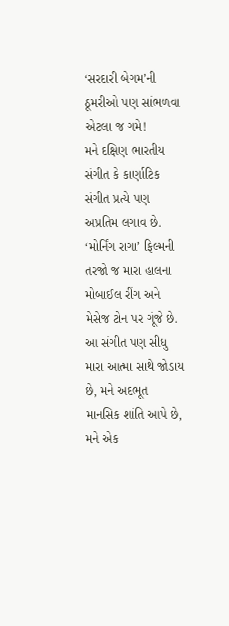‘સરદારી બેગમ’ની ઠૂમરીઓ પણ સાંભળવા એટલા જ ગમે!
મને દક્ષિણ ભારતીય સંગીત કે કાર્ણાટિક સંગીત પ્રત્યે પણ અપ્રતિમ લગાવ છે. ‘મોર્નિંગ રાગા’ ફિલ્મની તરજો જ મારા હાલના મોબાઈલ રીંગ અને મેસેજ ટોન પર ગૂંજે છે. આ સંગીત પણ સીધુ મારા આત્મા સાથે જોડાય છે, મને અદભૂત માનસિક શાંતિ આપે છે, મને એક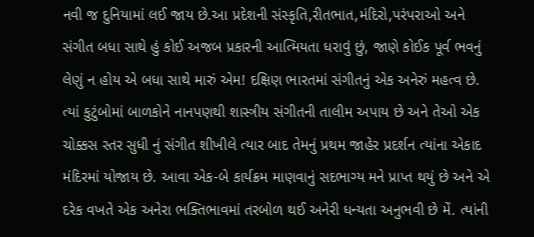નવી જ દુનિયામાં લઈ જાય છે.આ પ્રદેશની સંસ્કૃતિ,રીતભાત,મંદિરો,પરંપરાઓ અને સંગીત બધા સાથે હું કોઈ અજબ પ્રકારની આત્મિયતા ધરાવું છું, જાણે કોઈક પૂર્વ ભવનું લેણું ન હોય એ બધા સાથે મારું એમ! દક્ષિણ ભારતમાં સંગીતનું એક અનેરું મહત્વ છે. ત્યાં કુટુંબોમાં બાળકોને નાનપણથી શાસ્ત્રીય સંગીતની તાલીમ અપાય છે અને તેઓ એક ચોક્કસ સ્તર સુધી નું સંગીત શીખીલે ત્યાર બાદ તેમનું પ્રથમ જાહેર પ્રદર્શન ત્યાંના એકાદ મંદિરમાં યોજાય છે. આવા એક-બે કાર્યક્રમ માણવાનું સદભાગ્ય મને પ્રાપ્ત થયું છે અને એ દરેક વખતે એક અનેરા ભક્તિભાવમાં તરબોળ થઈ અનેરી ધન્યતા અનુભવી છે મેં. ત્યાંની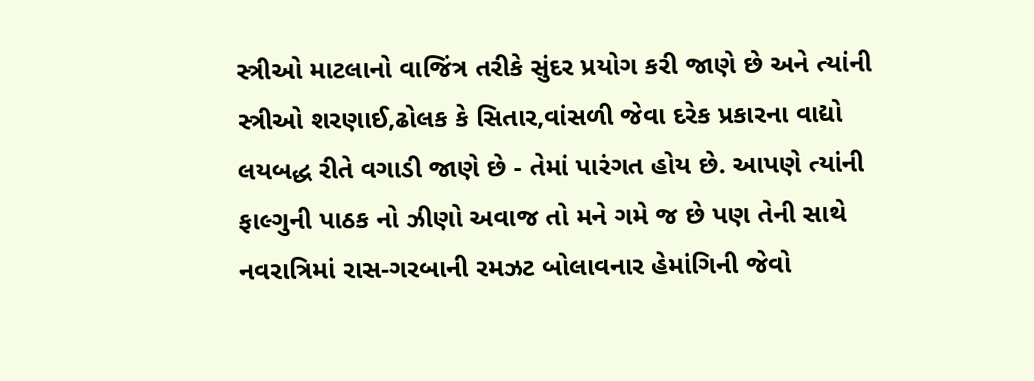સ્ત્રીઓ માટલાનો વાજિંત્ર તરીકે સુંદર પ્રયોગ કરી જાણે છે અને ત્યાંની સ્ત્રીઓ શરણાઈ,ઢોલક કે સિતાર,વાંસળી જેવા દરેક પ્રકારના વાદ્યો લયબદ્ધ રીતે વગાડી જાણે છે - તેમાં પારંગત હોય છે. આપણે ત્યાંની ફાલ્ગુની પાઠક નો ઝીણો અવાજ તો મને ગમે જ છે પણ તેની સાથે નવરાત્રિમાં રાસ-ગરબાની રમઝટ બોલાવનાર હેમાંગિની જેવો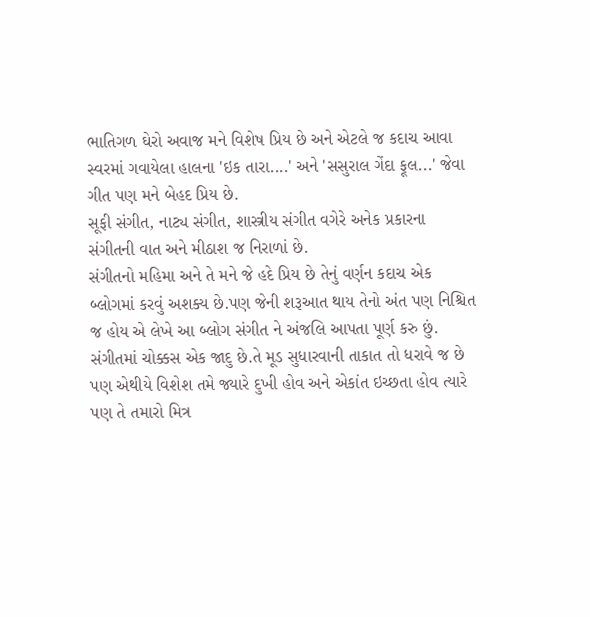ભાતિગળ ઘેરો અવાજ મને વિશેષ પ્રિય છે અને એટલે જ કદાચ આવા સ્વરમાં ગવાયેલા હાલના 'ઇક તારા....' અને 'સસુરાલ ગેંદા ફૂલ...' જેવા ગીત પણ મને બેહદ પ્રિય છે.
સૂફી સંગીત, નાટ્ય સંગીત, શાસ્ત્રીય સંગીત વગેરે અનેક પ્રકારના સંગીતની વાત અને મીઠાશ જ નિરાળાં છે.
સંગીતનો મહિમા અને તે મને જે હદે પ્રિય છે તેનું વર્ણન કદાચ એક બ્લોગમાં કરવું અશક્ય છે.પણ જેની શરૂઆત થાય તેનો અંત પણ નિશ્ચિત જ હોય એ લેખે આ બ્લોગ સંગીત ને અંજલિ આપતા પૂર્ણ કરુ છું.
સંગીતમાં ચોક્કસ એક જાદુ છે.તે મૂડ સુધારવાની તાકાત તો ધરાવે જ છે પણ એથીયે વિશેશ તમે જ્યારે દુખી હોવ અને એકાંત ઇચ્છતા હોવ ત્યારે પણ તે તમારો મિત્ર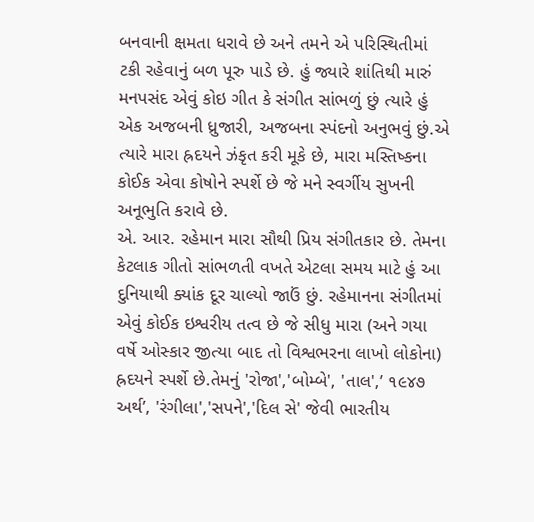બનવાની ક્ષમતા ધરાવે છે અને તમને એ પરિસ્થિતીમાં ટકી રહેવાનું બળ પૂરુ પાડે છે. હું જ્યારે શાંતિથી મારું મનપસંદ એવું કોઇ ગીત કે સંગીત સાંભળું છું ત્યારે હું એક અજબની ધ્રુજારી, અજબના સ્પંદનો અનુભવું છું.એ ત્યારે મારા હ્રદયને ઝંકૃત કરી મૂકે છે, મારા મસ્તિષ્કના કોઈક એવા કોષોને સ્પર્શે છે જે મને સ્વર્ગીય સુખની અનૂભુતિ કરાવે છે.
એ. આર. રહેમાન મારા સૌથી પ્રિય સંગીતકાર છે. તેમના કેટલાક ગીતો સાંભળતી વખતે એટલા સમય માટે હું આ દુનિયાથી ક્યાંક દૂર ચાલ્યો જાઉં છું. રહેમાનના સંગીતમાં એવું કોઈક ઇશ્વરીય તત્વ છે જે સીધુ મારા (અને ગયા વર્ષે ઓસ્કાર જીત્યા બાદ તો વિશ્વભરના લાખો લોકોના) હ્રદયને સ્પર્શે છે.તેમનું 'રોજા','બોમ્બે', 'તાલ',’ ૧૯૪૭ અર્થ’, 'રંગીલા','સપને','દિલ સે' જેવી ભારતીય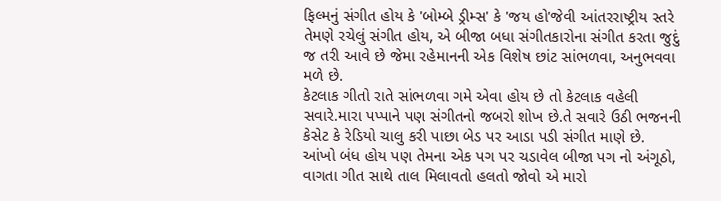ફિલ્મનું સંગીત હોય કે 'બોમ્બે ડ્રીમ્સ' કે 'જય હો'જેવી આંતરરાષ્ટ્રીય સ્તરે તેમણે રચેલું સંગીત હોય, એ બીજા બધા સંગીતકારોના સંગીત કરતા જુદું જ તરી આવે છે જેમા રહેમાનની એક વિશેષ છાંટ સાંભળવા, અનુભવવા મળે છે.
કેટલાક ગીતો રાતે સાંભળવા ગમે એવા હોય છે તો કેટલાક વહેલી સવારે.મારા પપ્પાને પણ સંગીતનો જબરો શોખ છે.તે સવારે ઉઠી ભજનની કેસેટ કે રેડિયો ચાલુ કરી પાછા બેડ પર આડા પડી સંગીત માણે છે. આંખો બંધ હોય પણ તેમના એક પગ પર ચડાવેલ બીજા પગ નો અંગૂઠો, વાગતા ગીત સાથે તાલ મિલાવતો હલતો જોવો એ મારો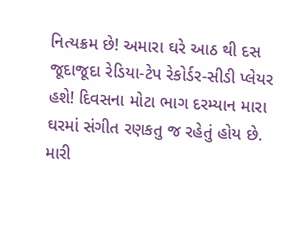નિત્યક્રમ છે! અમારા ઘરે આઠ થી દસ જૂદાજૂદા રેડિયા-ટેપ રેકોર્ડર-સીડી પ્લેયર હશે! દિવસના મોટા ભાગ દરમ્યાન મારા ઘરમાં સંગીત રણકતુ જ રહેતું હોય છે. મારી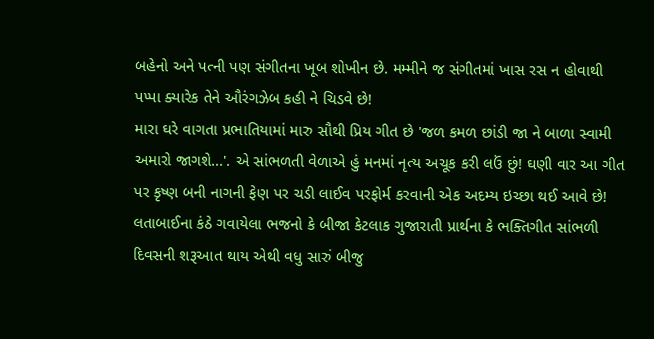બહેનો અને પત્ની પણ સંગીતના ખૂબ શોખીન છે. મમ્મીને જ સંગીતમાં ખાસ રસ ન હોવાથી પપ્પા ક્યારેક તેને ઔરંગઝેબ કહી ને ચિડવે છે!
મારા ઘરે વાગતા પ્રભાતિયામાં મારુ સૌથી પ્રિય ગીત છે 'જળ કમળ છાંડી જા ને બાળા સ્વામી અમારો જાગશે...'. એ સાંભળતી વેળાએ હું મનમાં નૃત્ય અચૂક કરી લઉં છું! ઘણી વાર આ ગીત પર કૃષ્ણ બની નાગની ફેણ પર ચડી લાઈવ પરફોર્મ કરવાની એક અદમ્ય ઇચ્છા થઈ આવે છે! લતાબાઈના કંઠે ગવાયેલા ભજનો કે બીજા કેટલાક ગુજારાતી પ્રાર્થના કે ભક્તિગીત સાંભળી દિવસની શરૂઆત થાય એથી વધુ સારું બીજુ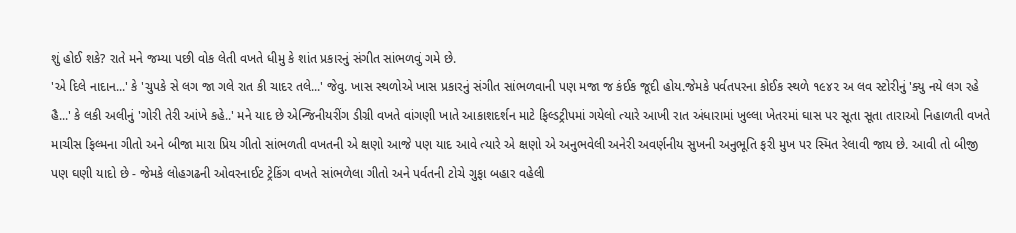શું હોઈ શકે? રાતે મને જમ્યા પછી વોક લેતી વખતે ધીમુ કે શાંત પ્રકારનું સંગીત સાંભળવું ગમે છે.
'એ દિલે નાદાન...' કે 'ચુપકે સે લગ જા ગલે રાત કી ચાદર તલે...' જેવુ. ખાસ સ્થળોએ ખાસ પ્રકારનું સંગીત સાંભળવાની પણ મજા જ કંઈક જૂદી હોય.જેમકે પર્વતપરના કોઈક સ્થળે ૧૯૪૨ અ લવ સ્ટોરીનું 'ક્યુ નયે લગ રહે હૈ...' કે લકી અલીનું 'ગોરી તેરી આંખે કહે..' મને યાદ છે એન્જિનીયરીંગ ડીગ્રી વખતે વાંગણી ખાતે આકાશદર્શન માટે ફિલ્ડટ્રીપમાં ગયેલો ત્યારે આખી રાત અંધારામાં ખુલ્લા ખેતરમાં ઘાસ પર સૂતા સૂતા તારાઓ નિહાળતી વખતે માચીસ ફિલ્મના ગીતો અને બીજા મારા પ્રિય ગીતો સાંભળતી વખતની એ ક્ષણો આજે પણ યાદ આવે ત્યારે એ ક્ષણો એ અનુભવેલી અનેરી અવર્ણનીય સુખની અનુભૂતિ ફરી મુખ પર સ્મિત રેલાવી જાય છે. આવી તો બીજી પણ ઘણી યાદો છે - જેમકે લોહગઢની ઓવરનાઈટ ટ્રેકિંગ વખતે સાંભળેલા ગીતો અને પર્વતની ટોચે ગુફા બહાર વહેલી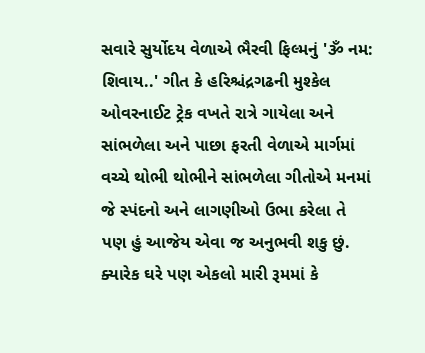સવારે સુર્યોદય વેળાએ ભૈરવી ફિલ્મનું 'ૐ નમ: શિવાય..' ગીત કે હરિશ્ચંદ્રગઢની મુશ્કેલ ઓવરનાઈટ ટ્રેક વખતે રાત્રે ગાયેલા અને સાંભળેલા અને પાછા ફરતી વેળાએ માર્ગમાં વચ્ચે થોભી થોભીને સાંભળેલા ગીતોએ મનમાં જે સ્પંદનો અને લાગણીઓ ઉભા કરેલા તે પણ હું આજેય એવા જ અનુભવી શકુ છું. ક્યારેક ઘરે પણ એકલો મારી રૂમમાં કે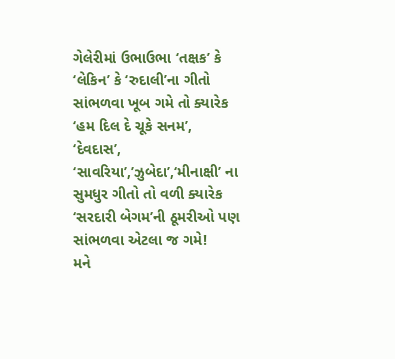ગેલેરીમાં ઉભાઉભા ‘તક્ષક’ કે ‘લેકિન’ કે ‘રુદાલી’ના ગીતો સાંભળવા ખૂબ ગમે તો ક્યારેક ‘હમ દિલ દે ચૂકે સનમ’, ‘દેવદાસ’, ‘સાવરિયા’,’ઝુબેદા’,‘મીનાક્ષી’ ના સુમધુર ગીતો તો વળી ક્યારેક ‘સરદારી બેગમ’ની ઠૂમરીઓ પણ સાંભળવા એટલા જ ગમે!
મને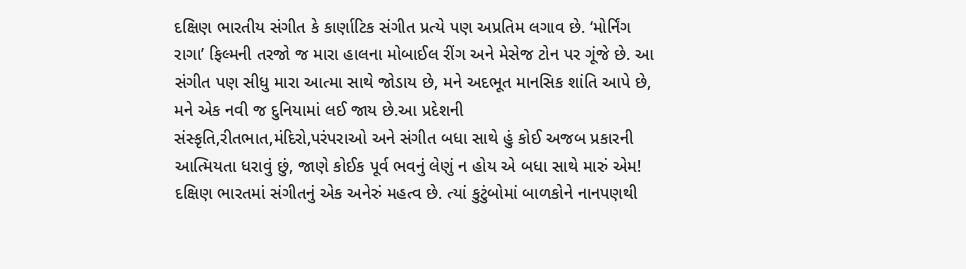દક્ષિણ ભારતીય સંગીત કે કાર્ણાટિક સંગીત પ્રત્યે પણ અપ્રતિમ લગાવ છે. ‘મોર્નિંગ રાગા’ ફિલ્મની તરજો જ મારા હાલના મોબાઈલ રીંગ અને મેસેજ ટોન પર ગૂંજે છે. આ સંગીત પણ સીધુ મારા આત્મા સાથે જોડાય છે, મને અદભૂત માનસિક શાંતિ આપે છે, મને એક નવી જ દુનિયામાં લઈ જાય છે.આ પ્રદેશની સંસ્કૃતિ,રીતભાત,મંદિરો,પરંપરાઓ અને સંગીત બધા સાથે હું કોઈ અજબ પ્રકારની આત્મિયતા ધરાવું છું, જાણે કોઈક પૂર્વ ભવનું લેણું ન હોય એ બધા સાથે મારું એમ! દક્ષિણ ભારતમાં સંગીતનું એક અનેરું મહત્વ છે. ત્યાં કુટુંબોમાં બાળકોને નાનપણથી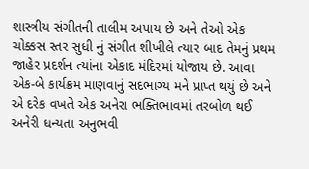શાસ્ત્રીય સંગીતની તાલીમ અપાય છે અને તેઓ એક ચોક્કસ સ્તર સુધી નું સંગીત શીખીલે ત્યાર બાદ તેમનું પ્રથમ જાહેર પ્રદર્શન ત્યાંના એકાદ મંદિરમાં યોજાય છે. આવા એક-બે કાર્યક્રમ માણવાનું સદભાગ્ય મને પ્રાપ્ત થયું છે અને એ દરેક વખતે એક અનેરા ભક્તિભાવમાં તરબોળ થઈ અનેરી ધન્યતા અનુભવી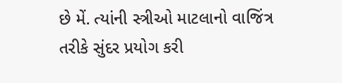છે મેં. ત્યાંની સ્ત્રીઓ માટલાનો વાજિંત્ર તરીકે સુંદર પ્રયોગ કરી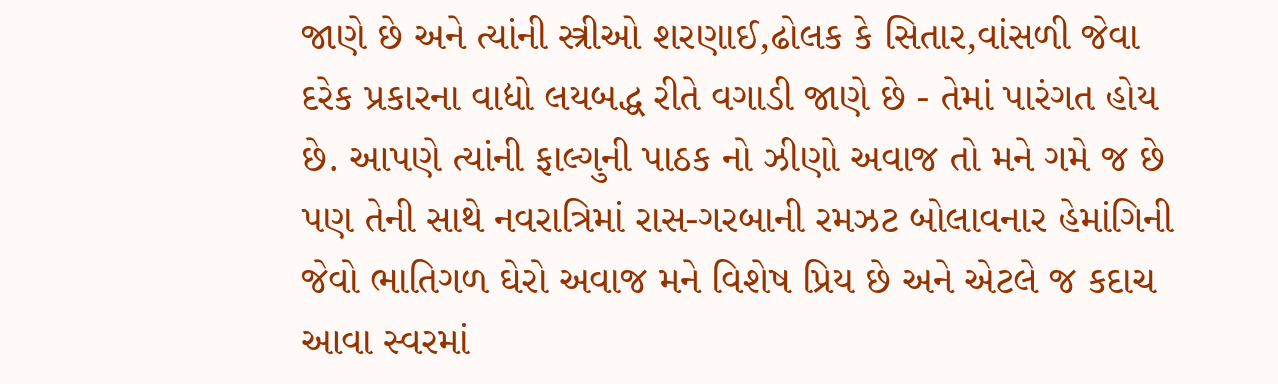જાણે છે અને ત્યાંની સ્ત્રીઓ શરણાઈ,ઢોલક કે સિતાર,વાંસળી જેવા દરેક પ્રકારના વાદ્યો લયબદ્ધ રીતે વગાડી જાણે છે - તેમાં પારંગત હોય છે. આપણે ત્યાંની ફાલ્ગુની પાઠક નો ઝીણો અવાજ તો મને ગમે જ છે પણ તેની સાથે નવરાત્રિમાં રાસ-ગરબાની રમઝટ બોલાવનાર હેમાંગિની જેવો ભાતિગળ ઘેરો અવાજ મને વિશેષ પ્રિય છે અને એટલે જ કદાચ આવા સ્વરમાં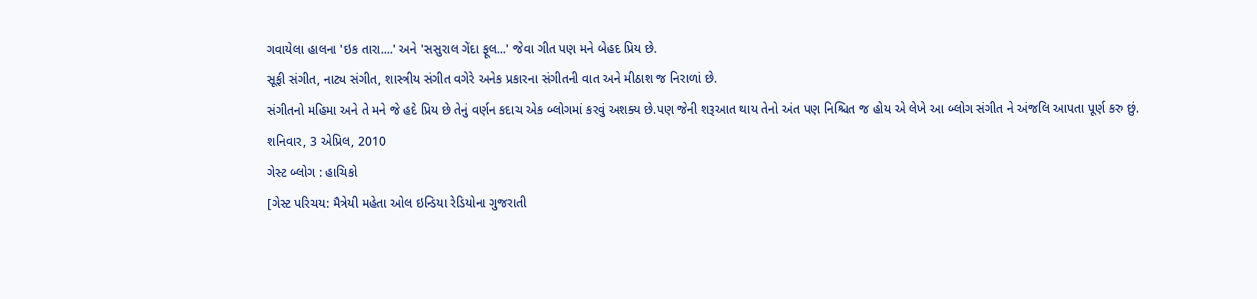ગવાયેલા હાલના 'ઇક તારા....' અને 'સસુરાલ ગેંદા ફૂલ...' જેવા ગીત પણ મને બેહદ પ્રિય છે.
સૂફી સંગીત, નાટ્ય સંગીત, શાસ્ત્રીય સંગીત વગેરે અનેક પ્રકારના સંગીતની વાત અને મીઠાશ જ નિરાળાં છે.
સંગીતનો મહિમા અને તે મને જે હદે પ્રિય છે તેનું વર્ણન કદાચ એક બ્લોગમાં કરવું અશક્ય છે.પણ જેની શરૂઆત થાય તેનો અંત પણ નિશ્ચિત જ હોય એ લેખે આ બ્લોગ સંગીત ને અંજલિ આપતા પૂર્ણ કરુ છું.
શનિવાર, 3 એપ્રિલ, 2010
ગેસ્ટ બ્લોગ : હાચિકો
[ગેસ્ટ પરિચય: મૈત્રેયી મહેતા ઓલ ઇન્ડિયા રેડિયોના ગુજરાતી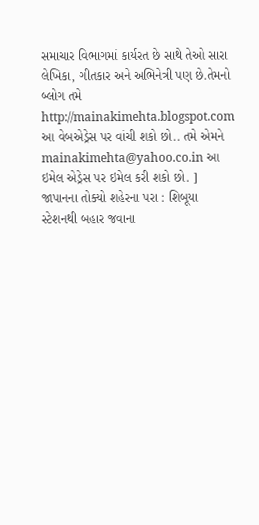સમાચાર વિભાગમાં કાર્યરત છે સાથે તેઓ સારા લેખિકા, ગીતકાર અને અભિનેત્રી પણ છે.તેમનો બ્લોગ તમે http://mainakimehta.blogspot.com આ વેબએડ્રેસ પર વાંચી શકો છો.. તમે એમને mainakimehta@yahoo.co.in આ ઇમેલ એડ્રેસ પર ઇમેલ કરી શકો છો. ]
જાપાનના તોક્યો શહેરના પરા : શિબૂયા સ્ટેશનથી બહાર જવાના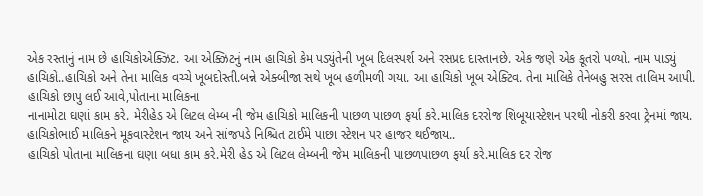એક રસ્તાનું નામ છે હાચિકોએક્ઝિટ. આ એક્ઝિટનું નામ હાચિકો કેમ પડ્યુંતેની ખૂબ દિલસ્પર્શ અને રસપ્રદ દાસ્તાનછે. એક જણે એક કૂતરો પળ્યો. નામ પાડ્યું હાચિકો..હાચિકો અને તેના માલિક વચ્ચે ખૂબદોસ્તી.બન્ને એક્બીજા સથે ખૂબ હળીમળી ગયા. આ હાચિકો ખૂબ એક્ટિવ. તેના માલિકે તેનેબહુ સરસ તાલિમ આપી. હાચિકો છાપુ લઈ આવે,પોતાના માલિકના
નાનામોટા ઘણાં કામ કરે. મેરીહેડ એ લિટલ લેમ્બ ની જેમ હાચિકો માલિકની પાછળ પાછળ ફર્યા કરે.માલિક દરરોજ શિબૂયાસ્ટેશન પરથી નોકરી કરવા ટ્રેનમાં જાય. હાચિકોભાઈ માલિકને મૂકવાસ્ટેશન જાય અને સાંજપડે નિશ્ચિત ટાઈમે પાછા સ્ટેશન પર હાજર થઈજાય..
હાચિકો પોતાના માલિકના ઘણા બધા કામ કરે.મેરી હેડ એ લિટલ લેમ્બની જેમ માલિકની પાછળપાછળ ફર્યા કરે.માલિક દર રોજ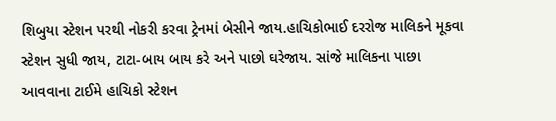શિબુયા સ્ટેશન પરથી નોકરી કરવા ટ્રેનમાં બેસીને જાય.હાચિકોભાઈ દરરોજ માલિકને મૂકવા સ્ટેશન સુધી જાય, ટાટા-બાય બાય કરે અને પાછો ઘરેજાય. સાંજે માલિકના પાછા આવવાના ટાઈમે હાચિકો સ્ટેશન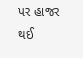પર હાજર થઈ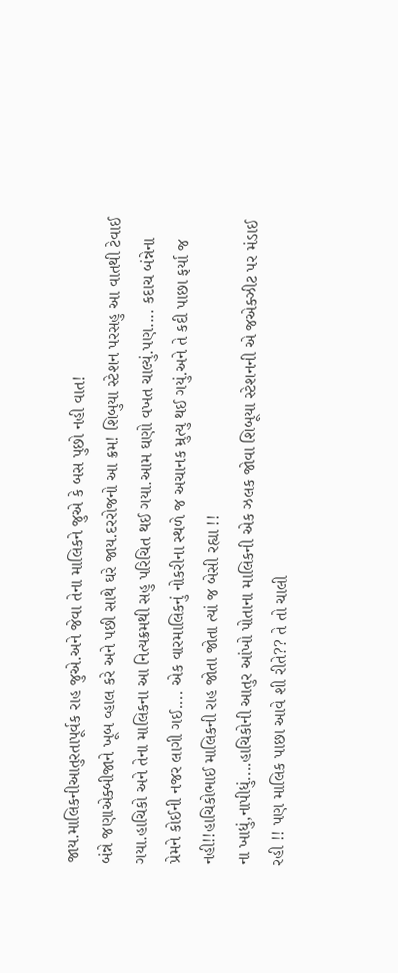જાય.માલિકનીઆતુરતાપૂર્વક રાહ જુએ.અને જેવા તેના માલિકને જુએ કે બસ પુછો નહી વાત!
બંન્ને જણાએક્બીજાને ખૂબ વ્હાલ કરે અને પછી સાથે ઘરે જાય.દરરોજનો આ ક્રમ! શિબુયા સ્ટેશન પરસહુ આ વાતથી ટેવાઈ ગયા.હાચિકો અને તેના માલિકના આ નિત્યક્રમથી સહુ પરિચિત થઈ ગયા.આમ ઘણો વખત ચાલ્યું.પણ.... કદાચ બંન્નેના પ્રેમને કોઈની નજર લાગી ગઈ.... એક વારમાલિકનું નોકરીના સ્થળે જ અચાનક મ્રુત્યુ થઈ ગયું.અને તે કદી પાછા ફર્યા જ નહી!!હાચિકોભાઈ માલિકની રાહ જોતા જોતા ત્યાં જ બેસી રહ્યા !!
ના ખાધું,નાપીધું....હાચિકોની આતુર આંખો પોતાના માલિકની એક ઝલક જોવા શિબૂયા સ્ટેશનની એ જએક્ઝીટ પર મંડાઈ રહી !! પણ માલિક પાછા આવે શી રીતે?? તે તો ચાલી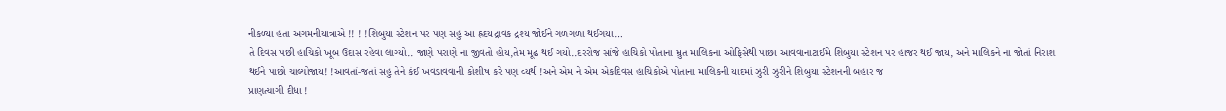નીકળ્યા હતા અગમનીયાત્રાએ !! ! !શિબુયા સ્ટેશન પર પણ સહુ આ હ્રદયદ્રાવક દ્રશ્ય જોઈને ગળગળા થઈગયા…
તે દિવસ પછી હાચિકો ખૂબ ઉદાસ રહેવા લાગ્યો.. જાણે પરાણે ના જીવતો હોય,તેમ મૂઢ થઈ ગયો..દરરોજ સાંજે હાચિકો પોતાના મ્રુત માલિકના ઓફિસેથી પાછા આવવાનાટાઈમે શિબુયા સ્ટેશન પર હાજર થઈ જાય, અને માલિકને ના જોતાં નિરાશ થઈને પાછો ચાલ્યોજાય! !આવતાં-જતાં સહુ તેને કંઈ ખવડાવવાની કોશીષ કરે પણ વ્યર્થ !અને એમ ને એમ એકદિવસ હાચિકોએ પોતાના માલિકની યાદમાં ઝુરી ઝુરીને શિબુયા સ્ટેશનની બહાર જ
પ્રાણત્યાગી દીધા !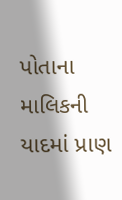પોતાના માલિકની યાદમાં પ્રાણ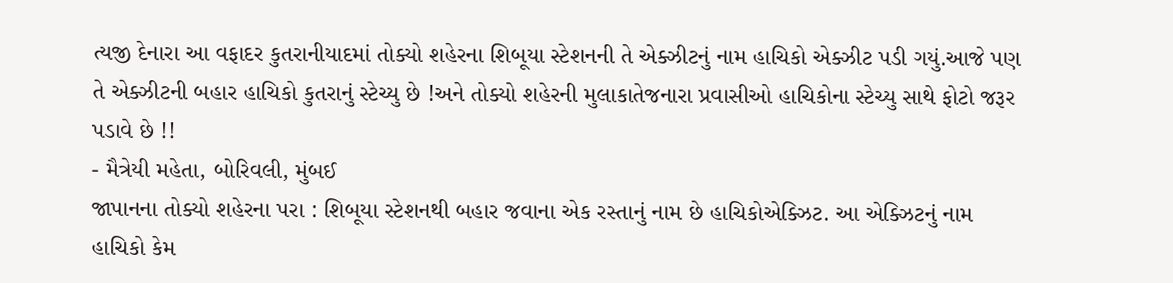ત્યજી દેનારા આ વફાદર કુતરાનીયાદમાં તોક્યો શહેરના શિબૂયા સ્ટેશનની તે એક્ઝીટનું નામ હાચિકો એક્ઝીટ પડી ગયું.આજે પણ તે એક્ઝીટની બહાર હાચિકો કુતરાનું સ્ટેચ્યુ છે !અને તોક્યો શહેરની મુલાકાતેજનારા પ્રવાસીઓ હાચિકોના સ્ટેચ્યુ સાથે ફોટો જરૂર પડાવે છે !!
- મૈત્રેયી મહેતા, બોરિવલી, મુંબઈ
જાપાનના તોક્યો શહેરના પરા : શિબૂયા સ્ટેશનથી બહાર જવાના એક રસ્તાનું નામ છે હાચિકોએક્ઝિટ. આ એક્ઝિટનું નામ હાચિકો કેમ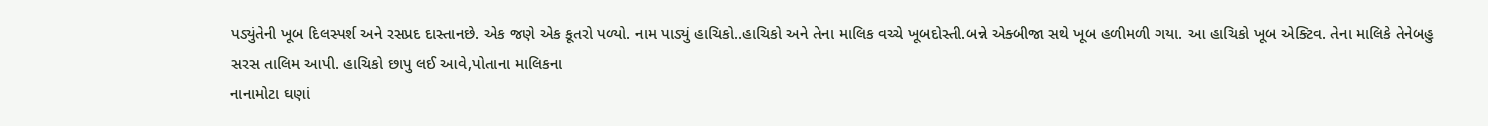પડ્યુંતેની ખૂબ દિલસ્પર્શ અને રસપ્રદ દાસ્તાનછે. એક જણે એક કૂતરો પળ્યો. નામ પાડ્યું હાચિકો..હાચિકો અને તેના માલિક વચ્ચે ખૂબદોસ્તી.બન્ને એક્બીજા સથે ખૂબ હળીમળી ગયા. આ હાચિકો ખૂબ એક્ટિવ. તેના માલિકે તેનેબહુ સરસ તાલિમ આપી. હાચિકો છાપુ લઈ આવે,પોતાના માલિકના
નાનામોટા ઘણાં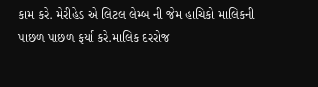કામ કરે. મેરીહેડ એ લિટલ લેમ્બ ની જેમ હાચિકો માલિકની પાછળ પાછળ ફર્યા કરે.માલિક દરરોજ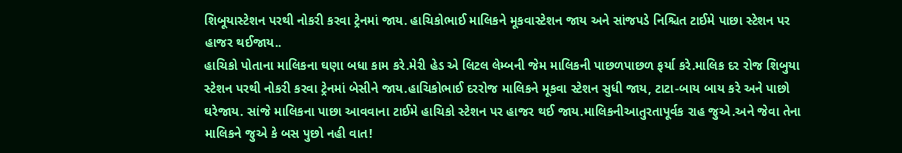શિબૂયાસ્ટેશન પરથી નોકરી કરવા ટ્રેનમાં જાય. હાચિકોભાઈ માલિકને મૂકવાસ્ટેશન જાય અને સાંજપડે નિશ્ચિત ટાઈમે પાછા સ્ટેશન પર હાજર થઈજાય..
હાચિકો પોતાના માલિકના ઘણા બધા કામ કરે.મેરી હેડ એ લિટલ લેમ્બની જેમ માલિકની પાછળપાછળ ફર્યા કરે.માલિક દર રોજ શિબુયા સ્ટેશન પરથી નોકરી કરવા ટ્રેનમાં બેસીને જાય.હાચિકોભાઈ દરરોજ માલિકને મૂકવા સ્ટેશન સુધી જાય, ટાટા-બાય બાય કરે અને પાછો ઘરેજાય. સાંજે માલિકના પાછા આવવાના ટાઈમે હાચિકો સ્ટેશન પર હાજર થઈ જાય.માલિકનીઆતુરતાપૂર્વક રાહ જુએ.અને જેવા તેના માલિકને જુએ કે બસ પુછો નહી વાત!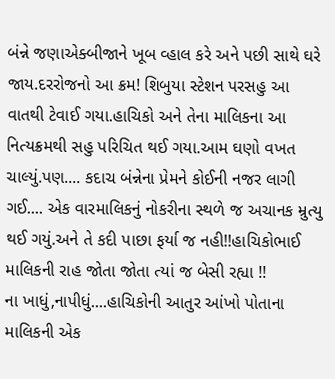બંન્ને જણાએક્બીજાને ખૂબ વ્હાલ કરે અને પછી સાથે ઘરે જાય.દરરોજનો આ ક્રમ! શિબુયા સ્ટેશન પરસહુ આ વાતથી ટેવાઈ ગયા.હાચિકો અને તેના માલિકના આ નિત્યક્રમથી સહુ પરિચિત થઈ ગયા.આમ ઘણો વખત ચાલ્યું.પણ.... કદાચ બંન્નેના પ્રેમને કોઈની નજર લાગી ગઈ.... એક વારમાલિકનું નોકરીના સ્થળે જ અચાનક મ્રુત્યુ થઈ ગયું.અને તે કદી પાછા ફર્યા જ નહી!!હાચિકોભાઈ માલિકની રાહ જોતા જોતા ત્યાં જ બેસી રહ્યા !!
ના ખાધું,નાપીધું....હાચિકોની આતુર આંખો પોતાના માલિકની એક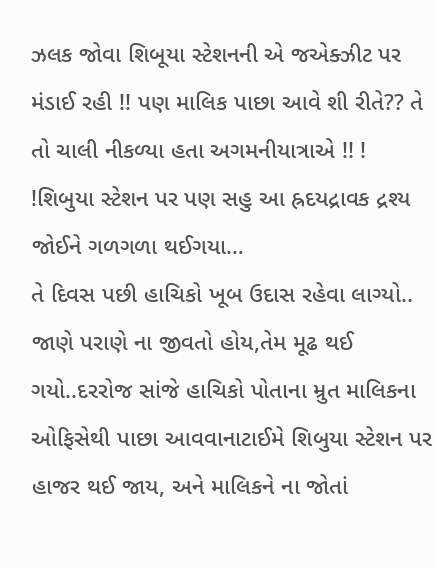ઝલક જોવા શિબૂયા સ્ટેશનની એ જએક્ઝીટ પર મંડાઈ રહી !! પણ માલિક પાછા આવે શી રીતે?? તે તો ચાલી નીકળ્યા હતા અગમનીયાત્રાએ !! ! !શિબુયા સ્ટેશન પર પણ સહુ આ હ્રદયદ્રાવક દ્રશ્ય જોઈને ગળગળા થઈગયા…
તે દિવસ પછી હાચિકો ખૂબ ઉદાસ રહેવા લાગ્યો.. જાણે પરાણે ના જીવતો હોય,તેમ મૂઢ થઈ ગયો..દરરોજ સાંજે હાચિકો પોતાના મ્રુત માલિકના ઓફિસેથી પાછા આવવાનાટાઈમે શિબુયા સ્ટેશન પર હાજર થઈ જાય, અને માલિકને ના જોતાં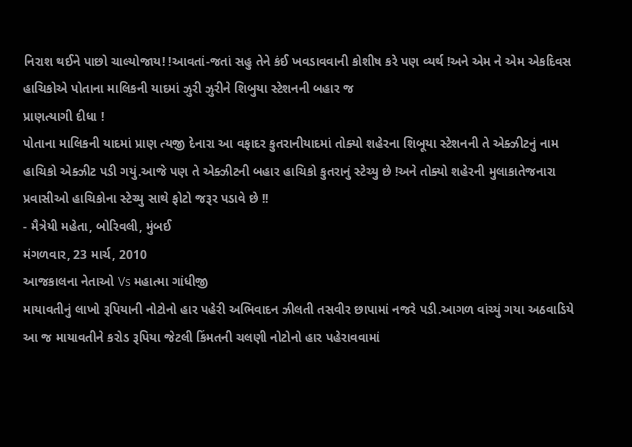નિરાશ થઈને પાછો ચાલ્યોજાય! !આવતાં-જતાં સહુ તેને કંઈ ખવડાવવાની કોશીષ કરે પણ વ્યર્થ !અને એમ ને એમ એકદિવસ હાચિકોએ પોતાના માલિકની યાદમાં ઝુરી ઝુરીને શિબુયા સ્ટેશનની બહાર જ
પ્રાણત્યાગી દીધા !
પોતાના માલિકની યાદમાં પ્રાણ ત્યજી દેનારા આ વફાદર કુતરાનીયાદમાં તોક્યો શહેરના શિબૂયા સ્ટેશનની તે એક્ઝીટનું નામ હાચિકો એક્ઝીટ પડી ગયું.આજે પણ તે એક્ઝીટની બહાર હાચિકો કુતરાનું સ્ટેચ્યુ છે !અને તોક્યો શહેરની મુલાકાતેજનારા પ્રવાસીઓ હાચિકોના સ્ટેચ્યુ સાથે ફોટો જરૂર પડાવે છે !!
- મૈત્રેયી મહેતા, બોરિવલી, મુંબઈ
મંગળવાર, 23 માર્ચ, 2010
આજકાલના નેતાઓ Vs મહાત્મા ગાંધીજી
માયાવતીનું લાખો રૂપિયાની નોટોનો હાર પહેરી અભિવાદન ઝીલતી તસવીર છાપામાં નજરે પડી.આગળ વાંચ્યું ગયા અઠવાડિયે આ જ માયાવતીને કરોડ રૂપિયા જેટલી કિંમતની ચલણી નોટોનો હાર પહેરાવવામાં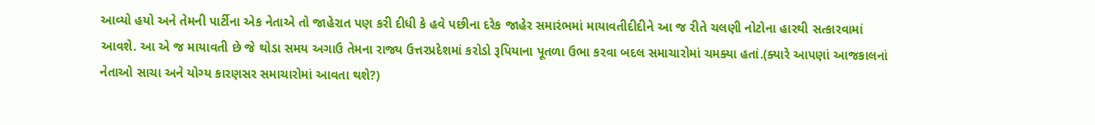આવ્યો હયો અને તેમની પાર્ટીના એક નેતાએ તો જાહેરાત પણ કરી દીધી કે હવે પછીના દરેક જાહેર સમારંભમાં માયાવતીદીદીને આ જ રીતે ચલણી નોટોના હારથી સત્કારવામાં આવશે. આ એ જ માયાવતી છે જે થોડા સમય અગાઉ તેમના રાજ્ય ઉત્તરપ્રદેશમાં કરોડો રૂપિયાના પૂતળા ઉભા કરવા બદલ સમાચારોમાં ચમક્યા હતાં.(ક્યારે આપણાં આજકાલનાં નેતાઓ સાચા અને યોગ્ય કારણસર સમાચારોમાં આવતા થશે?)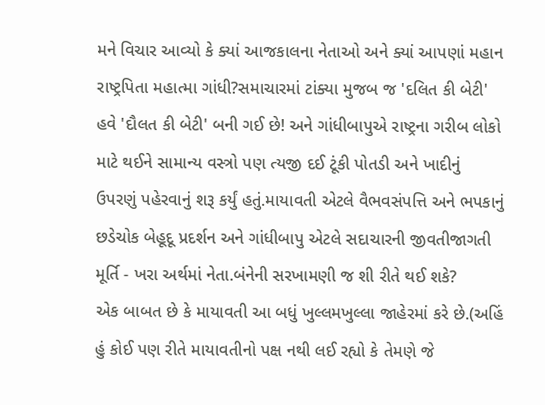મને વિચાર આવ્યો કે ક્યાં આજકાલના નેતાઓ અને ક્યાં આપણાં મહાન રાષ્ટ્રપિતા મહાત્મા ગાંધી?સમાચારમાં ટાંક્યા મુજબ જ 'દલિત કી બેટી' હવે 'દૌલત કી બેટી' બની ગઈ છે! અને ગાંધીબાપુએ રાષ્ટ્રના ગરીબ લોકો માટે થઈને સામાન્ય વસ્ત્રો પણ ત્યજી દઈ ટૂંકી પોતડી અને ખાદીનું ઉપરણું પહેરવાનું શરૂ કર્યું હતું.માયાવતી એટલે વૈભવસંપત્તિ અને ભપકાનું છડેચોક બેહૂદૂ પ્રદર્શન અને ગાંધીબાપુ એટલે સદાચારની જીવતીજાગતી મૂર્તિ - ખરા અર્થમાં નેતા.બંનેની સરખામણી જ શી રીતે થઈ શકે?
એક બાબત છે કે માયાવતી આ બધું ખુલ્લમખુલ્લા જાહેરમાં કરે છે.(અહિં હું કોઈ પણ રીતે માયાવતીનો પક્ષ નથી લઈ રહ્યો કે તેમણે જે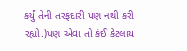કર્યું તેની તરફદારી પણ નથી કરી રહ્યો.)પણ એવા તો કંઈ કેટલાય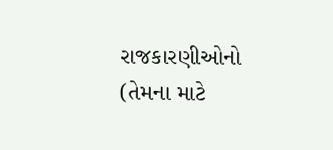રાજકારણીઓનો (તેમના માટે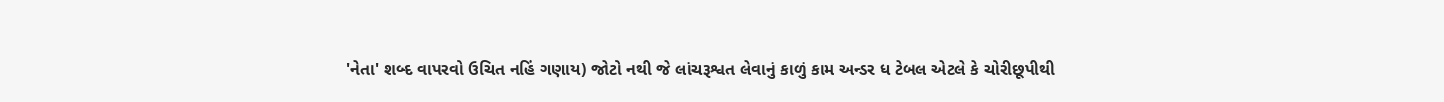'નેતા' શબ્દ વાપરવો ઉચિત નહિં ગણાય) જોટો નથી જે લાંચરૂશ્વત લેવાનું કાળું કામ અન્ડર ધ ટેબલ એટલે કે ચોરીછૂપીથી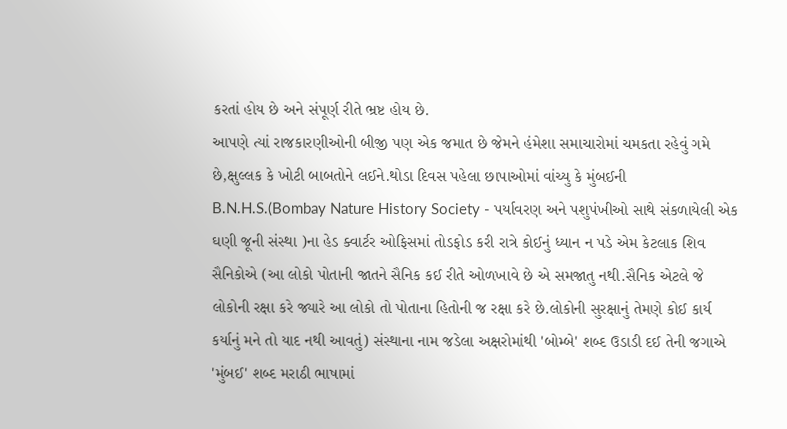કરતાં હોય છે અને સંપૂર્ણ રીતે ભ્રષ્ટ હોય છે.
આપણે ત્યાં રાજકારણીઓની બીજી પણ એક જમાત છે જેમને હંમેશા સમાચારોમાં ચમકતા રહેવું ગમે છે,ક્ષુલ્લક કે ખોટી બાબતોને લઈને.થોડા દિવસ પહેલા છાપાઓમાં વાંચ્યુ કે મુંબઈની B.N.H.S.(Bombay Nature History Society - પર્યાવરણ અને પશુપંખીઓ સાથે સંકળાયેલી એક ઘણી જૂની સંસ્થા )ના હેડ ક્વાર્ટર ઓફિસમાં તોડફોડ કરી રાત્રે કોઈનું ધ્યાન ન પડે એમ કેટલાક શિવ સૈનિકોએ (આ લોકો પોતાની જાતને સૈનિક કઈ રીતે ઓળખાવે છે એ સમજાતુ નથી.સૈનિક એટલે જે લોકોની રક્ષા કરે જ્યારે આ લોકો તો પોતાના હિતોની જ રક્ષા કરે છે.લોકોની સુરક્ષાનું તેમણે કોઈ કાર્ય કર્યાનું મને તો યાદ નથી આવતું) સંસ્થાના નામ જડેલા અક્ષરોમાંથી 'બોમ્બે' શબ્દ ઉડાડી દઈ તેની જગાએ 'મુંબઈ' શબ્દ મરાઠી ભાષામાં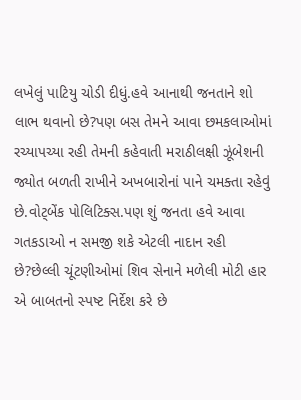લખેલું પાટિયુ ચોડી દીધું.હવે આનાથી જનતાને શો લાભ થવાનો છે?પણ બસ તેમને આવા છમકલાઓમાં રચ્યાપચ્યા રહી તેમની કહેવાતી મરાઠીલક્ષી ઝૂંબેશની જ્યોત બળતી રાખીને અખબારોનાં પાને ચમક્તા રહેવું છે.વોટ્બેંક પોલિટિક્સ.પણ શું જનતા હવે આવા ગતકડાઓ ન સમજી શકે એટલી નાદાન રહી છે?છેલ્લી ચૂંટણીઓમાં શિવ સેનાને મળેલી મોટી હાર એ બાબતનો સ્પષ્ટ નિર્દેશ કરે છે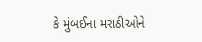કે મુંબઈના મરાઠીઓને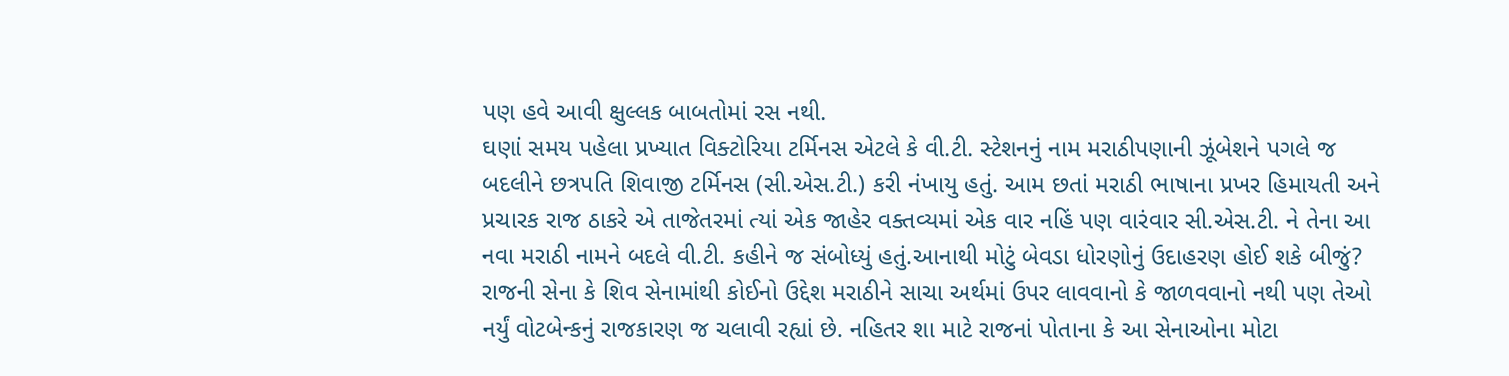પણ હવે આવી ક્ષુલ્લક બાબતોમાં રસ નથી.
ઘણાં સમય પહેલા પ્રખ્યાત વિક્ટોરિયા ટર્મિનસ એટલે કે વી.ટી. સ્ટેશનનું નામ મરાઠીપણાની ઝૂંબેશને પગલે જ બદલીને છત્રપતિ શિવાજી ટર્મિનસ (સી.એસ.ટી.) કરી નંખાયુ હતું. આમ છતાં મરાઠી ભાષાના પ્રખર હિમાયતી અને પ્રચારક રાજ ઠાકરે એ તાજેતરમાં ત્યાં એક જાહેર વક્તવ્યમાં એક વાર નહિં પણ વારંવાર સી.એસ.ટી. ને તેના આ નવા મરાઠી નામને બદલે વી.ટી. કહીને જ સંબોધ્યું હતું.આનાથી મોટું બેવડા ધોરણોનું ઉદાહરણ હોઈ શકે બીજું?
રાજની સેના કે શિવ સેનામાંથી કોઈનો ઉદ્દેશ મરાઠીને સાચા અર્થમાં ઉપર લાવવાનો કે જાળવવાનો નથી પણ તેઓ નર્યું વોટબેન્કનું રાજકારણ જ ચલાવી રહ્યાં છે. નહિતર શા માટે રાજનાં પોતાના કે આ સેનાઓના મોટા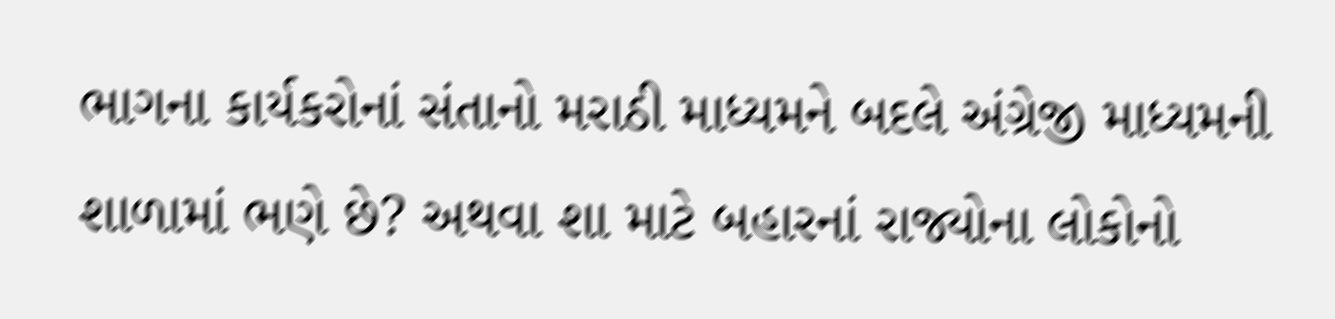ભાગના કાર્યકરોનાં સંતાનો મરાઠી માધ્યમને બદલે અંગ્રેજી માધ્યમની શાળામાં ભણે છે? અથવા શા માટે બહારનાં રાજ્યોના લોકોનો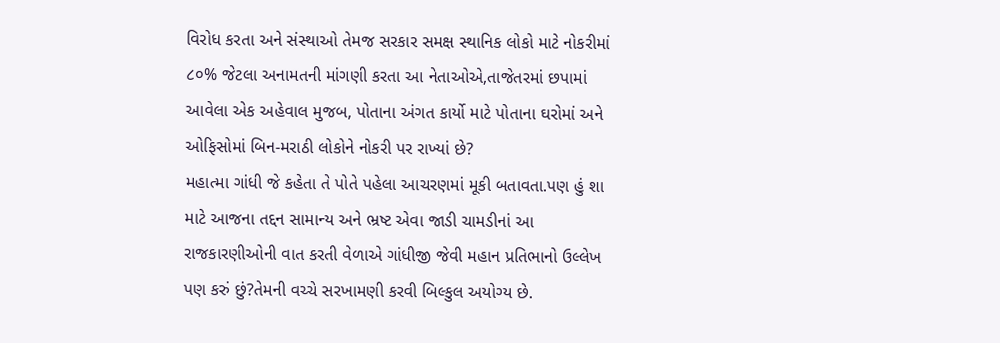વિરોધ કરતા અને સંસ્થાઓ તેમજ સરકાર સમક્ષ સ્થાનિક લોકો માટે નોકરીમાં ૮૦% જેટલા અનામતની માંગણી કરતા આ નેતાઓએ,તાજેતરમાં છપામાં આવેલા એક અહેવાલ મુજબ, પોતાના અંગત કાર્યો માટે પોતાના ઘરોમાં અને ઓફિસોમાં બિન-મરાઠી લોકોને નોકરી પર રાખ્યાં છે?
મહાત્મા ગાંધી જે કહેતા તે પોતે પહેલા આચરણમાં મૂકી બતાવતા.પણ હું શા માટે આજના તદ્દન સામાન્ય અને ભ્રષ્ટ એવા જાડી ચામડીનાં આ રાજકારણીઓની વાત કરતી વેળાએ ગાંધીજી જેવી મહાન પ્રતિભાનો ઉલ્લેખ પણ કરું છું?તેમની વચ્ચે સરખામણી કરવી બિલ્કુલ અયોગ્ય છે.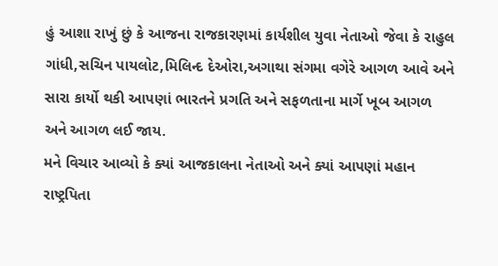હું આશા રાખું છું કે આજના રાજકારણમાં કાર્યશીલ યુવા નેતાઓ જેવા કે રાહુલ ગાંધી,સચિન પાયલોટ,મિલિન્દ દેઓરા,અગાથા સંગમા વગેરે આગળ આવે અને સારા કાર્યો થકી આપણાં ભારતને પ્રગતિ અને સફળતાના માર્ગે ખૂબ આગળ અને આગળ લઈ જાય.
મને વિચાર આવ્યો કે ક્યાં આજકાલના નેતાઓ અને ક્યાં આપણાં મહાન રાષ્ટ્રપિતા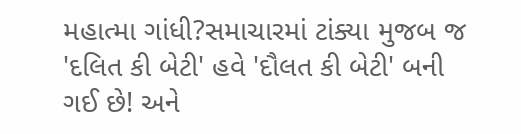મહાત્મા ગાંધી?સમાચારમાં ટાંક્યા મુજબ જ 'દલિત કી બેટી' હવે 'દૌલત કી બેટી' બની ગઈ છે! અને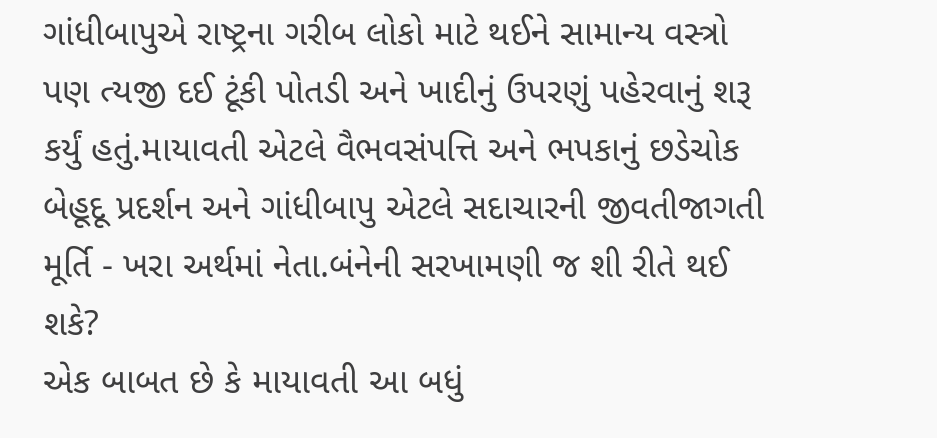ગાંધીબાપુએ રાષ્ટ્રના ગરીબ લોકો માટે થઈને સામાન્ય વસ્ત્રો પણ ત્યજી દઈ ટૂંકી પોતડી અને ખાદીનું ઉપરણું પહેરવાનું શરૂ કર્યું હતું.માયાવતી એટલે વૈભવસંપત્તિ અને ભપકાનું છડેચોક બેહૂદૂ પ્રદર્શન અને ગાંધીબાપુ એટલે સદાચારની જીવતીજાગતી મૂર્તિ - ખરા અર્થમાં નેતા.બંનેની સરખામણી જ શી રીતે થઈ શકે?
એક બાબત છે કે માયાવતી આ બધું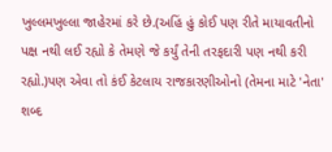ખુલ્લમખુલ્લા જાહેરમાં કરે છે.(અહિં હું કોઈ પણ રીતે માયાવતીનો પક્ષ નથી લઈ રહ્યો કે તેમણે જે કર્યું તેની તરફદારી પણ નથી કરી રહ્યો.)પણ એવા તો કંઈ કેટલાય રાજકારણીઓનો (તેમના માટે 'નેતા' શબ્દ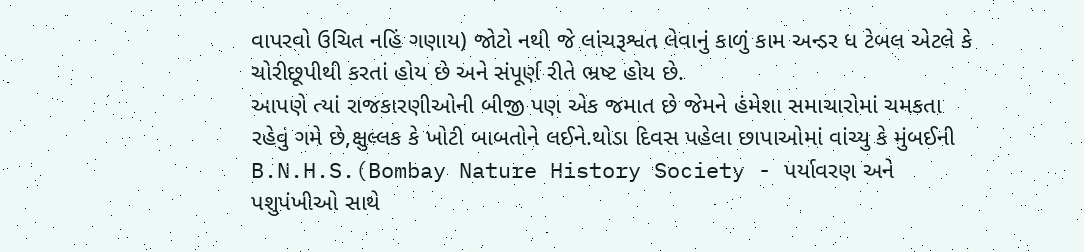વાપરવો ઉચિત નહિં ગણાય) જોટો નથી જે લાંચરૂશ્વત લેવાનું કાળું કામ અન્ડર ધ ટેબલ એટલે કે ચોરીછૂપીથી કરતાં હોય છે અને સંપૂર્ણ રીતે ભ્રષ્ટ હોય છે.
આપણે ત્યાં રાજકારણીઓની બીજી પણ એક જમાત છે જેમને હંમેશા સમાચારોમાં ચમકતા રહેવું ગમે છે,ક્ષુલ્લક કે ખોટી બાબતોને લઈને.થોડા દિવસ પહેલા છાપાઓમાં વાંચ્યુ કે મુંબઈની B.N.H.S.(Bombay Nature History Society - પર્યાવરણ અને પશુપંખીઓ સાથે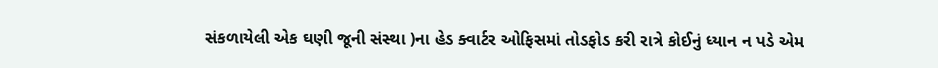સંકળાયેલી એક ઘણી જૂની સંસ્થા )ના હેડ ક્વાર્ટર ઓફિસમાં તોડફોડ કરી રાત્રે કોઈનું ધ્યાન ન પડે એમ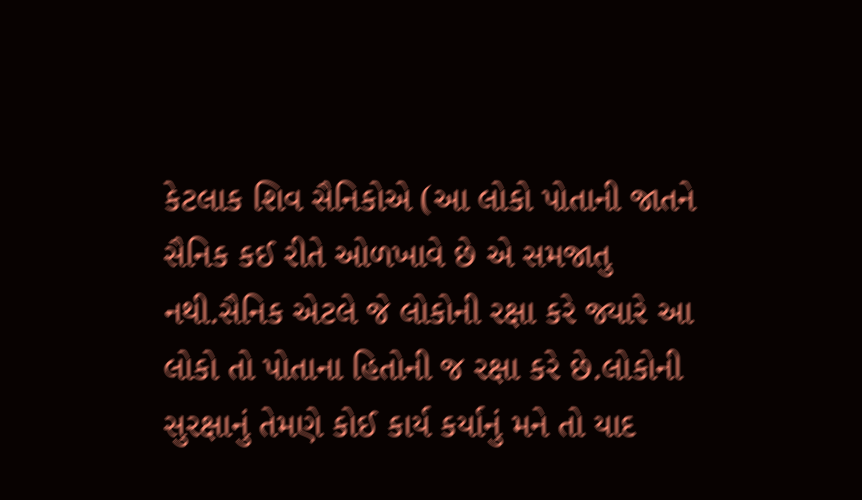કેટલાક શિવ સૈનિકોએ (આ લોકો પોતાની જાતને સૈનિક કઈ રીતે ઓળખાવે છે એ સમજાતુ નથી.સૈનિક એટલે જે લોકોની રક્ષા કરે જ્યારે આ લોકો તો પોતાના હિતોની જ રક્ષા કરે છે.લોકોની સુરક્ષાનું તેમણે કોઈ કાર્ય કર્યાનું મને તો યાદ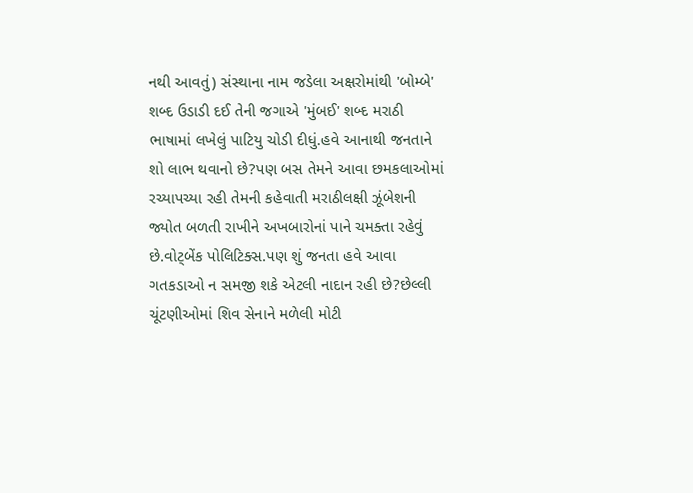નથી આવતું) સંસ્થાના નામ જડેલા અક્ષરોમાંથી 'બોમ્બે' શબ્દ ઉડાડી દઈ તેની જગાએ 'મુંબઈ' શબ્દ મરાઠી ભાષામાં લખેલું પાટિયુ ચોડી દીધું.હવે આનાથી જનતાને શો લાભ થવાનો છે?પણ બસ તેમને આવા છમકલાઓમાં રચ્યાપચ્યા રહી તેમની કહેવાતી મરાઠીલક્ષી ઝૂંબેશની જ્યોત બળતી રાખીને અખબારોનાં પાને ચમક્તા રહેવું છે.વોટ્બેંક પોલિટિક્સ.પણ શું જનતા હવે આવા ગતકડાઓ ન સમજી શકે એટલી નાદાન રહી છે?છેલ્લી ચૂંટણીઓમાં શિવ સેનાને મળેલી મોટી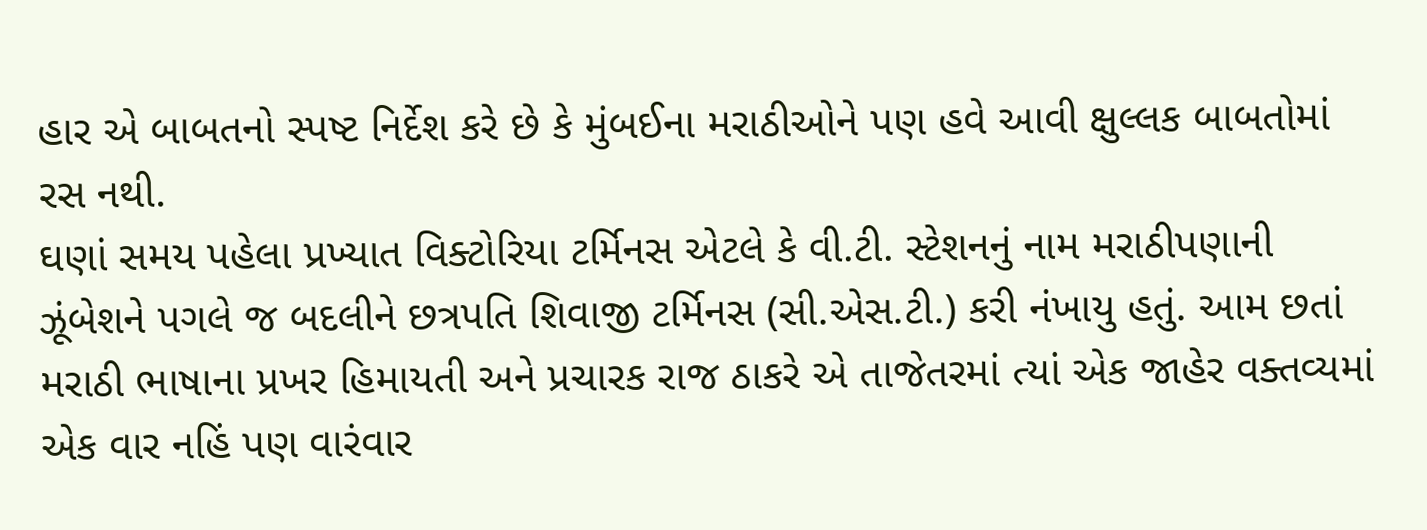હાર એ બાબતનો સ્પષ્ટ નિર્દેશ કરે છે કે મુંબઈના મરાઠીઓને પણ હવે આવી ક્ષુલ્લક બાબતોમાં રસ નથી.
ઘણાં સમય પહેલા પ્રખ્યાત વિક્ટોરિયા ટર્મિનસ એટલે કે વી.ટી. સ્ટેશનનું નામ મરાઠીપણાની ઝૂંબેશને પગલે જ બદલીને છત્રપતિ શિવાજી ટર્મિનસ (સી.એસ.ટી.) કરી નંખાયુ હતું. આમ છતાં મરાઠી ભાષાના પ્રખર હિમાયતી અને પ્રચારક રાજ ઠાકરે એ તાજેતરમાં ત્યાં એક જાહેર વક્તવ્યમાં એક વાર નહિં પણ વારંવાર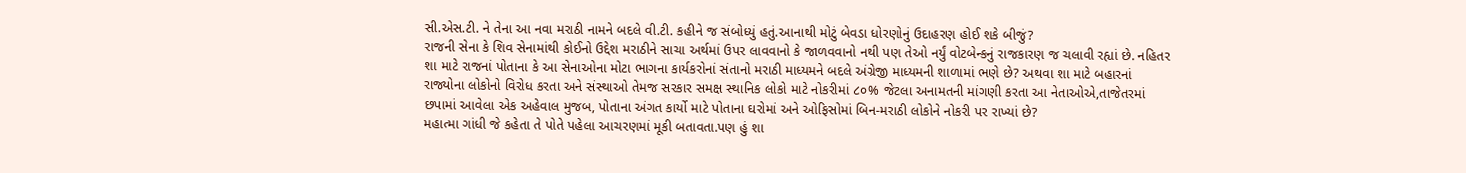સી.એસ.ટી. ને તેના આ નવા મરાઠી નામને બદલે વી.ટી. કહીને જ સંબોધ્યું હતું.આનાથી મોટું બેવડા ધોરણોનું ઉદાહરણ હોઈ શકે બીજું?
રાજની સેના કે શિવ સેનામાંથી કોઈનો ઉદ્દેશ મરાઠીને સાચા અર્થમાં ઉપર લાવવાનો કે જાળવવાનો નથી પણ તેઓ નર્યું વોટબેન્કનું રાજકારણ જ ચલાવી રહ્યાં છે. નહિતર શા માટે રાજનાં પોતાના કે આ સેનાઓના મોટા ભાગના કાર્યકરોનાં સંતાનો મરાઠી માધ્યમને બદલે અંગ્રેજી માધ્યમની શાળામાં ભણે છે? અથવા શા માટે બહારનાં રાજ્યોના લોકોનો વિરોધ કરતા અને સંસ્થાઓ તેમજ સરકાર સમક્ષ સ્થાનિક લોકો માટે નોકરીમાં ૮૦% જેટલા અનામતની માંગણી કરતા આ નેતાઓએ,તાજેતરમાં છપામાં આવેલા એક અહેવાલ મુજબ, પોતાના અંગત કાર્યો માટે પોતાના ઘરોમાં અને ઓફિસોમાં બિન-મરાઠી લોકોને નોકરી પર રાખ્યાં છે?
મહાત્મા ગાંધી જે કહેતા તે પોતે પહેલા આચરણમાં મૂકી બતાવતા.પણ હું શા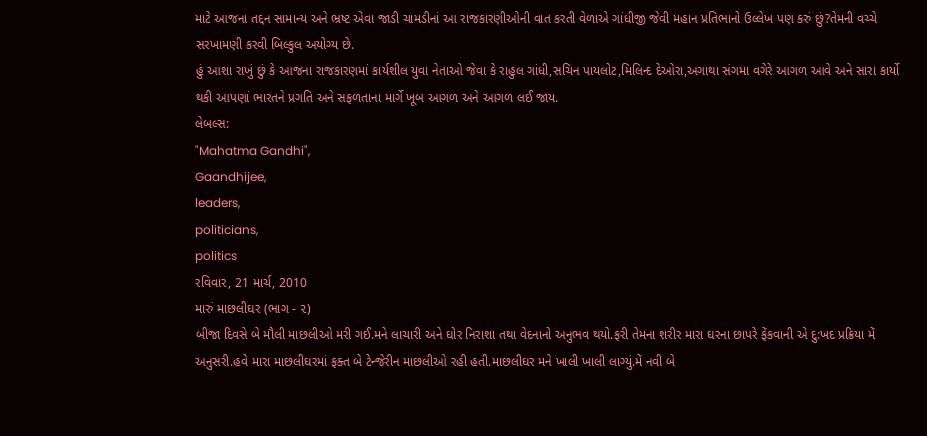માટે આજના તદ્દન સામાન્ય અને ભ્રષ્ટ એવા જાડી ચામડીનાં આ રાજકારણીઓની વાત કરતી વેળાએ ગાંધીજી જેવી મહાન પ્રતિભાનો ઉલ્લેખ પણ કરું છું?તેમની વચ્ચે સરખામણી કરવી બિલ્કુલ અયોગ્ય છે.
હું આશા રાખું છું કે આજના રાજકારણમાં કાર્યશીલ યુવા નેતાઓ જેવા કે રાહુલ ગાંધી,સચિન પાયલોટ,મિલિન્દ દેઓરા,અગાથા સંગમા વગેરે આગળ આવે અને સારા કાર્યો થકી આપણાં ભારતને પ્રગતિ અને સફળતાના માર્ગે ખૂબ આગળ અને આગળ લઈ જાય.
લેબલ્સ:
"Mahatma Gandhi",
Gaandhijee,
leaders,
politicians,
politics
રવિવાર, 21 માર્ચ, 2010
મારું માછલીઘર (ભાગ - ૨)
બીજા દિવસે બે મૌલી માછલીઓ મરી ગઈ.મને લાચારી અને ઘોર નિરાશા તથા વેદનાનો અનુભવ થયો.ફરી તેમના શરીર મારા ઘરના છાપરે ફેંકવાની એ દુ:ખદ પ્રક્રિયા મેં અનુસરી.હવે મારા માછલીઘરમાં ફક્ત બે ટેન્જેરીન માછલીઓ રહી હતી.માછલીઘર મને ખાલી ખાલી લાગ્યું.મેં નવી બે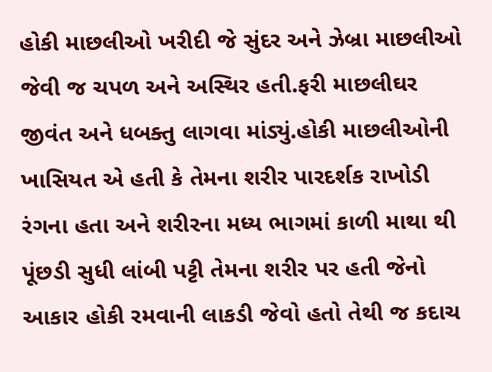હોકી માછલીઓ ખરીદી જે સુંદર અને ઝેબ્રા માછલીઓ જેવી જ ચપળ અને અસ્થિર હતી.ફરી માછલીઘર જીવંત અને ધબક્તુ લાગવા માંડ્યું.હોકી માછલીઓની ખાસિયત એ હતી કે તેમના શરીર પારદર્શક રાખોડી રંગના હતા અને શરીરના મધ્ય ભાગમાં કાળી માથા થી પૂંછડી સુધી લાંબી પટ્ટી તેમના શરીર પર હતી જેનો આકાર હોકી રમવાની લાકડી જેવો હતો તેથી જ કદાચ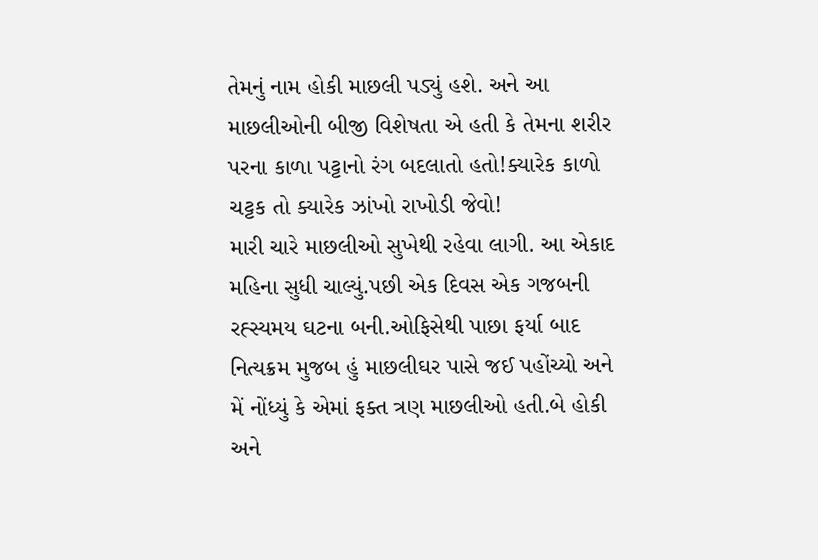તેમનું નામ હોકી માછલી પડ્યું હશે. અને આ માછલીઓની બીજી વિશેષતા એ હતી કે તેમના શરીર પરના કાળા પટ્ટાનો રંગ બદલાતો હતો!ક્યારેક કાળો ચટ્ટક તો ક્યારેક ઝાંખો રાખોડી જેવો!
મારી ચારે માછલીઓ સુખેથી રહેવા લાગી. આ એકાદ મહિના સુધી ચાલ્યું.પછી એક દિવસ એક ગજબની રહ્સ્યમય ઘટના બની.ઓફિસેથી પાછા ફર્યા બાદ નિત્યક્રમ મુજબ હું માછલીઘર પાસે જઈ પહોંચ્યો અને મેં નોંધ્યું કે એમાં ફક્ત ત્રણ માછલીઓ હતી.બે હોકી અને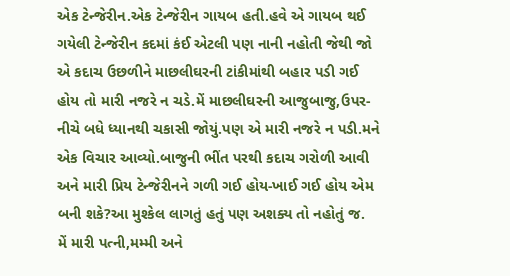એક ટેન્જેરીન.એક ટેન્જેરીન ગાયબ હતી.હવે એ ગાયબ થઈ ગયેલી ટેન્જેરીન કદમાં કંઈ એટલી પણ નાની નહોતી જેથી જો એ કદાચ ઉછળીને માછલીઘરની ટાંકીમાંથી બહાર પડી ગઈ હોય તો મારી નજરે ન ચડે.મેં માછલીઘરની આજુબાજુ,ઉપર-નીચે બધે ધ્યાનથી ચકાસી જોયું.પણ એ મારી નજરે ન પડી.મને એક વિચાર આવ્યો.બાજુની ભીંત પરથી કદાચ ગરોળી આવી અને મારી પ્રિય ટેન્જેરીનને ગળી ગઈ હોય-ખાઈ ગઈ હોય એમ બની શકે?આ મુશ્કેલ લાગતું હતું પણ અશક્ય તો નહોતું જ.
મેં મારી પત્ની,મમ્મી અને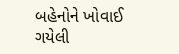બહેનોને ખોવાઈ ગયેલી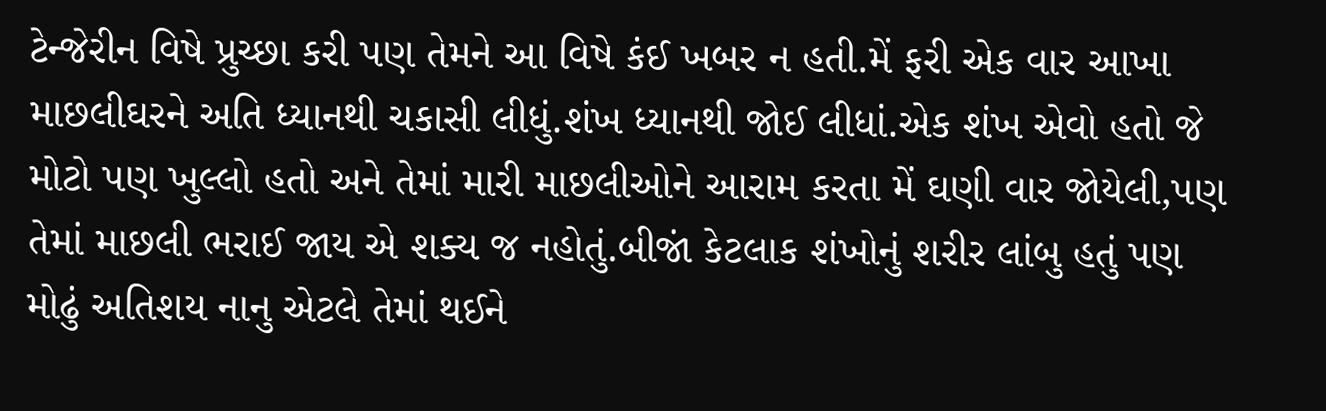ટેન્જેરીન વિષે પ્રુચ્છા કરી પણ તેમને આ વિષે કંઈ ખબર ન હતી.મેં ફરી એક વાર આખા માછલીઘરને અતિ ધ્યાનથી ચકાસી લીધું.શંખ ધ્યાનથી જોઈ લીધાં.એક શંખ એવો હતો જે મોટો પણ ખુલ્લો હતો અને તેમાં મારી માછલીઓને આરામ કરતા મેં ઘણી વાર જોયેલી,પણ તેમાં માછલી ભરાઈ જાય એ શક્ય જ નહોતું.બીજાં કેટલાક શંખોનું શરીર લાંબુ હતું પણ મોઢું અતિશય નાનુ એટલે તેમાં થઈને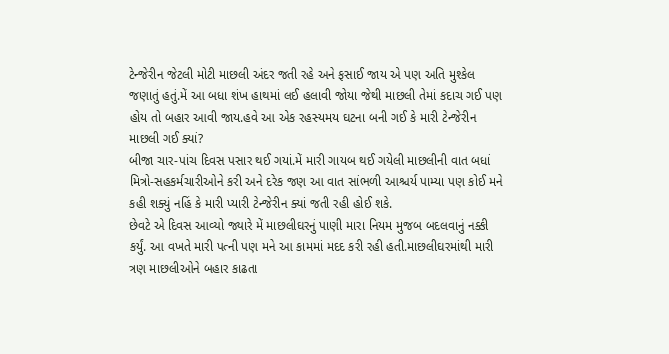ટેન્જેરીન જેટલી મોટી માછલી અંદર જતી રહે અને ફસાઈ જાય એ પણ અતિ મુશ્કેલ જણાતું હતું.મેં આ બધા શંખ હાથમાં લઈ હલાવી જોયા જેથી માછલી તેમાં કદાચ ગઈ પણ હોય તો બહાર આવી જાય.હવે આ એક રહસ્યમય ઘટના બની ગઈ કે મારી ટેન્જેરીન માછલી ગઈ ક્યાં?
બીજા ચાર-પાંચ દિવસ પસાર થઈ ગયાં.મેં મારી ગાયબ થઈ ગયેલી માછલીની વાત બધાં મિત્રો-સહકર્મચારીઓને કરી અને દરેક જણ આ વાત સાંભળી આશ્ચર્ય પામ્યા પણ કોઈ મને કહી શક્યું નહિં કે મારી પ્યારી ટેન્જેરીન ક્યાં જતી રહી હોઈ શકે.
છેવટે એ દિવસ આવ્યો જ્યારે મેં માછલીઘરનું પાણી મારા નિયમ મુજબ બદલવાનું નક્કી કર્યું. આ વખતે મારી પત્ની પણ મને આ કામમાં મદદ કરી રહી હતી.માછલીઘરમાંથી મારી ત્રણ માછલીઓને બહાર કાઢતા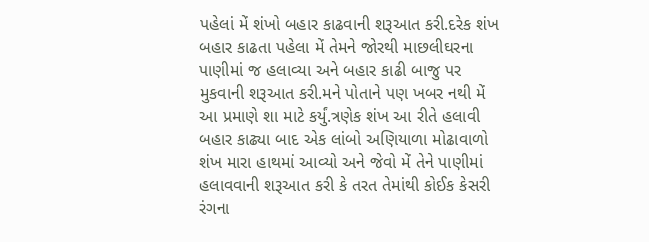પહેલાં મેં શંખો બહાર કાઢવાની શરૂઆત કરી.દરેક શંખ બહાર કાઢતા પહેલા મેં તેમને જોરથી માછલીઘરના પાણીમાં જ હલાવ્યા અને બહાર કાઢી બાજુ પર મુકવાની શરૂઆત કરી.મને પોતાને પણ ખબર નથી મેં આ પ્રમાણે શા માટે કર્યું.ત્રણેક શંખ આ રીતે હલાવી બહાર કાઢ્યા બાદ એક લાંબો અણિયાળા મોઢાવાળો શંખ મારા હાથમાં આવ્યો અને જેવો મેં તેને પાણીમાં હલાવવાની શરૂઆત કરી કે તરત તેમાંથી કોઈક કેસરી રંગના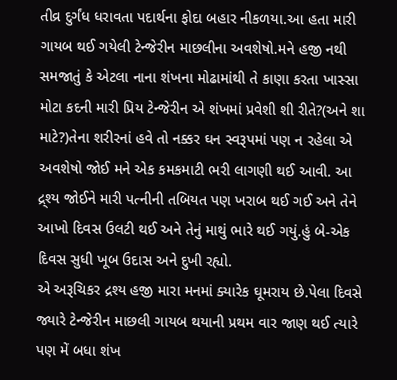તીવ્ર દુર્ગંધ ધરાવતા પદાર્થના ફોદા બહાર નીકળયા.આ હતા મારી ગાયબ થઈ ગયેલી ટેન્જેરીન માછલીના અવશેષો.મને હજી નથી સમજાતું કે એટલા નાના શંખના મોઢામાંથી તે કાણા કરતા ખાસ્સા મોટા કદની મારી પ્રિય ટેન્જેરીન એ શંખમાં પ્રવેશી શી રીતે?(અને શા માટે?)તેના શરીરનાં હવે તો નક્કર ઘન સ્વરૂપમાં પણ ન રહેલા એ અવશેષો જોઈ મને એક કમકમાટી ભરી લાગણી થઈ આવી. આ દ્ર્શ્ય જોઈને મારી પત્નીની તબિયત પણ ખરાબ થઈ ગઈ અને તેને આખો દિવસ ઉલટી થઈ અને તેનું માથું ભારે થઈ ગયું.હું બે-એક દિવસ સુધી ખૂબ ઉદાસ અને દુખી રહ્યો.
એ અરૂચિકર દ્રશ્ય હજી મારા મનમાં ક્યારેક ઘૂમરાય છે.પેલા દિવસે જ્યારે ટેન્જેરીન માછલી ગાયબ થયાની પ્રથમ વાર જાણ થઈ ત્યારે પણ મેં બધા શંખ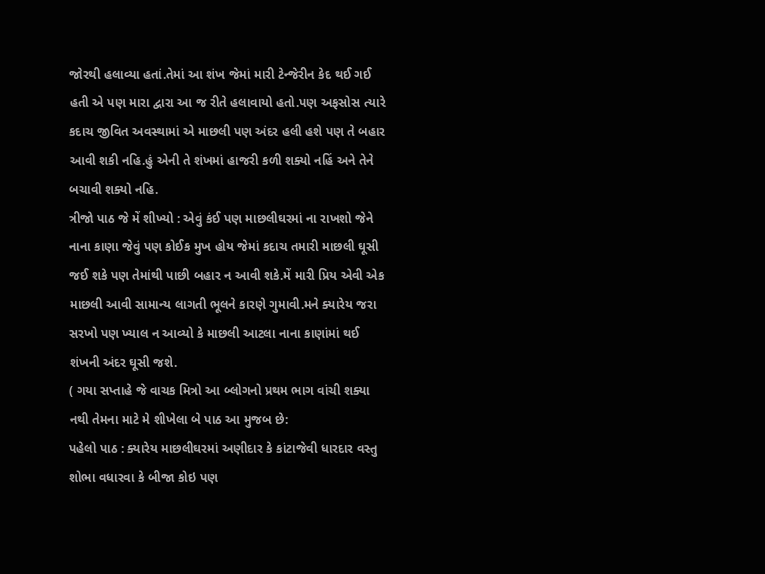જોરથી હલાવ્યા હતાં.તેમાં આ શંખ જેમાં મારી ટેન્જેરીન કેદ થઈ ગઈ હતી એ પણ મારા દ્વારા આ જ રીતે હલાવાયો હતો.પણ અફસોસ ત્યારે કદાચ જીવિત અવસ્થામાં એ માછલી પણ અંદર હલી હશે પણ તે બહાર આવી શકી નહિ.હું એની તે શંખમાં હાજરી કળી શક્યો નહિં અને તેને બચાવી શક્યો નહિ.
ત્રીજો પાઠ જે મેં શીખ્યો : એવું કંઈ પણ માછલીઘરમાં ના રાખશો જેને નાના કાણા જેવું પણ કોઈક મુખ હોય જેમાં કદાચ તમારી માછલી ઘૂસી જઈ શકે પણ તેમાંથી પાછી બહાર ન આવી શકે.મેં મારી પ્રિય એવી એક માછલી આવી સામાન્ય લાગતી ભૂલને કારણે ગુમાવી.મને ક્યારેય જરા સરખો પણ ખ્યાલ ન આવ્યો કે માછલી આટલા નાના કાણાંમાં થઈ શંખની અંદર ઘૂસી જશે.
( ગયા સપ્તાહે જે વાચક મિત્રો આ બ્લોગનો પ્રથમ ભાગ વાંચી શક્યા નથી તેમના માટે મે શીખેલા બે પાઠ આ મુજબ છે:
પહેલો પાઠ : ક્યારેય માછલીઘરમાં અણીદાર કે કાંટાજેવી ધારદાર વસ્તુ શોભા વધારવા કે બીજા કોઇ પણ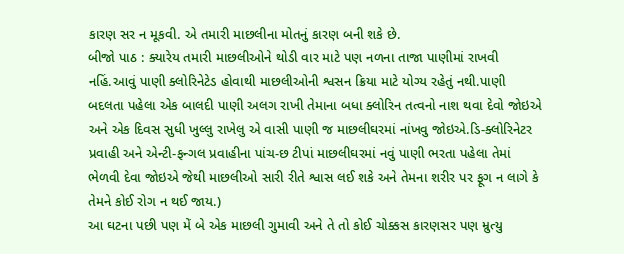કારણ સર ન મૂકવી. એ તમારી માછલીના મોતનું કારણ બની શકે છે.
બીજો પાઠ : ક્યારેય તમારી માછલીઓને થોડી વાર માટે પણ નળના તાજા પાણીમાં રાખવી નહિં.આવું પાણી ક્લોરિનેટેડ હોવાથી માછલીઓની શ્વસન ક્રિયા માટે યોગ્ય રહેતું નથી.પાણી બદલતા પહેલા એક બાલદી પાણી અલગ રાખી તેમાના બધા ક્લોરિન તત્વનો નાશ થવા દેવો જોઇએ અને એક દિવસ સુધી ખુલ્લુ રાખેલુ એ વાસી પાણી જ માછલીઘરમાં નાંખવુ જોઇએ.ડિ-ક્લોરિનેટર પ્રવાહી અને એન્ટી-ફન્ગલ પ્રવાહીના પાંચ-છ ટીપાં માછલીઘરમાં નવું પાણી ભરતા પહેલા તેમાં ભેળવી દેવા જોઇએ જેથી માછલીઓ સારી રીતે શ્વાસ લઈ શકે અને તેમના શરીર પર ફૂગ ન લાગે કે તેમને કોઈ રોગ ન થઈ જાય.)
આ ઘટના પછી પણ મેં બે એક માછલી ગુમાવી અને તે તો કોઈ ચોક્કસ કારણસર પણ મ્રુત્યુ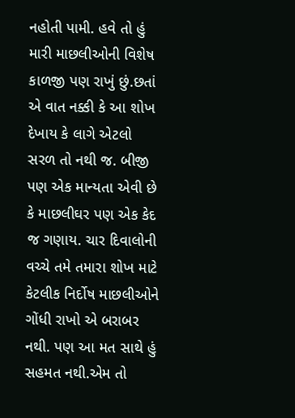નહોતી પામી. હવે તો હું મારી માછલીઓની વિશેષ કાળજી પણ રાખું છું.છતાં એ વાત નક્કી કે આ શોખ દેખાય કે લાગે એટલો સરળ તો નથી જ. બીજી પણ એક માન્યતા એવી છે કે માછલીઘર પણ એક કેદ જ ગણાય. ચાર દિવાલોની વચ્ચે તમે તમારા શોખ માટે કેટલીક નિર્દોષ માછલીઓને ગોંધી રાખો એ બરાબર નથી. પણ આ મત સાથે હું સહમત નથી.એમ તો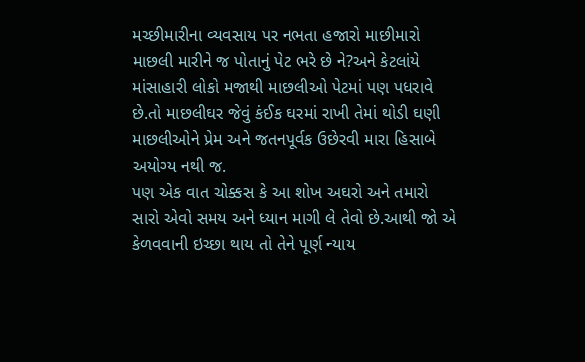મચ્છીમારીના વ્યવસાય પર નભતા હજારો માછીમારો માછલી મારીને જ પોતાનું પેટ ભરે છે ને?અને કેટલાંયે માંસાહારી લોકો મજાથી માછલીઓ પેટમાં પણ પધરાવે છે.તો માછલીઘર જેવું કંઈક ઘરમાં રાખી તેમાં થોડી ઘણી માછલીઓને પ્રેમ અને જતનપૂર્વક ઉછેરવી મારા હિસાબે અયોગ્ય નથી જ.
પણ એક વાત ચોક્કસ કે આ શોખ અઘરો અને તમારો સારો એવો સમય અને ધ્યાન માગી લે તેવો છે.આથી જો એ કેળવવાની ઇચ્છા થાય તો તેને પૂર્ણ ન્યાય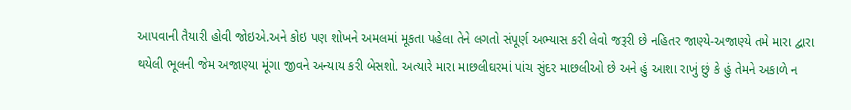આપવાની તૈયારી હોવી જોઇએ.અને કોઇ પણ શોખને અમલમાં મૂકતા પહેલા તેને લગતો સંપૂર્ણ અભ્યાસ કરી લેવો જરૂરી છે નહિતર જાણ્યે-અજાણ્યે તમે મારા દ્વારા થયેલી ભૂલની જેમ અજાણ્યા મૂંગા જીવને અન્યાય કરી બેસશો. અત્યારે મારા માછલીઘરમાં પાંચ સુંદર માછલીઓ છે અને હું આશા રાખું છું કે હું તેમને અકાળે ન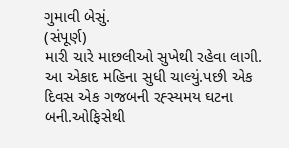ગુમાવી બેસું.
(સંપૂર્ણ)
મારી ચારે માછલીઓ સુખેથી રહેવા લાગી. આ એકાદ મહિના સુધી ચાલ્યું.પછી એક દિવસ એક ગજબની રહ્સ્યમય ઘટના બની.ઓફિસેથી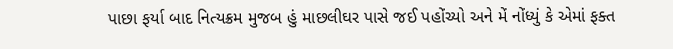પાછા ફર્યા બાદ નિત્યક્રમ મુજબ હું માછલીઘર પાસે જઈ પહોંચ્યો અને મેં નોંધ્યું કે એમાં ફક્ત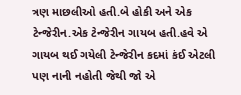ત્રણ માછલીઓ હતી.બે હોકી અને એક ટેન્જેરીન.એક ટેન્જેરીન ગાયબ હતી.હવે એ ગાયબ થઈ ગયેલી ટેન્જેરીન કદમાં કંઈ એટલી પણ નાની નહોતી જેથી જો એ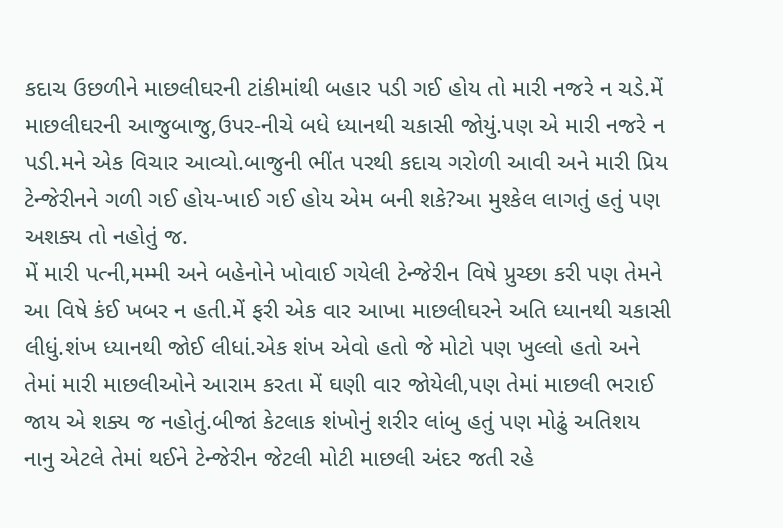કદાચ ઉછળીને માછલીઘરની ટાંકીમાંથી બહાર પડી ગઈ હોય તો મારી નજરે ન ચડે.મેં માછલીઘરની આજુબાજુ,ઉપર-નીચે બધે ધ્યાનથી ચકાસી જોયું.પણ એ મારી નજરે ન પડી.મને એક વિચાર આવ્યો.બાજુની ભીંત પરથી કદાચ ગરોળી આવી અને મારી પ્રિય ટેન્જેરીનને ગળી ગઈ હોય-ખાઈ ગઈ હોય એમ બની શકે?આ મુશ્કેલ લાગતું હતું પણ અશક્ય તો નહોતું જ.
મેં મારી પત્ની,મમ્મી અને બહેનોને ખોવાઈ ગયેલી ટેન્જેરીન વિષે પ્રુચ્છા કરી પણ તેમને આ વિષે કંઈ ખબર ન હતી.મેં ફરી એક વાર આખા માછલીઘરને અતિ ધ્યાનથી ચકાસી લીધું.શંખ ધ્યાનથી જોઈ લીધાં.એક શંખ એવો હતો જે મોટો પણ ખુલ્લો હતો અને તેમાં મારી માછલીઓને આરામ કરતા મેં ઘણી વાર જોયેલી,પણ તેમાં માછલી ભરાઈ જાય એ શક્ય જ નહોતું.બીજાં કેટલાક શંખોનું શરીર લાંબુ હતું પણ મોઢું અતિશય નાનુ એટલે તેમાં થઈને ટેન્જેરીન જેટલી મોટી માછલી અંદર જતી રહે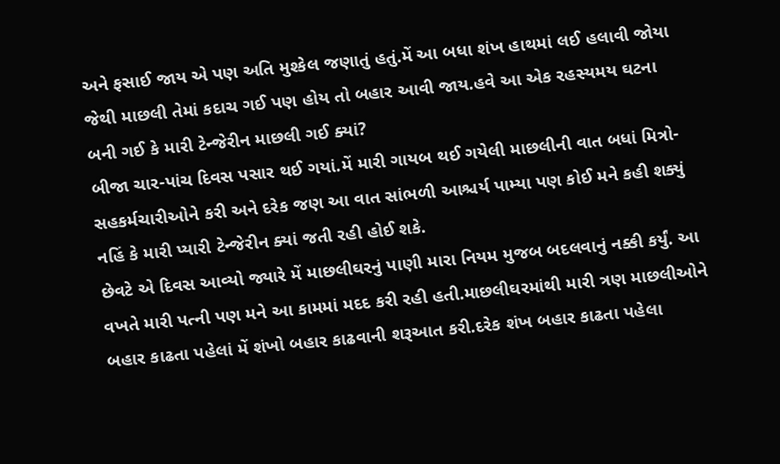અને ફસાઈ જાય એ પણ અતિ મુશ્કેલ જણાતું હતું.મેં આ બધા શંખ હાથમાં લઈ હલાવી જોયા જેથી માછલી તેમાં કદાચ ગઈ પણ હોય તો બહાર આવી જાય.હવે આ એક રહસ્યમય ઘટના બની ગઈ કે મારી ટેન્જેરીન માછલી ગઈ ક્યાં?
બીજા ચાર-પાંચ દિવસ પસાર થઈ ગયાં.મેં મારી ગાયબ થઈ ગયેલી માછલીની વાત બધાં મિત્રો-સહકર્મચારીઓને કરી અને દરેક જણ આ વાત સાંભળી આશ્ચર્ય પામ્યા પણ કોઈ મને કહી શક્યું નહિં કે મારી પ્યારી ટેન્જેરીન ક્યાં જતી રહી હોઈ શકે.
છેવટે એ દિવસ આવ્યો જ્યારે મેં માછલીઘરનું પાણી મારા નિયમ મુજબ બદલવાનું નક્કી કર્યું. આ વખતે મારી પત્ની પણ મને આ કામમાં મદદ કરી રહી હતી.માછલીઘરમાંથી મારી ત્રણ માછલીઓને બહાર કાઢતા પહેલાં મેં શંખો બહાર કાઢવાની શરૂઆત કરી.દરેક શંખ બહાર કાઢતા પહેલા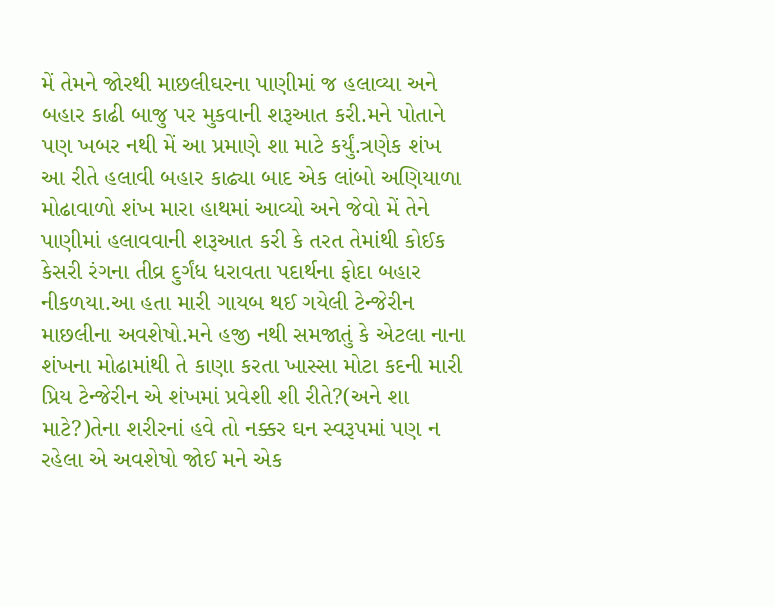મેં તેમને જોરથી માછલીઘરના પાણીમાં જ હલાવ્યા અને બહાર કાઢી બાજુ પર મુકવાની શરૂઆત કરી.મને પોતાને પણ ખબર નથી મેં આ પ્રમાણે શા માટે કર્યું.ત્રણેક શંખ આ રીતે હલાવી બહાર કાઢ્યા બાદ એક લાંબો અણિયાળા મોઢાવાળો શંખ મારા હાથમાં આવ્યો અને જેવો મેં તેને પાણીમાં હલાવવાની શરૂઆત કરી કે તરત તેમાંથી કોઈક કેસરી રંગના તીવ્ર દુર્ગંધ ધરાવતા પદાર્થના ફોદા બહાર નીકળયા.આ હતા મારી ગાયબ થઈ ગયેલી ટેન્જેરીન માછલીના અવશેષો.મને હજી નથી સમજાતું કે એટલા નાના શંખના મોઢામાંથી તે કાણા કરતા ખાસ્સા મોટા કદની મારી પ્રિય ટેન્જેરીન એ શંખમાં પ્રવેશી શી રીતે?(અને શા માટે?)તેના શરીરનાં હવે તો નક્કર ઘન સ્વરૂપમાં પણ ન રહેલા એ અવશેષો જોઈ મને એક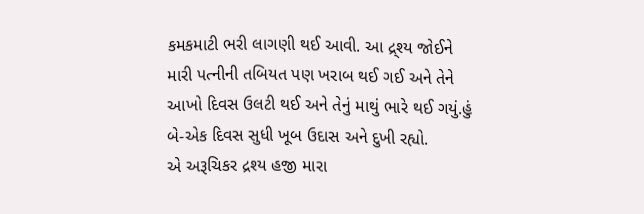કમકમાટી ભરી લાગણી થઈ આવી. આ દ્ર્શ્ય જોઈને મારી પત્નીની તબિયત પણ ખરાબ થઈ ગઈ અને તેને આખો દિવસ ઉલટી થઈ અને તેનું માથું ભારે થઈ ગયું.હું બે-એક દિવસ સુધી ખૂબ ઉદાસ અને દુખી રહ્યો.
એ અરૂચિકર દ્રશ્ય હજી મારા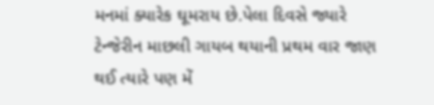મનમાં ક્યારેક ઘૂમરાય છે.પેલા દિવસે જ્યારે ટેન્જેરીન માછલી ગાયબ થયાની પ્રથમ વાર જાણ થઈ ત્યારે પણ મેં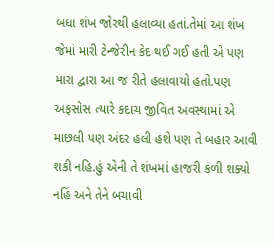બધા શંખ જોરથી હલાવ્યા હતાં.તેમાં આ શંખ જેમાં મારી ટેન્જેરીન કેદ થઈ ગઈ હતી એ પણ મારા દ્વારા આ જ રીતે હલાવાયો હતો.પણ અફસોસ ત્યારે કદાચ જીવિત અવસ્થામાં એ માછલી પણ અંદર હલી હશે પણ તે બહાર આવી શકી નહિ.હું એની તે શંખમાં હાજરી કળી શક્યો નહિં અને તેને બચાવી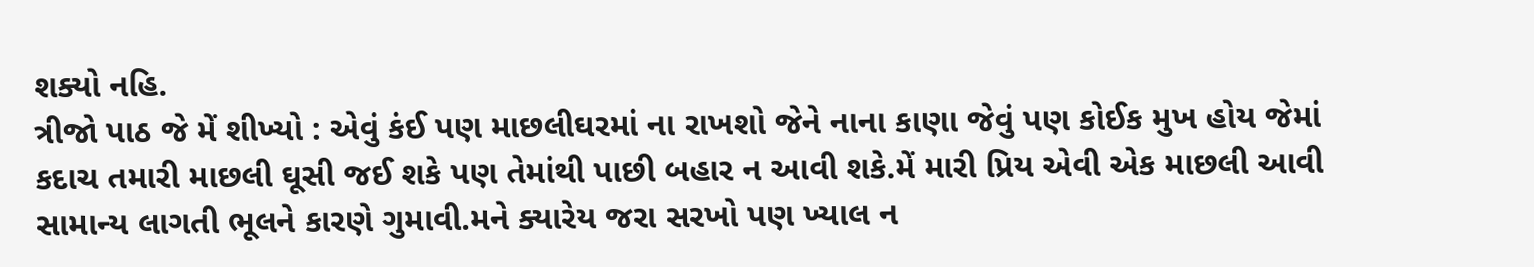શક્યો નહિ.
ત્રીજો પાઠ જે મેં શીખ્યો : એવું કંઈ પણ માછલીઘરમાં ના રાખશો જેને નાના કાણા જેવું પણ કોઈક મુખ હોય જેમાં કદાચ તમારી માછલી ઘૂસી જઈ શકે પણ તેમાંથી પાછી બહાર ન આવી શકે.મેં મારી પ્રિય એવી એક માછલી આવી સામાન્ય લાગતી ભૂલને કારણે ગુમાવી.મને ક્યારેય જરા સરખો પણ ખ્યાલ ન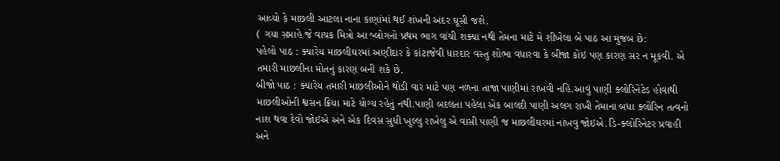આવ્યો કે માછલી આટલા નાના કાણાંમાં થઈ શંખની અંદર ઘૂસી જશે.
( ગયા સપ્તાહે જે વાચક મિત્રો આ બ્લોગનો પ્રથમ ભાગ વાંચી શક્યા નથી તેમના માટે મે શીખેલા બે પાઠ આ મુજબ છે:
પહેલો પાઠ : ક્યારેય માછલીઘરમાં અણીદાર કે કાંટાજેવી ધારદાર વસ્તુ શોભા વધારવા કે બીજા કોઇ પણ કારણ સર ન મૂકવી. એ તમારી માછલીના મોતનું કારણ બની શકે છે.
બીજો પાઠ : ક્યારેય તમારી માછલીઓને થોડી વાર માટે પણ નળના તાજા પાણીમાં રાખવી નહિં.આવું પાણી ક્લોરિનેટેડ હોવાથી માછલીઓની શ્વસન ક્રિયા માટે યોગ્ય રહેતું નથી.પાણી બદલતા પહેલા એક બાલદી પાણી અલગ રાખી તેમાના બધા ક્લોરિન તત્વનો નાશ થવા દેવો જોઇએ અને એક દિવસ સુધી ખુલ્લુ રાખેલુ એ વાસી પાણી જ માછલીઘરમાં નાંખવુ જોઇએ.ડિ-ક્લોરિનેટર પ્રવાહી અને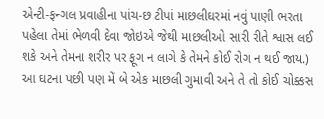એન્ટી-ફન્ગલ પ્રવાહીના પાંચ-છ ટીપાં માછલીઘરમાં નવું પાણી ભરતા પહેલા તેમાં ભેળવી દેવા જોઇએ જેથી માછલીઓ સારી રીતે શ્વાસ લઈ શકે અને તેમના શરીર પર ફૂગ ન લાગે કે તેમને કોઈ રોગ ન થઈ જાય.)
આ ઘટના પછી પણ મેં બે એક માછલી ગુમાવી અને તે તો કોઈ ચોક્કસ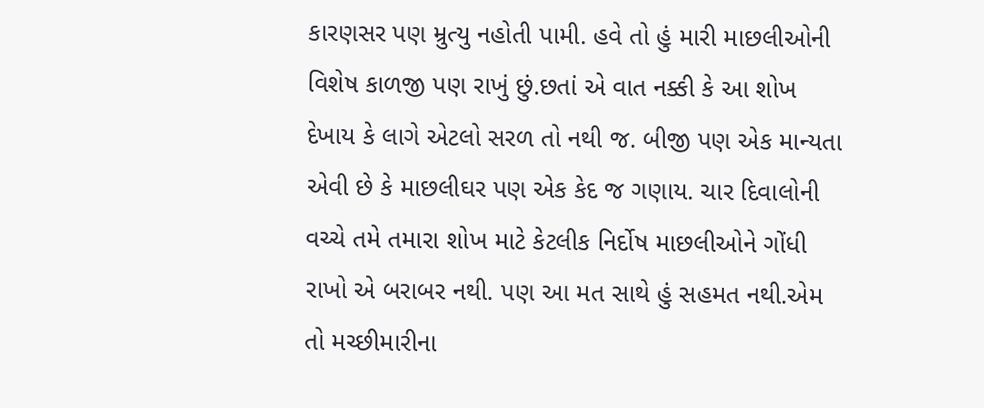કારણસર પણ મ્રુત્યુ નહોતી પામી. હવે તો હું મારી માછલીઓની વિશેષ કાળજી પણ રાખું છું.છતાં એ વાત નક્કી કે આ શોખ દેખાય કે લાગે એટલો સરળ તો નથી જ. બીજી પણ એક માન્યતા એવી છે કે માછલીઘર પણ એક કેદ જ ગણાય. ચાર દિવાલોની વચ્ચે તમે તમારા શોખ માટે કેટલીક નિર્દોષ માછલીઓને ગોંધી રાખો એ બરાબર નથી. પણ આ મત સાથે હું સહમત નથી.એમ તો મચ્છીમારીના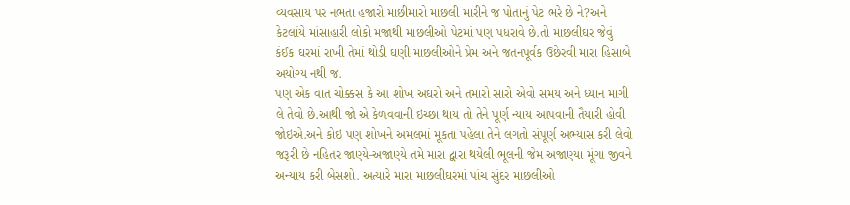વ્યવસાય પર નભતા હજારો માછીમારો માછલી મારીને જ પોતાનું પેટ ભરે છે ને?અને કેટલાંયે માંસાહારી લોકો મજાથી માછલીઓ પેટમાં પણ પધરાવે છે.તો માછલીઘર જેવું કંઈક ઘરમાં રાખી તેમાં થોડી ઘણી માછલીઓને પ્રેમ અને જતનપૂર્વક ઉછેરવી મારા હિસાબે અયોગ્ય નથી જ.
પણ એક વાત ચોક્કસ કે આ શોખ અઘરો અને તમારો સારો એવો સમય અને ધ્યાન માગી લે તેવો છે.આથી જો એ કેળવવાની ઇચ્છા થાય તો તેને પૂર્ણ ન્યાય આપવાની તૈયારી હોવી જોઇએ.અને કોઇ પણ શોખને અમલમાં મૂકતા પહેલા તેને લગતો સંપૂર્ણ અભ્યાસ કરી લેવો જરૂરી છે નહિતર જાણ્યે-અજાણ્યે તમે મારા દ્વારા થયેલી ભૂલની જેમ અજાણ્યા મૂંગા જીવને અન્યાય કરી બેસશો. અત્યારે મારા માછલીઘરમાં પાંચ સુંદર માછલીઓ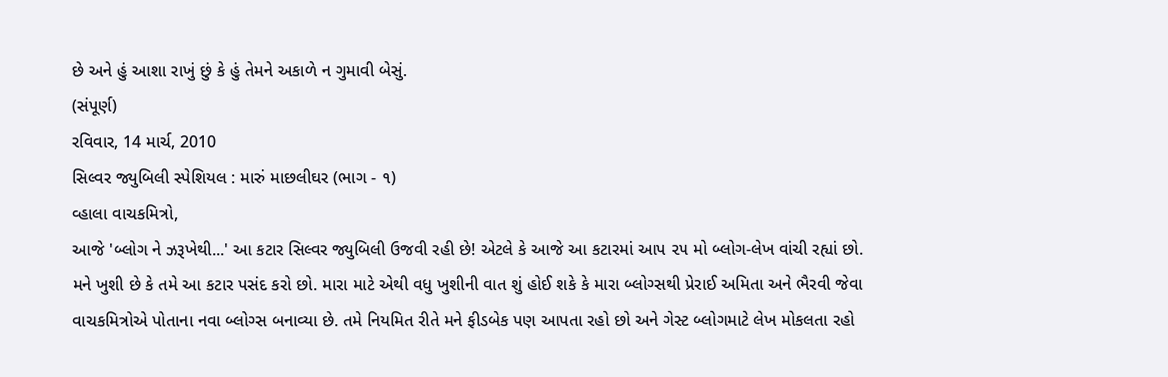છે અને હું આશા રાખું છું કે હું તેમને અકાળે ન ગુમાવી બેસું.
(સંપૂર્ણ)
રવિવાર, 14 માર્ચ, 2010
સિલ્વર જ્યુબિલી સ્પેશિયલ : મારું માછલીઘર (ભાગ - ૧)
વ્હાલા વાચકમિત્રો,
આજે 'બ્લોગ ને ઝરૂખેથી...' આ કટાર સિલ્વર જ્યુબિલી ઉજવી રહી છે! એટલે કે આજે આ કટારમાં આપ ૨૫ મો બ્લોગ-લેખ વાંચી રહ્યાં છો. મને ખુશી છે કે તમે આ કટાર પસંદ કરો છો. મારા માટે એથી વધુ ખુશીની વાત શું હોઈ શકે કે મારા બ્લોગ્સથી પ્રેરાઈ અમિતા અને ભૈરવી જેવા વાચકમિત્રોએ પોતાના નવા બ્લોગ્સ બનાવ્યા છે. તમે નિયમિત રીતે મને ફીડબેક પણ આપતા રહો છો અને ગેસ્ટ બ્લોગમાટે લેખ મોકલતા રહો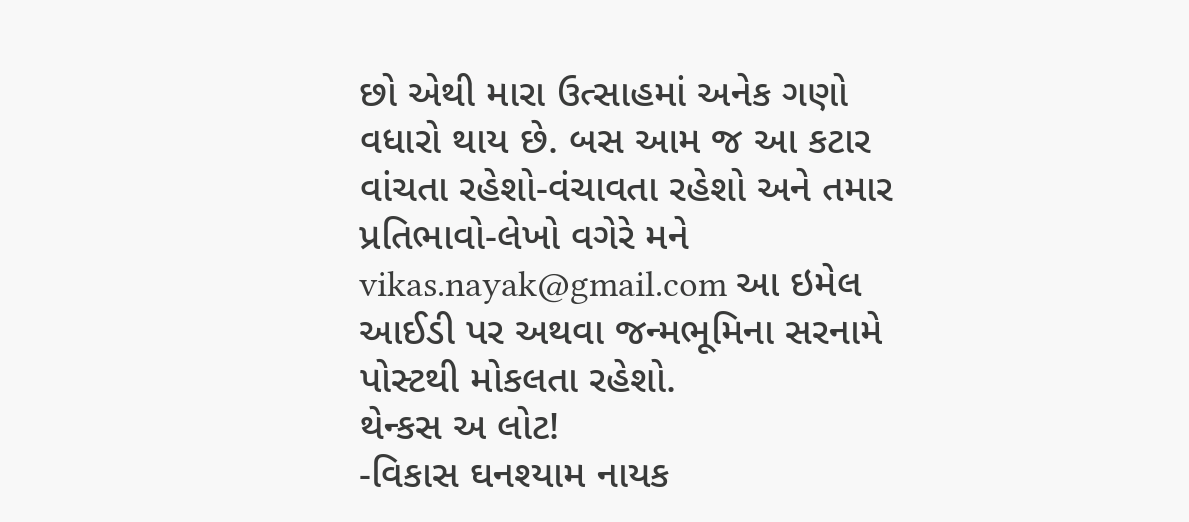છો એથી મારા ઉત્સાહમાં અનેક ગણો વધારો થાય છે. બસ આમ જ આ કટાર વાંચતા રહેશો-વંચાવતા રહેશો અને તમાર પ્રતિભાવો-લેખો વગેરે મને vikas.nayak@gmail.com આ ઇમેલ આઈડી પર અથવા જન્મભૂમિના સરનામે પોસ્ટથી મોકલતા રહેશો.
થેન્કસ અ લોટ!
-વિકાસ ઘનશ્યામ નાયક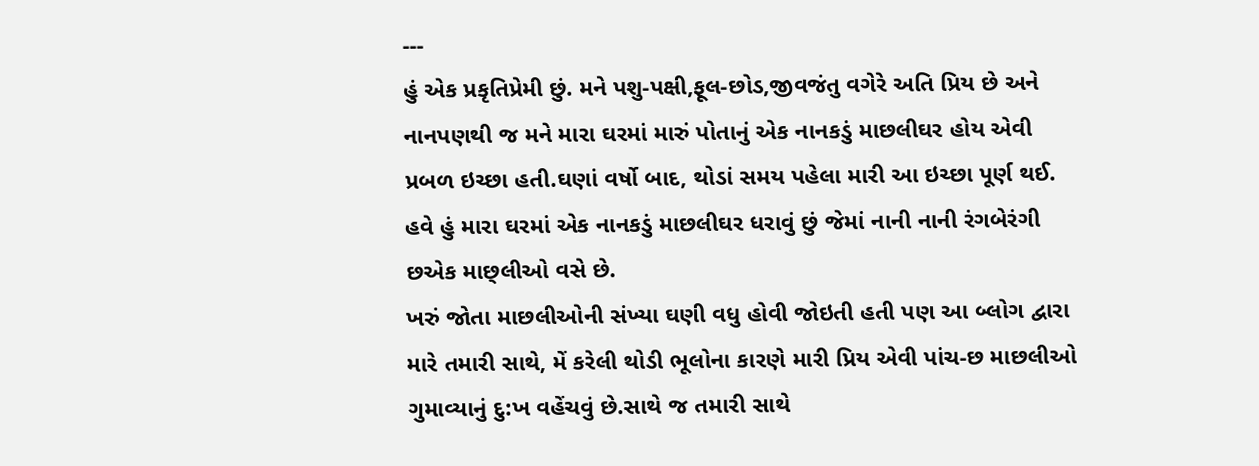---
હું એક પ્રકૃતિપ્રેમી છું. મને પશુ-પક્ષી,ફૂલ-છોડ,જીવજંતુ વગેરે અતિ પ્રિય છે અને નાનપણથી જ મને મારા ઘરમાં મારું પોતાનું એક નાનકડું માછલીઘર હોય એવી પ્રબળ ઇચ્છા હતી.ઘણાં વર્ષો બાદ, થોડાં સમય પહેલા મારી આ ઇચ્છા પૂર્ણ થઈ. હવે હું મારા ઘરમાં એક નાનકડું માછલીઘર ધરાવું છું જેમાં નાની નાની રંગબેરંગી છએક માછ્લીઓ વસે છે.
ખરું જોતા માછલીઓની સંખ્યા ઘણી વધુ હોવી જોઇતી હતી પણ આ બ્લોગ દ્વારા મારે તમારી સાથે, મેં કરેલી થોડી ભૂલોના કારણે મારી પ્રિય એવી પાંચ-છ માછલીઓ ગુમાવ્યાનું દુ:ખ વહેંચવું છે.સાથે જ તમારી સાથે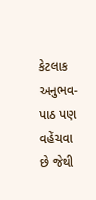કેટલાક અનુભવ-પાઠ પણ વહેંચવા છે જેથી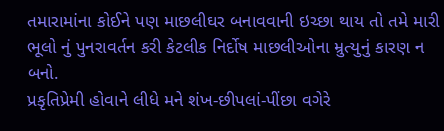તમારામાંના કોઈને પણ માછલીઘર બનાવવાની ઇચ્છા થાય તો તમે મારી ભૂલો નું પુનરાવર્તન કરી કેટલીક નિર્દોષ માછલીઓના મ્રુત્યુનું કારણ ન બનો.
પ્રકૃતિપ્રેમી હોવાને લીધે મને શંખ-છીપલાં-પીંછા વગેરે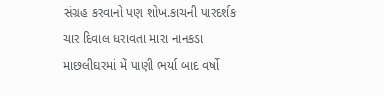સંગ્રહ કરવાનો પણ શોખ.કાચની પારદર્શક ચાર દિવાલ ધરાવતા મારા નાનકડા માછલીઘરમાં મેં પાણી ભર્યા બાદ વર્ષો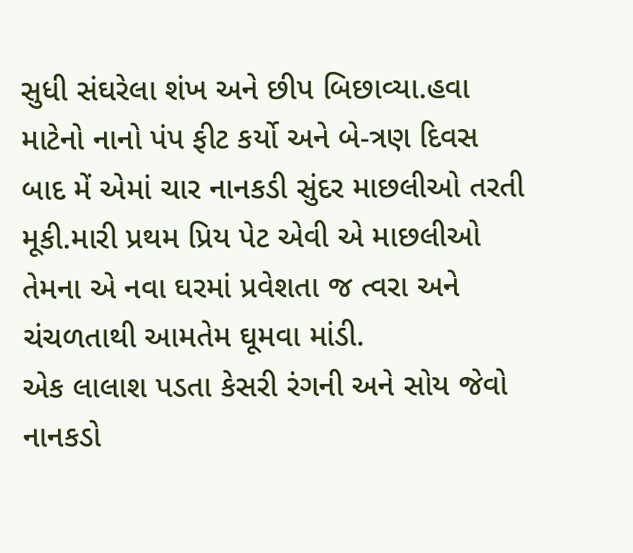સુધી સંઘરેલા શંખ અને છીપ બિછાવ્યા.હવા માટેનો નાનો પંપ ફીટ કર્યો અને બે-ત્રણ દિવસ બાદ મેં એમાં ચાર નાનકડી સુંદર માછલીઓ તરતી મૂકી.મારી પ્રથમ પ્રિય પેટ એવી એ માછલીઓ તેમના એ નવા ઘરમાં પ્રવેશતા જ ત્વરા અને ચંચળતાથી આમતેમ ઘૂમવા માંડી.
એક લાલાશ પડતા કેસરી રંગની અને સોય જેવો નાનકડો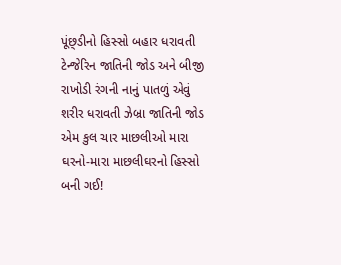પૂંછ્ડીનો હિસ્સો બહાર ધરાવતી ટેન્જેરિન જાતિની જોડ અને બીજી રાખોડી રંગની નાનું પાતળું એવું શરીર ધરાવતી ઝેબ્રા જાતિની જોડ એમ કુલ ચાર માછલીઓ મારા ઘરનો-મારા માછલીઘરનો હિસ્સો બની ગઈ!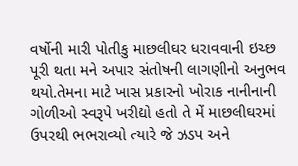વર્ષોની મારી પોતીકુ માછલીઘર ધરાવવાની ઇચ્છ પૂરી થતા મને અપાર સંતોષની લાગણીનો અનુભવ થયો.તેમના માટે ખાસ પ્રકારનો ખોરાક નાનીનાની ગોળીઓ સ્વરૂપે ખરીદ્યો હતો તે મેં માછલીઘરમાં ઉપરથી ભભરાવ્યો ત્યારે જે ઝડપ અને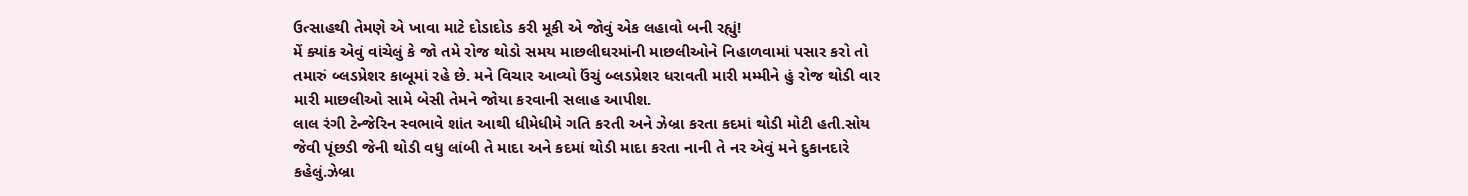ઉત્સાહથી તેમણે એ ખાવા માટે દોડાદોડ કરી મૂકી એ જોવું એક લહાવો બની રહ્યું!
મેં ક્યાંક એવું વાંચેલું કે જો તમે રોજ થોડો સમય માછલીઘરમાંની માછલીઓને નિહાળવામાં પસાર કરો તો તમારું બ્લડપ્રેશર કાબૂમાં રહે છે. મને વિચાર આવ્યો ઉંચું બ્લડપ્રેશર ધરાવતી મારી મમ્મીને હું રોજ થોડી વાર મારી માછલીઓ સામે બેસી તેમને જોયા કરવાની સલાહ આપીશ.
લાલ રંગી ટેન્જેરિન સ્વભાવે શાંત આથી ધીમેધીમે ગતિ કરતી અને ઝેબ્રા કરતા કદમાં થોડી મોટી હતી.સોય જેવી પૂંછડી જેની થોડી વધુ લાંબી તે માદા અને કદમાં થોડી માદા કરતા નાની તે નર એવું મને દુકાનદારે કહેલું.ઝેબ્રા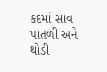કદમાં સાવ પાતળી અને થોડી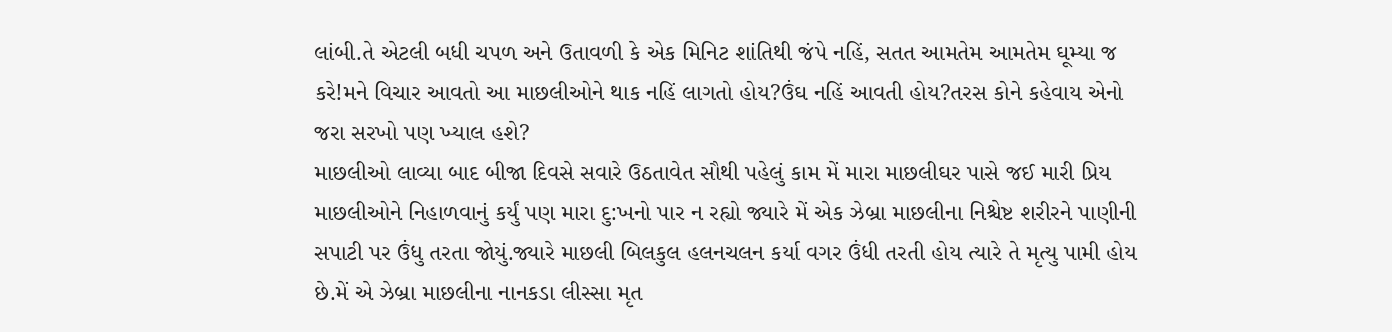લાંબી.તે એટલી બધી ચપળ અને ઉતાવળી કે એક મિનિટ શાંતિથી જંપે નહિં, સતત આમતેમ આમતેમ ઘૂમ્યા જ કરે!મને વિચાર આવતો આ માછલીઓને થાક નહિં લાગતો હોય?ઉંઘ નહિં આવતી હોય?તરસ કોને કહેવાય એનો જરા સરખો પણ ખ્યાલ હશે?
માછલીઓ લાવ્યા બાદ બીજા દિવસે સવારે ઉઠતાવેત સૌથી પહેલું કામ મેં મારા માછલીઘર પાસે જઈ મારી પ્રિય માછલીઓને નિહાળવાનું કર્યું પણ મારા દુ:ખનો પાર ન રહ્યો જ્યારે મેં એક ઝેબ્રા માછલીના નિશ્ચેષ્ટ શરીરને પાણીની સપાટી પર ઉંધુ તરતા જોયું.જ્યારે માછલી બિલકુલ હલનચલન કર્યા વગર ઉંધી તરતી હોય ત્યારે તે મૃત્યુ પામી હોય છે.મેં એ ઝેબ્રા માછલીના નાનકડા લીસ્સા મૃત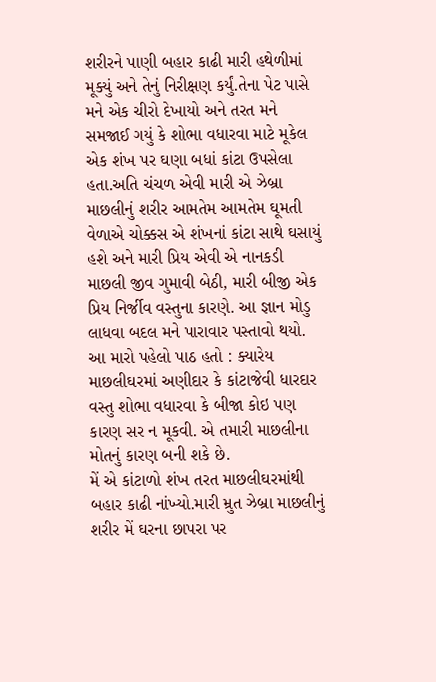શરીરને પાણી બહાર કાઢી મારી હથેળીમાં મૂક્યું અને તેનું નિરીક્ષણ કર્યું.તેના પેટ પાસે મને એક ચીરો દેખાયો અને તરત મને સમજાઈ ગયું કે શોભા વધારવા માટે મૂકેલ એક શંખ પર ઘણા બધાં કાંટા ઉપસેલા હતા.અતિ ચંચળ એવી મારી એ ઝેબ્રા માછલીનું શરીર આમતેમ આમતેમ ઘૂમતી વેળાએ ચોક્કસ એ શંખનાં કાંટા સાથે ઘસાયું હશે અને મારી પ્રિય એવી એ નાનકડી માછલી જીવ ગુમાવી બેઠી, મારી બીજી એક પ્રિય નિર્જીવ વસ્તુના કારણે. આ જ્ઞાન મોડુ લાધવા બદલ મને પારાવાર પસ્તાવો થયો.
આ મારો પહેલો પાઠ હતો : ક્યારેય માછલીઘરમાં અણીદાર કે કાંટાજેવી ધારદાર વસ્તુ શોભા વધારવા કે બીજા કોઇ પણ કારણ સર ન મૂકવી. એ તમારી માછલીના મોતનું કારણ બની શકે છે.
મેં એ કાંટાળો શંખ તરત માછલીઘરમાંથી બહાર કાઢી નાંખ્યો.મારી મ્રુત ઝેબ્રા માછલીનું શરીર મેં ઘરના છાપરા પર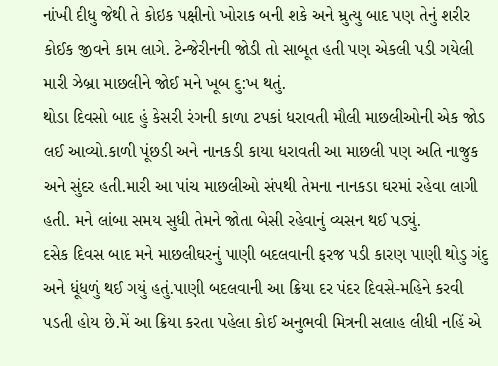નાંખી દીધુ જેથી તે કોઇક પક્ષીનો ખોરાક બની શકે અને મ્રુત્યુ બાદ પણ તેનું શરીર કોઈક જીવને કામ લાગે. ટેન્જેરીનની જોડી તો સાબૂત હતી પણ એકલી પડી ગયેલી મારી ઝેબ્રા માછલીને જોઈ મને ખૂબ દુ:ખ થતું.
થોડા દિવસો બાદ હું કેસરી રંગની કાળા ટપકાં ધરાવતી મૌલી માછલીઓની એક જોડ લઈ આવ્યો.કાળી પૂંછડી અને નાનકડી કાયા ધરાવતી આ માછલી પણ અતિ નાજુક અને સુંદર હતી.મારી આ પાંચ માછલીઓ સંપથી તેમના નાનકડા ઘરમાં રહેવા લાગી હતી. મને લાંબા સમય સુધી તેમને જોતા બેસી રહેવાનું વ્યસન થઈ પડ્યું.
દસેક દિવસ બાદ મને માછલીઘરનું પાણી બદલવાની ફરજ પડી કારણ પાણી થોડુ ગંદુ અને ધૂંધળું થઈ ગયું હતું.પાણી બદલવાની આ ક્રિયા દર પંદર દિવસે-મહિને કરવી પડતી હોય છે.મેં આ ક્રિયા કરતા પહેલા કોઈ અનુભવી મિત્રની સલાહ લીધી નહિં એ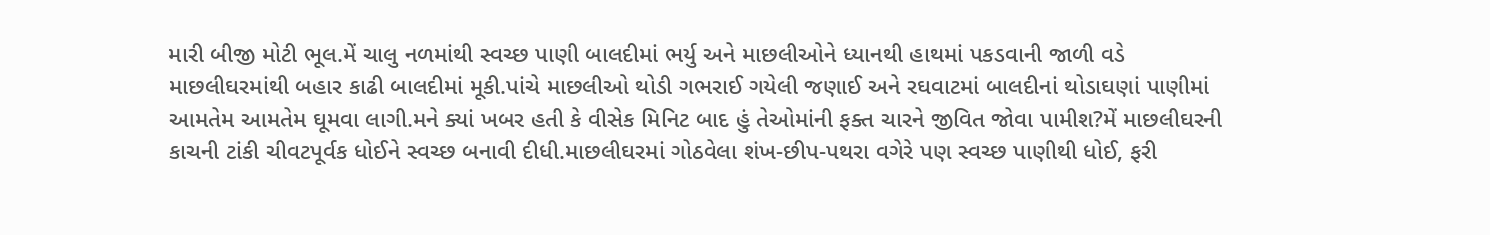મારી બીજી મોટી ભૂલ.મેં ચાલુ નળમાંથી સ્વચ્છ પાણી બાલદીમાં ભર્યુ અને માછલીઓને ધ્યાનથી હાથમાં પકડવાની જાળી વડે માછલીઘરમાંથી બહાર કાઢી બાલદીમાં મૂકી.પાંચે માછલીઓ થોડી ગભરાઈ ગયેલી જણાઈ અને રઘવાટમાં બાલદીનાં થોડાઘણાં પાણીમાં આમતેમ આમતેમ ઘૂમવા લાગી.મને ક્યાં ખબર હતી કે વીસેક મિનિટ બાદ હું તેઓમાંની ફક્ત ચારને જીવિત જોવા પામીશ?મેં માછલીઘરની કાચની ટાંકી ચીવટપૂર્વક ધોઈને સ્વચ્છ બનાવી દીધી.માછલીઘરમાં ગોઠવેલા શંખ-છીપ-પથરા વગેરે પણ સ્વચ્છ પાણીથી ધોઈ, ફરી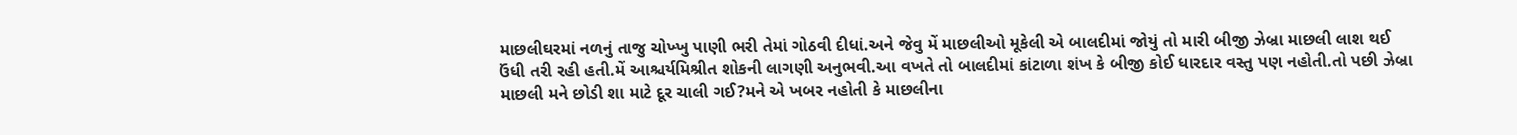માછલીઘરમાં નળનું તાજુ ચોખ્ખુ પાણી ભરી તેમાં ગોઠવી દીધાં.અને જેવુ મેં માછલીઓ મૂકેલી એ બાલદીમાં જોયું તો મારી બીજી ઝેબ્રા માછલી લાશ થઈ ઉંધી તરી રહી હતી.મેં આશ્ચર્યમિશ્રીત શોકની લાગણી અનુભવી.આ વખતે તો બાલદીમાં કાંટાળા શંખ કે બીજી કોઈ ધારદાર વસ્તુ પણ નહોતી.તો પછી ઝેબ્રા માછલી મને છોડી શા માટે દૂર ચાલી ગઈ?મને એ ખબર નહોતી કે માછલીના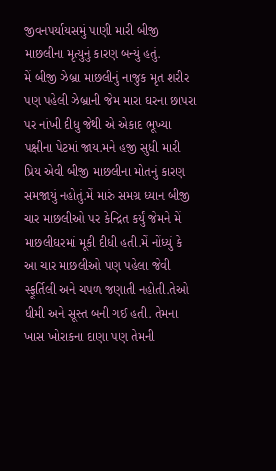જીવનપર્યાયસમું પાણી મારી બીજી માછલીના મૃત્યુનું કારણ બન્યું હતું.
મેં બીજી ઝેબ્રા માછલીનું નાજુક મૃત શરીર પણ પહેલી ઝેબ્રાની જેમ મારા ઘરના છાપરા પર નાંખી દીધુ જેથી એ એકાદ ભૂખ્યા પક્ષીના પેટમાં જાય.મને હજી સુધી મારી પ્રિય એવી બીજી માછલીના મોતનું કારણ સમજાયું નહોતું.મેં મારું સમગ્ર ધ્યાન બીજી ચાર માછલીઓ પર કેન્દ્રિત કર્યું જેમને મેં માછલીઘરમાં મૂકી દીધી હતી.મેં નોંધ્યું કે આ ચાર માછલીઓ પણ પહેલા જેવી સ્ફૂર્તિલી અને ચપળ જણાતી નહોતી.તેઓ ધીમી અને સૂસ્ત બની ગઈ હતી. તેમના ખાસ ખોરાકના દાણા પણ તેમની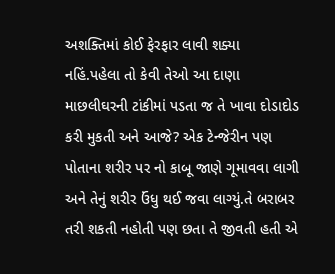અશક્તિમાં કોઈ ફેરફાર લાવી શક્યા નહિં.પહેલા તો કેવી તેઓ આ દાણા માછલીઘરની ટાંકીમાં પડતા જ તે ખાવા દોડાદોડ કરી મુકતી અને આજે? એક ટેન્જેરીન પણ પોતાના શરીર પર નો કાબૂ જાણે ગૂમાવવા લાગી અને તેનું શરીર ઉંધુ થઈ જવા લાગ્યું.તે બરાબર તરી શકતી નહોતી પણ છતા તે જીવતી હતી એ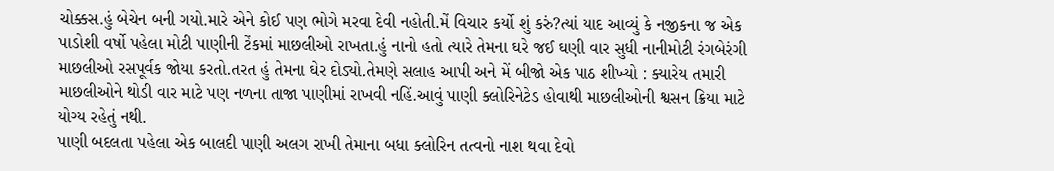ચોક્કસ.હું બેચેન બની ગયો.મારે એને કોઈ પણ ભોગે મરવા દેવી નહોતી.મેં વિચાર કર્યો શું કરું?ત્યાં યાદ આવ્યું કે નજીકના જ એક પાડોશી વર્ષો પહેલા મોટી પાણીની ટેંકમાં માછલીઓ રાખતા.હું નાનો હતો ત્યારે તેમના ઘરે જઈ ઘણી વાર સુધી નાનીમોટી રંગબેરંગી માછલીઓ રસપૂર્વક જોયા કરતો.તરત હું તેમના ઘેર દોડ્યો.તેમણે સલાહ આપી અને મેં બીજો એક પાઠ શીખ્યો : ક્યારેય તમારી માછલીઓને થોડી વાર માટે પણ નળના તાજા પાણીમાં રાખવી નહિં.આવું પાણી ક્લોરિનેટેડ હોવાથી માછલીઓની શ્વસન ક્રિયા માટે યોગ્ય રહેતું નથી.
પાણી બદલતા પહેલા એક બાલદી પાણી અલગ રાખી તેમાના બધા ક્લોરિન તત્વનો નાશ થવા દેવો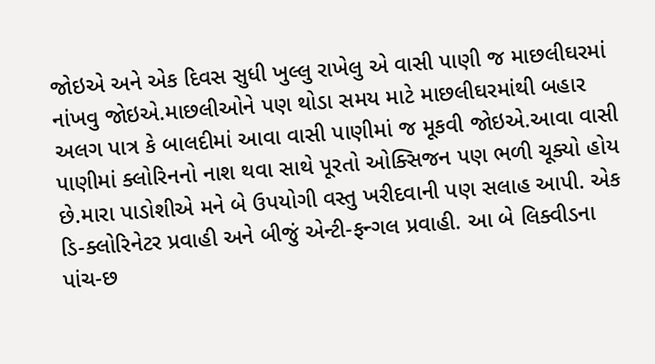જોઇએ અને એક દિવસ સુધી ખુલ્લુ રાખેલુ એ વાસી પાણી જ માછલીઘરમાં નાંખવુ જોઇએ.માછલીઓને પણ થોડા સમય માટે માછલીઘરમાંથી બહાર અલગ પાત્ર કે બાલદીમાં આવા વાસી પાણીમાં જ મૂકવી જોઇએ.આવા વાસી પાણીમાં ક્લોરિનનો નાશ થવા સાથે પૂરતો ઓક્સિજન પણ ભળી ચૂક્યો હોય છે.મારા પાડોશીએ મને બે ઉપયોગી વસ્તુ ખરીદવાની પણ સલાહ આપી. એક ડિ-ક્લોરિનેટર પ્રવાહી અને બીજું એન્ટી-ફન્ગલ પ્રવાહી. આ બે લિક્વીડના પાંચ-છ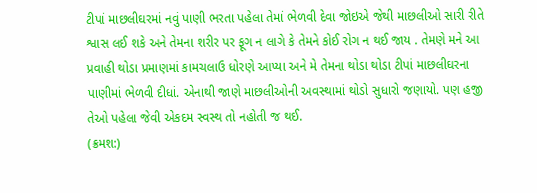ટીપાં માછલીઘરમાં નવું પાણી ભરતા પહેલા તેમાં ભેળવી દેવા જોઇએ જેથી માછલીઓ સારી રીતે શ્વાસ લઈ શકે અને તેમના શરીર પર ફૂગ ન લાગે કે તેમને કોઈ રોગ ન થઈ જાય . તેમણે મને આ પ્રવાહી થોડા પ્રમાણમાં કામચલાઉ ધોરણે આપ્યા અને મે તેમના થોડા થોડા ટીપાં માછલીઘરના પાણીમાં ભેળવી દીધાં. એનાથી જાણે માછલીઓની અવસ્થામાં થોડો સુધારો જણાયો. પણ હજી તેઓ પહેલા જેવી એકદમ સ્વસ્થ તો નહોતી જ થઈ.
(ક્રમશ:)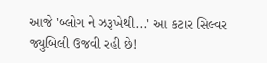આજે 'બ્લોગ ને ઝરૂખેથી...' આ કટાર સિલ્વર જ્યુબિલી ઉજવી રહી છે!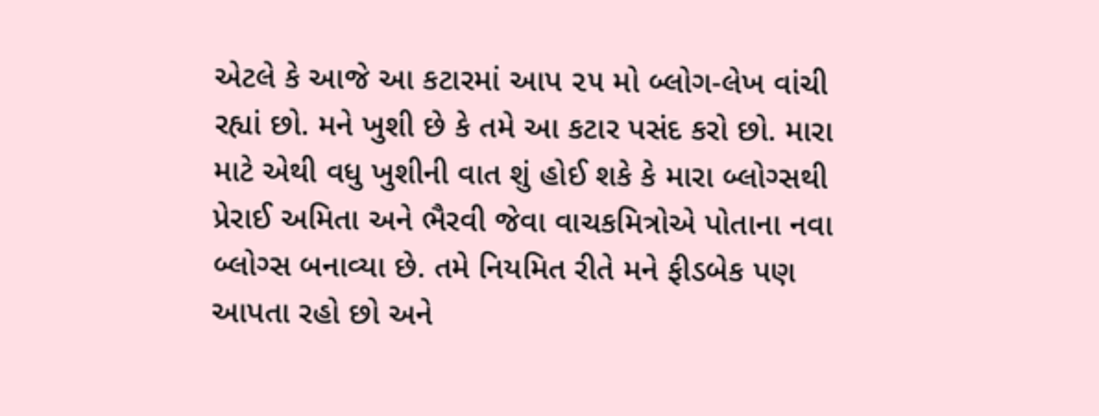એટલે કે આજે આ કટારમાં આપ ૨૫ મો બ્લોગ-લેખ વાંચી રહ્યાં છો. મને ખુશી છે કે તમે આ કટાર પસંદ કરો છો. મારા માટે એથી વધુ ખુશીની વાત શું હોઈ શકે કે મારા બ્લોગ્સથી પ્રેરાઈ અમિતા અને ભૈરવી જેવા વાચકમિત્રોએ પોતાના નવા બ્લોગ્સ બનાવ્યા છે. તમે નિયમિત રીતે મને ફીડબેક પણ આપતા રહો છો અને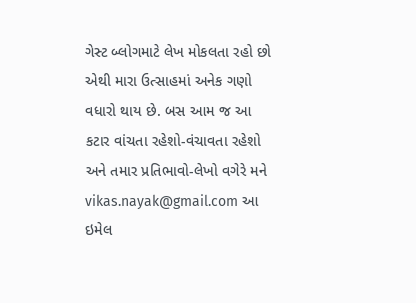ગેસ્ટ બ્લોગમાટે લેખ મોકલતા રહો છો એથી મારા ઉત્સાહમાં અનેક ગણો વધારો થાય છે. બસ આમ જ આ કટાર વાંચતા રહેશો-વંચાવતા રહેશો અને તમાર પ્રતિભાવો-લેખો વગેરે મને vikas.nayak@gmail.com આ ઇમેલ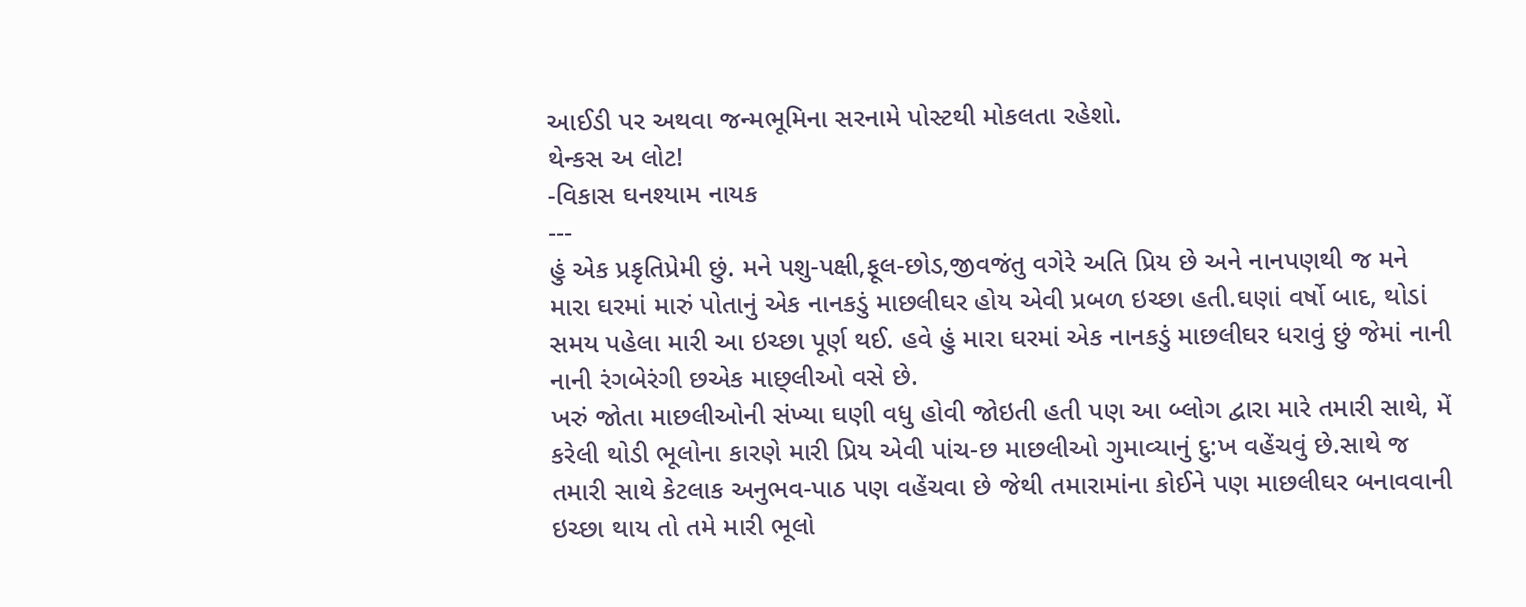આઈડી પર અથવા જન્મભૂમિના સરનામે પોસ્ટથી મોકલતા રહેશો.
થેન્કસ અ લોટ!
-વિકાસ ઘનશ્યામ નાયક
---
હું એક પ્રકૃતિપ્રેમી છું. મને પશુ-પક્ષી,ફૂલ-છોડ,જીવજંતુ વગેરે અતિ પ્રિય છે અને નાનપણથી જ મને મારા ઘરમાં મારું પોતાનું એક નાનકડું માછલીઘર હોય એવી પ્રબળ ઇચ્છા હતી.ઘણાં વર્ષો બાદ, થોડાં સમય પહેલા મારી આ ઇચ્છા પૂર્ણ થઈ. હવે હું મારા ઘરમાં એક નાનકડું માછલીઘર ધરાવું છું જેમાં નાની નાની રંગબેરંગી છએક માછ્લીઓ વસે છે.
ખરું જોતા માછલીઓની સંખ્યા ઘણી વધુ હોવી જોઇતી હતી પણ આ બ્લોગ દ્વારા મારે તમારી સાથે, મેં કરેલી થોડી ભૂલોના કારણે મારી પ્રિય એવી પાંચ-છ માછલીઓ ગુમાવ્યાનું દુ:ખ વહેંચવું છે.સાથે જ તમારી સાથે કેટલાક અનુભવ-પાઠ પણ વહેંચવા છે જેથી તમારામાંના કોઈને પણ માછલીઘર બનાવવાની ઇચ્છા થાય તો તમે મારી ભૂલો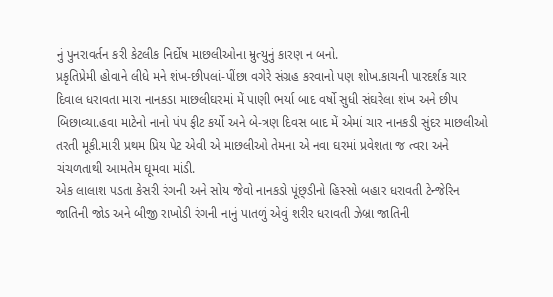નું પુનરાવર્તન કરી કેટલીક નિર્દોષ માછલીઓના મ્રુત્યુનું કારણ ન બનો.
પ્રકૃતિપ્રેમી હોવાને લીધે મને શંખ-છીપલાં-પીંછા વગેરે સંગ્રહ કરવાનો પણ શોખ.કાચની પારદર્શક ચાર દિવાલ ધરાવતા મારા નાનકડા માછલીઘરમાં મેં પાણી ભર્યા બાદ વર્ષો સુધી સંઘરેલા શંખ અને છીપ બિછાવ્યા.હવા માટેનો નાનો પંપ ફીટ કર્યો અને બે-ત્રણ દિવસ બાદ મેં એમાં ચાર નાનકડી સુંદર માછલીઓ તરતી મૂકી.મારી પ્રથમ પ્રિય પેટ એવી એ માછલીઓ તેમના એ નવા ઘરમાં પ્રવેશતા જ ત્વરા અને ચંચળતાથી આમતેમ ઘૂમવા માંડી.
એક લાલાશ પડતા કેસરી રંગની અને સોય જેવો નાનકડો પૂંછ્ડીનો હિસ્સો બહાર ધરાવતી ટેન્જેરિન જાતિની જોડ અને બીજી રાખોડી રંગની નાનું પાતળું એવું શરીર ધરાવતી ઝેબ્રા જાતિની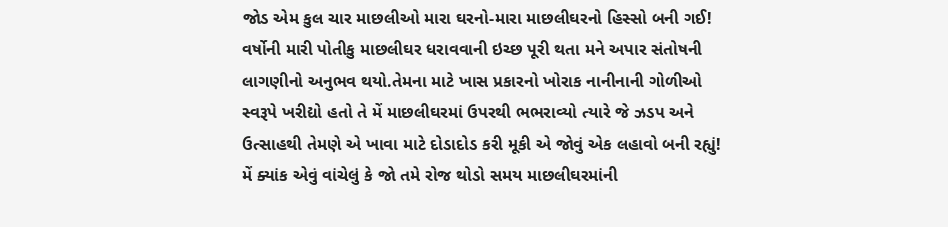જોડ એમ કુલ ચાર માછલીઓ મારા ઘરનો-મારા માછલીઘરનો હિસ્સો બની ગઈ! વર્ષોની મારી પોતીકુ માછલીઘર ધરાવવાની ઇચ્છ પૂરી થતા મને અપાર સંતોષની લાગણીનો અનુભવ થયો.તેમના માટે ખાસ પ્રકારનો ખોરાક નાનીનાની ગોળીઓ સ્વરૂપે ખરીદ્યો હતો તે મેં માછલીઘરમાં ઉપરથી ભભરાવ્યો ત્યારે જે ઝડપ અને ઉત્સાહથી તેમણે એ ખાવા માટે દોડાદોડ કરી મૂકી એ જોવું એક લહાવો બની રહ્યું!
મેં ક્યાંક એવું વાંચેલું કે જો તમે રોજ થોડો સમય માછલીઘરમાંની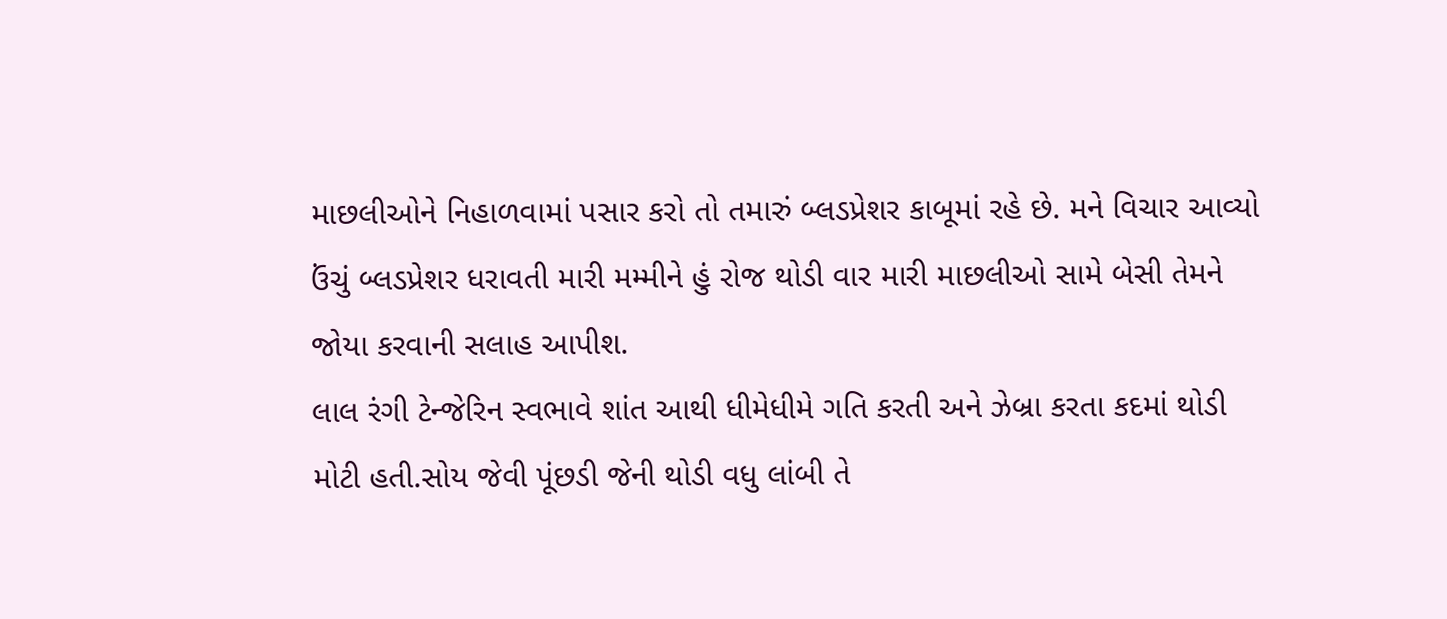માછલીઓને નિહાળવામાં પસાર કરો તો તમારું બ્લડપ્રેશર કાબૂમાં રહે છે. મને વિચાર આવ્યો ઉંચું બ્લડપ્રેશર ધરાવતી મારી મમ્મીને હું રોજ થોડી વાર મારી માછલીઓ સામે બેસી તેમને જોયા કરવાની સલાહ આપીશ.
લાલ રંગી ટેન્જેરિન સ્વભાવે શાંત આથી ધીમેધીમે ગતિ કરતી અને ઝેબ્રા કરતા કદમાં થોડી મોટી હતી.સોય જેવી પૂંછડી જેની થોડી વધુ લાંબી તે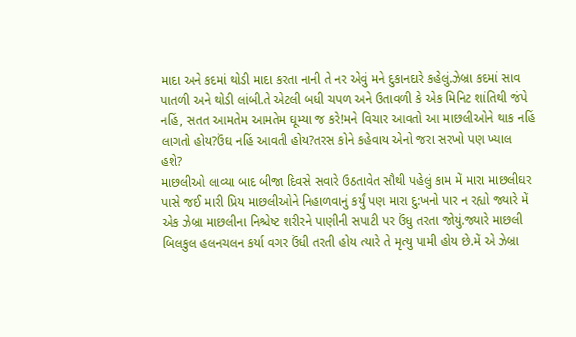માદા અને કદમાં થોડી માદા કરતા નાની તે નર એવું મને દુકાનદારે કહેલું.ઝેબ્રા કદમાં સાવ પાતળી અને થોડી લાંબી.તે એટલી બધી ચપળ અને ઉતાવળી કે એક મિનિટ શાંતિથી જંપે નહિં, સતત આમતેમ આમતેમ ઘૂમ્યા જ કરે!મને વિચાર આવતો આ માછલીઓને થાક નહિં લાગતો હોય?ઉંઘ નહિં આવતી હોય?તરસ કોને કહેવાય એનો જરા સરખો પણ ખ્યાલ હશે?
માછલીઓ લાવ્યા બાદ બીજા દિવસે સવારે ઉઠતાવેત સૌથી પહેલું કામ મેં મારા માછલીઘર પાસે જઈ મારી પ્રિય માછલીઓને નિહાળવાનું કર્યું પણ મારા દુ:ખનો પાર ન રહ્યો જ્યારે મેં એક ઝેબ્રા માછલીના નિશ્ચેષ્ટ શરીરને પાણીની સપાટી પર ઉંધુ તરતા જોયું.જ્યારે માછલી બિલકુલ હલનચલન કર્યા વગર ઉંધી તરતી હોય ત્યારે તે મૃત્યુ પામી હોય છે.મેં એ ઝેબ્રા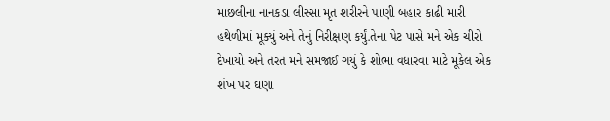માછલીના નાનકડા લીસ્સા મૃત શરીરને પાણી બહાર કાઢી મારી હથેળીમાં મૂક્યું અને તેનું નિરીક્ષણ કર્યું.તેના પેટ પાસે મને એક ચીરો દેખાયો અને તરત મને સમજાઈ ગયું કે શોભા વધારવા માટે મૂકેલ એક શંખ પર ઘણા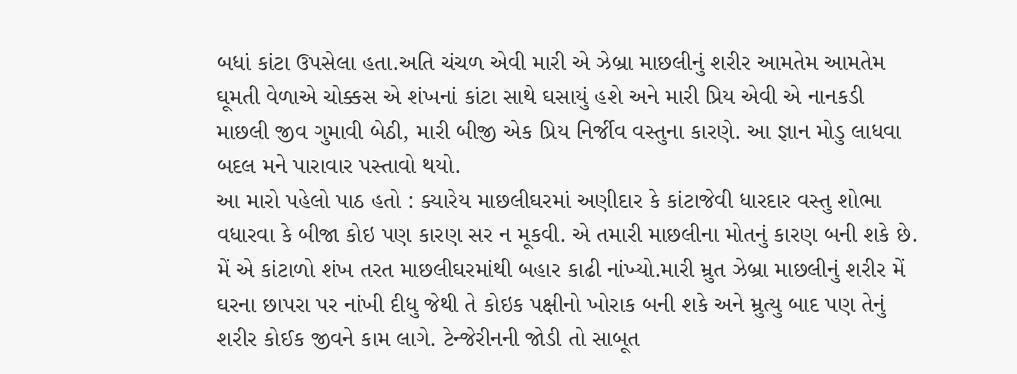બધાં કાંટા ઉપસેલા હતા.અતિ ચંચળ એવી મારી એ ઝેબ્રા માછલીનું શરીર આમતેમ આમતેમ ઘૂમતી વેળાએ ચોક્કસ એ શંખનાં કાંટા સાથે ઘસાયું હશે અને મારી પ્રિય એવી એ નાનકડી માછલી જીવ ગુમાવી બેઠી, મારી બીજી એક પ્રિય નિર્જીવ વસ્તુના કારણે. આ જ્ઞાન મોડુ લાધવા બદલ મને પારાવાર પસ્તાવો થયો.
આ મારો પહેલો પાઠ હતો : ક્યારેય માછલીઘરમાં અણીદાર કે કાંટાજેવી ધારદાર વસ્તુ શોભા વધારવા કે બીજા કોઇ પણ કારણ સર ન મૂકવી. એ તમારી માછલીના મોતનું કારણ બની શકે છે.
મેં એ કાંટાળો શંખ તરત માછલીઘરમાંથી બહાર કાઢી નાંખ્યો.મારી મ્રુત ઝેબ્રા માછલીનું શરીર મેં ઘરના છાપરા પર નાંખી દીધુ જેથી તે કોઇક પક્ષીનો ખોરાક બની શકે અને મ્રુત્યુ બાદ પણ તેનું શરીર કોઈક જીવને કામ લાગે. ટેન્જેરીનની જોડી તો સાબૂત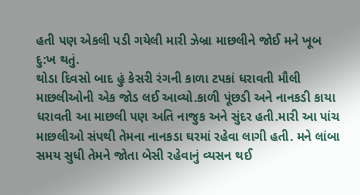હતી પણ એકલી પડી ગયેલી મારી ઝેબ્રા માછલીને જોઈ મને ખૂબ દુ:ખ થતું.
થોડા દિવસો બાદ હું કેસરી રંગની કાળા ટપકાં ધરાવતી મૌલી માછલીઓની એક જોડ લઈ આવ્યો.કાળી પૂંછડી અને નાનકડી કાયા ધરાવતી આ માછલી પણ અતિ નાજુક અને સુંદર હતી.મારી આ પાંચ માછલીઓ સંપથી તેમના નાનકડા ઘરમાં રહેવા લાગી હતી. મને લાંબા સમય સુધી તેમને જોતા બેસી રહેવાનું વ્યસન થઈ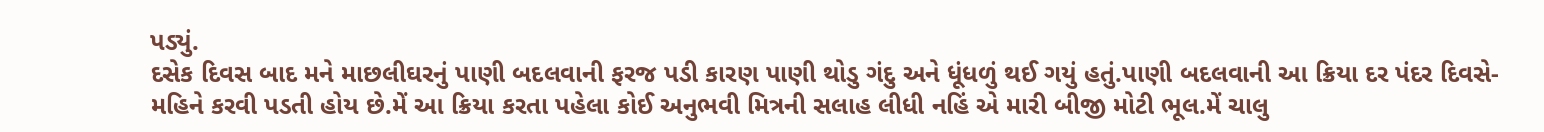પડ્યું.
દસેક દિવસ બાદ મને માછલીઘરનું પાણી બદલવાની ફરજ પડી કારણ પાણી થોડુ ગંદુ અને ધૂંધળું થઈ ગયું હતું.પાણી બદલવાની આ ક્રિયા દર પંદર દિવસે-મહિને કરવી પડતી હોય છે.મેં આ ક્રિયા કરતા પહેલા કોઈ અનુભવી મિત્રની સલાહ લીધી નહિં એ મારી બીજી મોટી ભૂલ.મેં ચાલુ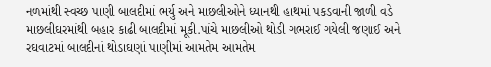નળમાંથી સ્વચ્છ પાણી બાલદીમાં ભર્યુ અને માછલીઓને ધ્યાનથી હાથમાં પકડવાની જાળી વડે માછલીઘરમાંથી બહાર કાઢી બાલદીમાં મૂકી.પાંચે માછલીઓ થોડી ગભરાઈ ગયેલી જણાઈ અને રઘવાટમાં બાલદીનાં થોડાઘણાં પાણીમાં આમતેમ આમતેમ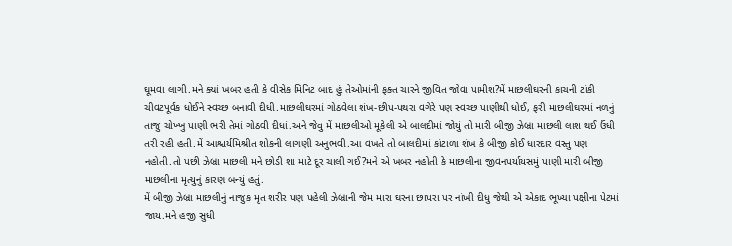ઘૂમવા લાગી.મને ક્યાં ખબર હતી કે વીસેક મિનિટ બાદ હું તેઓમાંની ફક્ત ચારને જીવિત જોવા પામીશ?મેં માછલીઘરની કાચની ટાંકી ચીવટપૂર્વક ધોઈને સ્વચ્છ બનાવી દીધી.માછલીઘરમાં ગોઠવેલા શંખ-છીપ-પથરા વગેરે પણ સ્વચ્છ પાણીથી ધોઈ, ફરી માછલીઘરમાં નળનું તાજુ ચોખ્ખુ પાણી ભરી તેમાં ગોઠવી દીધાં.અને જેવુ મેં માછલીઓ મૂકેલી એ બાલદીમાં જોયું તો મારી બીજી ઝેબ્રા માછલી લાશ થઈ ઉંધી તરી રહી હતી.મેં આશ્ચર્યમિશ્રીત શોકની લાગણી અનુભવી.આ વખતે તો બાલદીમાં કાંટાળા શંખ કે બીજી કોઈ ધારદાર વસ્તુ પણ નહોતી.તો પછી ઝેબ્રા માછલી મને છોડી શા માટે દૂર ચાલી ગઈ?મને એ ખબર નહોતી કે માછલીના જીવનપર્યાયસમું પાણી મારી બીજી માછલીના મૃત્યુનું કારણ બન્યું હતું.
મેં બીજી ઝેબ્રા માછલીનું નાજુક મૃત શરીર પણ પહેલી ઝેબ્રાની જેમ મારા ઘરના છાપરા પર નાંખી દીધુ જેથી એ એકાદ ભૂખ્યા પક્ષીના પેટમાં જાય.મને હજી સુધી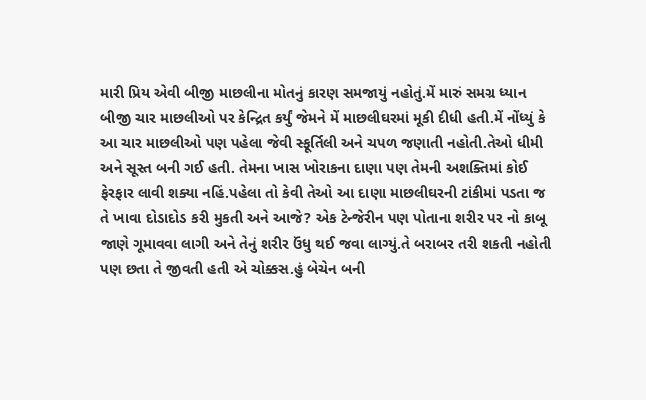મારી પ્રિય એવી બીજી માછલીના મોતનું કારણ સમજાયું નહોતું.મેં મારું સમગ્ર ધ્યાન બીજી ચાર માછલીઓ પર કેન્દ્રિત કર્યું જેમને મેં માછલીઘરમાં મૂકી દીધી હતી.મેં નોંધ્યું કે આ ચાર માછલીઓ પણ પહેલા જેવી સ્ફૂર્તિલી અને ચપળ જણાતી નહોતી.તેઓ ધીમી અને સૂસ્ત બની ગઈ હતી. તેમના ખાસ ખોરાકના દાણા પણ તેમની અશક્તિમાં કોઈ ફેરફાર લાવી શક્યા નહિં.પહેલા તો કેવી તેઓ આ દાણા માછલીઘરની ટાંકીમાં પડતા જ તે ખાવા દોડાદોડ કરી મુકતી અને આજે? એક ટેન્જેરીન પણ પોતાના શરીર પર નો કાબૂ જાણે ગૂમાવવા લાગી અને તેનું શરીર ઉંધુ થઈ જવા લાગ્યું.તે બરાબર તરી શકતી નહોતી પણ છતા તે જીવતી હતી એ ચોક્કસ.હું બેચેન બની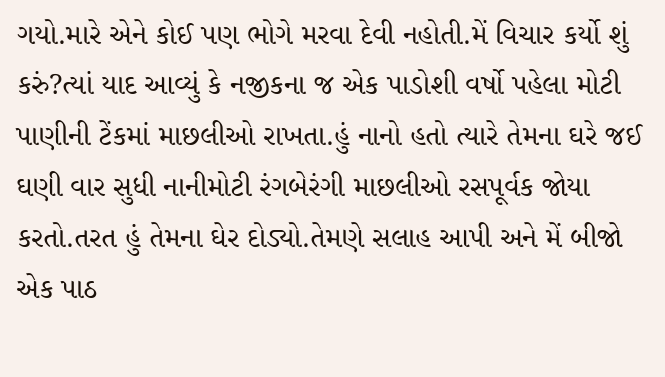ગયો.મારે એને કોઈ પણ ભોગે મરવા દેવી નહોતી.મેં વિચાર કર્યો શું કરું?ત્યાં યાદ આવ્યું કે નજીકના જ એક પાડોશી વર્ષો પહેલા મોટી પાણીની ટેંકમાં માછલીઓ રાખતા.હું નાનો હતો ત્યારે તેમના ઘરે જઈ ઘણી વાર સુધી નાનીમોટી રંગબેરંગી માછલીઓ રસપૂર્વક જોયા કરતો.તરત હું તેમના ઘેર દોડ્યો.તેમણે સલાહ આપી અને મેં બીજો એક પાઠ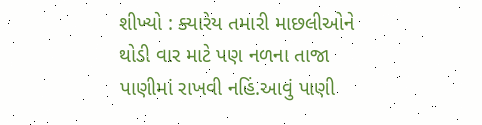શીખ્યો : ક્યારેય તમારી માછલીઓને થોડી વાર માટે પણ નળના તાજા પાણીમાં રાખવી નહિં.આવું પાણી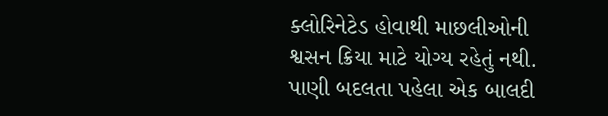ક્લોરિનેટેડ હોવાથી માછલીઓની શ્વસન ક્રિયા માટે યોગ્ય રહેતું નથી.
પાણી બદલતા પહેલા એક બાલદી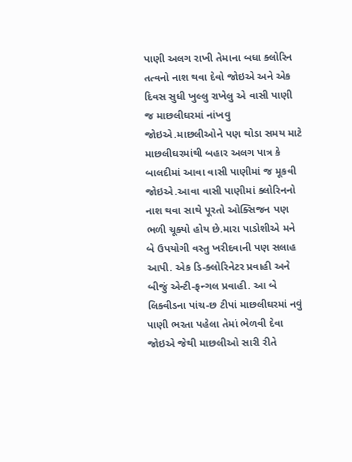પાણી અલગ રાખી તેમાના બધા ક્લોરિન તત્વનો નાશ થવા દેવો જોઇએ અને એક દિવસ સુધી ખુલ્લુ રાખેલુ એ વાસી પાણી જ માછલીઘરમાં નાંખવુ જોઇએ.માછલીઓને પણ થોડા સમય માટે માછલીઘરમાંથી બહાર અલગ પાત્ર કે બાલદીમાં આવા વાસી પાણીમાં જ મૂકવી જોઇએ.આવા વાસી પાણીમાં ક્લોરિનનો નાશ થવા સાથે પૂરતો ઓક્સિજન પણ ભળી ચૂક્યો હોય છે.મારા પાડોશીએ મને બે ઉપયોગી વસ્તુ ખરીદવાની પણ સલાહ આપી. એક ડિ-ક્લોરિનેટર પ્રવાહી અને બીજું એન્ટી-ફન્ગલ પ્રવાહી. આ બે લિક્વીડના પાંચ-છ ટીપાં માછલીઘરમાં નવું પાણી ભરતા પહેલા તેમાં ભેળવી દેવા જોઇએ જેથી માછલીઓ સારી રીતે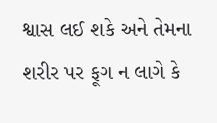શ્વાસ લઈ શકે અને તેમના શરીર પર ફૂગ ન લાગે કે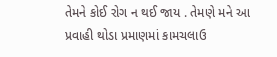તેમને કોઈ રોગ ન થઈ જાય . તેમણે મને આ પ્રવાહી થોડા પ્રમાણમાં કામચલાઉ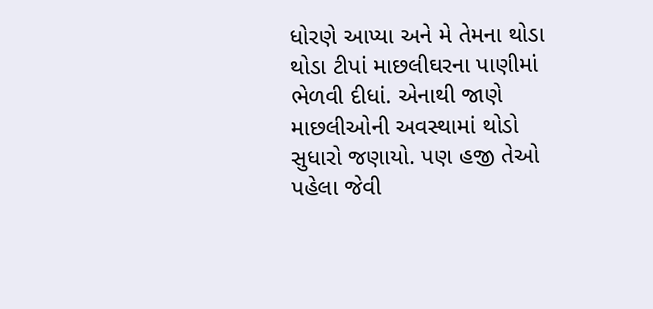ધોરણે આપ્યા અને મે તેમના થોડા થોડા ટીપાં માછલીઘરના પાણીમાં ભેળવી દીધાં. એનાથી જાણે માછલીઓની અવસ્થામાં થોડો સુધારો જણાયો. પણ હજી તેઓ પહેલા જેવી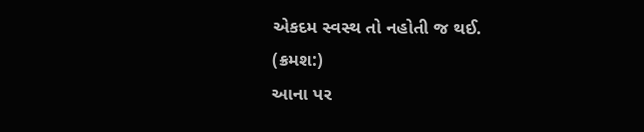એકદમ સ્વસ્થ તો નહોતી જ થઈ.
(ક્રમશ:)
આના પર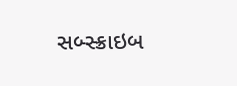સબ્સ્ક્રાઇબ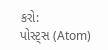કરો:
પોસ્ટ્સ (Atom)